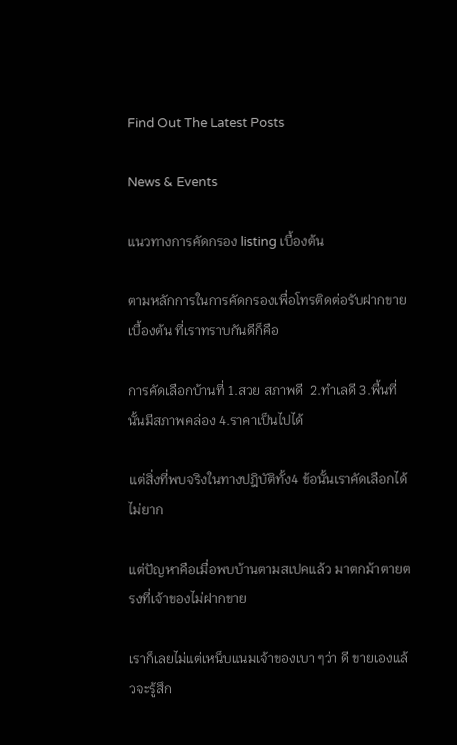Find Out The Latest Posts

News & Events

แนวทางการคัดกรอง listing เบื้องต้น

ตามหลักการในการคัดกรองเพื่อโทรติดต่อรับฝากขายเบื้องต้น ที่เราทราบกันดีก็คือ

การคัดเลือกบ้านที่ 1.สวย สภาพดี  2.ทำเลดี 3.พื้นที่นั้นมีสภาพคล่อง 4.ราคาเป็นไปได้

แต่สิ่งที่พบจริงในทางปฎิบัติทั้ง4 ข้อนั้นเราคัดเลือกได้ไม่ยาก

แต่ปัญหาคือเมื่อพบบ้านตามสเปคแล้ว มาตกม้าตายตรงที่เจ้าของไม่ฝากขาย

เราก็เลยไม่แต่เหน็บแนมเจ้าของเบา ๆว่า ดี ขายเองแล้วจะรู้สึก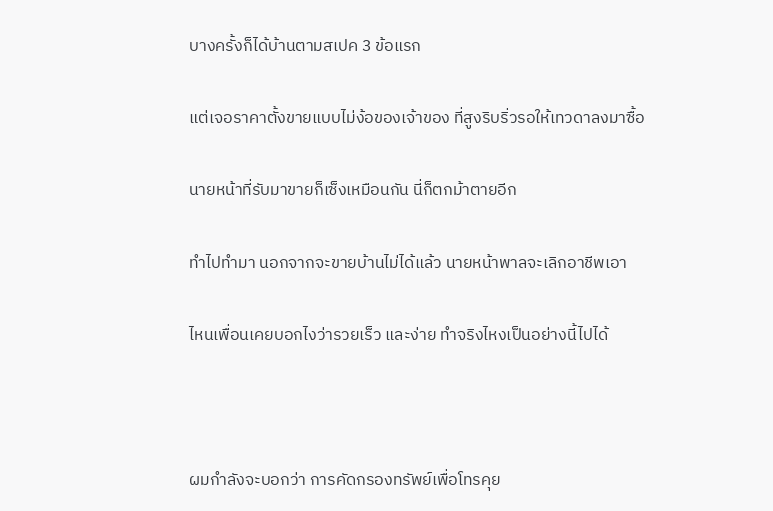บางครั้งก็ได้บ้านตามสเปค 3 ข้อแรก

แต่เจอราคาตั้งขายแบบไม่ง้อของเจ้าของ ที่สูงริบริ่วรอให้เทวดาลงมาซื้อ

นายหน้าที่รับมาขายก็เซ็งเหมือนกัน นี่ก็ตกม้าตายอีก

ทำไปทำมา นอกจากจะขายบ้านไม่ได้แล้ว นายหน้าพาลจะเลิกอาชีพเอา

ไหนเพื่อนเคยบอกไงว่ารวยเร็ว และง่าย ทำจริงไหงเป็นอย่างนี้ไปได้



ผมกำลังจะบอกว่า การคัดกรองทรัพย์เพื่อโทรคุย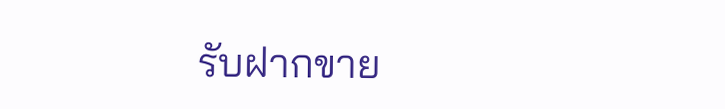รับฝากขาย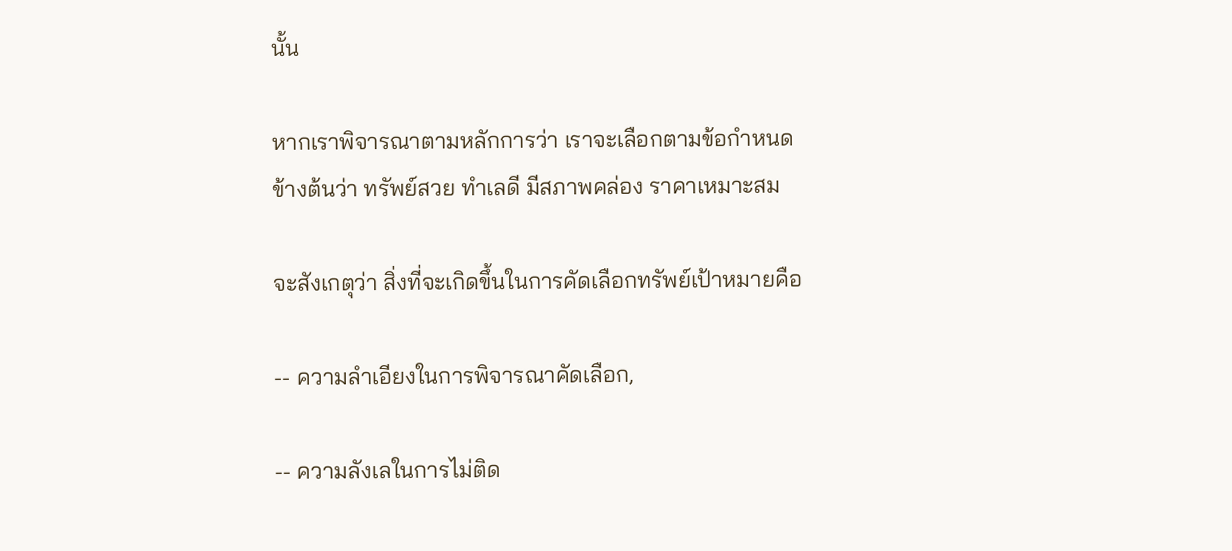นั้น

หากเราพิจารณาตามหลักการว่า เราจะเลือกตามข้อกำหนดข้างต้นว่า ทรัพย์สวย ทำเลดี มีสภาพคล่อง ราคาเหมาะสม

จะสังเกตุว่า สิ่งที่จะเกิดขึ้นในการคัดเลือกทรัพย์เป้าหมายคือ

-- ความลำเอียงในการพิจารณาคัดเลือก,

-- ความลังเลในการไม่ติด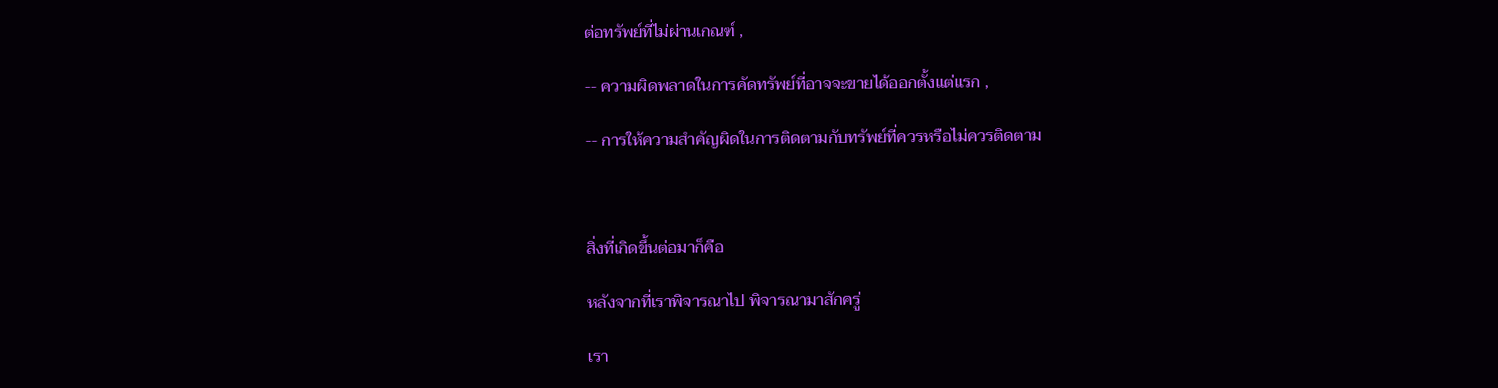ต่อทรัพย์ที่ไม่ผ่านเกณฑ์ ,

-- ความผิดพลาดในการคัดทรัพย์ที่อาจจะขายได้ออกตั้งแต่แรก ,

-- การให้ความสำคัญผิดในการติดตามกับทรัพย์ที่ควรหรือไม่ควรติดตาม



สิ่งที่เกิดขึ้นต่อมาก็คือ

หลังจากที่เราพิจารณาไป พิจารณามาสักครู่

เรา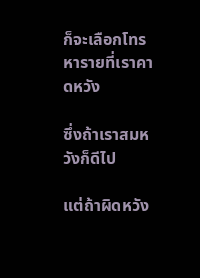ก็จะเลือกโทรหารายที่เราคาดหวัง

ซึ่งถ้าเราสมหวังก็ดีไป

แต่ถ้าผิดหวัง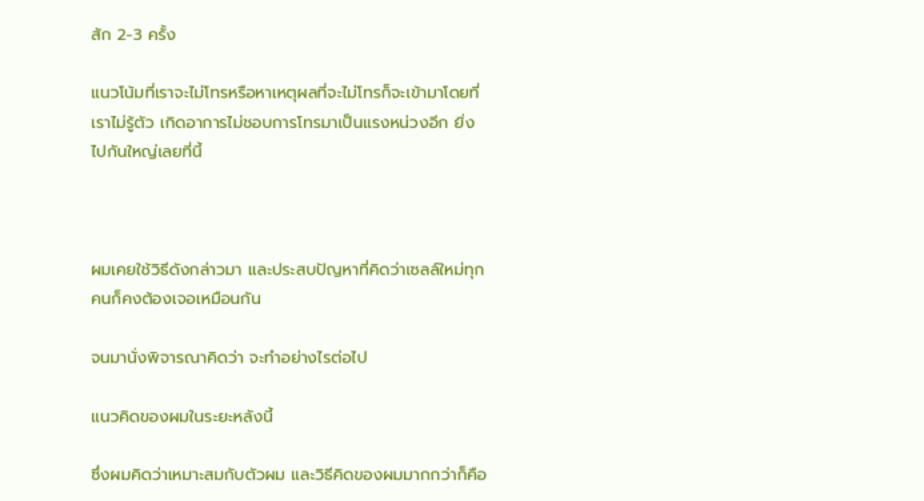สัก 2-3 ครั้ง

แนวโน้มที่เราจะไม่โทรหรือหาเหตุผลที่จะไม่โทรก็จะเข้ามาโดยที่เราไม่รู้ตัว เกิดอาการไม่ชอบการโทรมาเป็นแรงหน่วงอีก ยิ่งไปกันใหญ่เลยที่นี้



ผมเคยใช้วิธีดังกล่าวมา และประสบปัญหาที่คิดว่าเซลล์ใหม่ทุกคนก็คงต้องเจอเหมือนกัน

จนมานั่งพิจารณาคิดว่า จะทำอย่างไรต่อไป

แนวคิดของผมในระยะหลังนี้

ซึ่งผมคิดว่าเหมาะสมกับตัวผม และวิธีคิดของผมมากกว่าก็คือ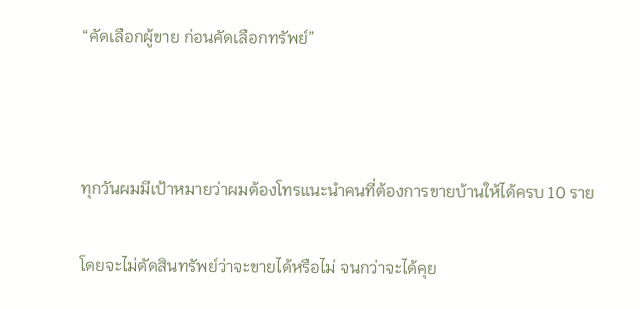“คัดเลือกผู้ขาย ก่อนคัดเลือกทรัพย์”



ทุกวันผมมีเป้าหมายว่าผมต้องโทรแนะนำคนที่ต้องการขายบ้านให้ได้ครบ 10 ราย

โดยจะไม่ตัดสินทรัพย์ว่าจะขายได้หรือไม่ จนกว่าจะได้คุย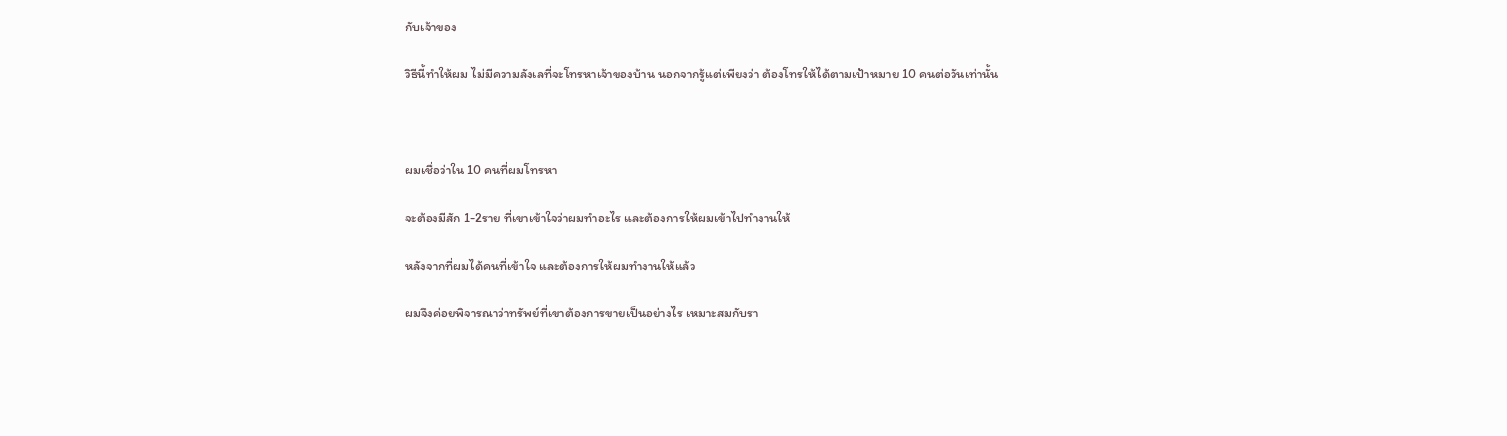กับเจ้าของ

วิธีนี้ทำให้ผม ไม่มีความลังเลที่จะโทรหาเจ้าของบ้าน นอกจากรู้แต่เพียงว่า ต้องโทรให้ได้ตามเป้าหมาย 10 คนต่อวันเท่านั้น



ผมเชื่อว่าใน 10 คนที่ผมโทรหา

จะต้องมีสัก 1-2ราย ที่เขาเข้าใจว่าผมทำอะไร และต้องการให้ผมเข้าไปทำงานให้

หลังจากที่ผมได้คนที่เข้าใจ และต้องการให้ผมทำงานให้แล้ว

ผมจึงค่อยพิจารณาว่าทรัพย์ที่เขาต้องการขายเป็นอย่างไร เหมาะสมกับรา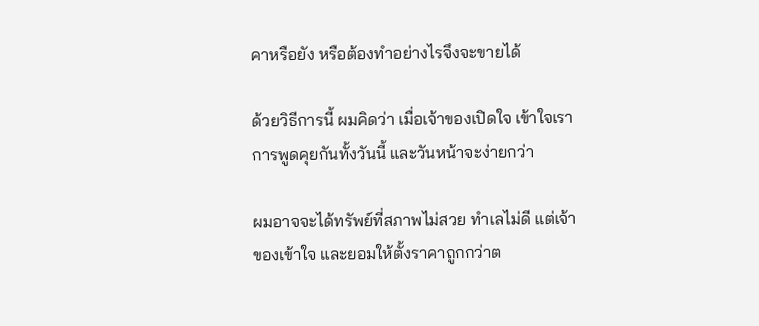คาหรือยัง หรือต้องทำอย่างไรจึงจะขายได้

ด้วยวิธีการนี้ ผมคิดว่า เมื่อเจ้าของเปิดใจ เข้าใจเรา การพูดคุยกันทั้งวันนี้ และวันหน้าจะง่ายกว่า

ผมอาจจะได้ทรัพย์ที่สภาพไม่สวย ทำเลไม่ดี แต่เจ้าของเข้าใจ และยอมให้ตั้งราคาถูกกว่าต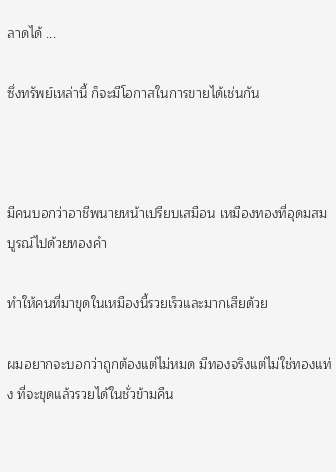ลาดได้ ...

ซึ่งทรัพย์เหล่านี้ ก็จะมีโอกาสในการขายได้เช่นกัน



มีคนบอกว่าอาชีพนายหน้าเปรียบเสมือน เหมืองทองที่อุดมสมบูรณ์ไปด้วยทองคำ

ทำให้คนที่มาขุดในเหมืองนี้รวยเร็วและมากเสียด้วย

ผมอยากจะบอกว่าถูกต้องแต่ไม่หมด มีทองจริงแต่ไม่ใช่ทองแท่ง ที่จะขุดแล้วรวยได้ในชั่วข้ามคืน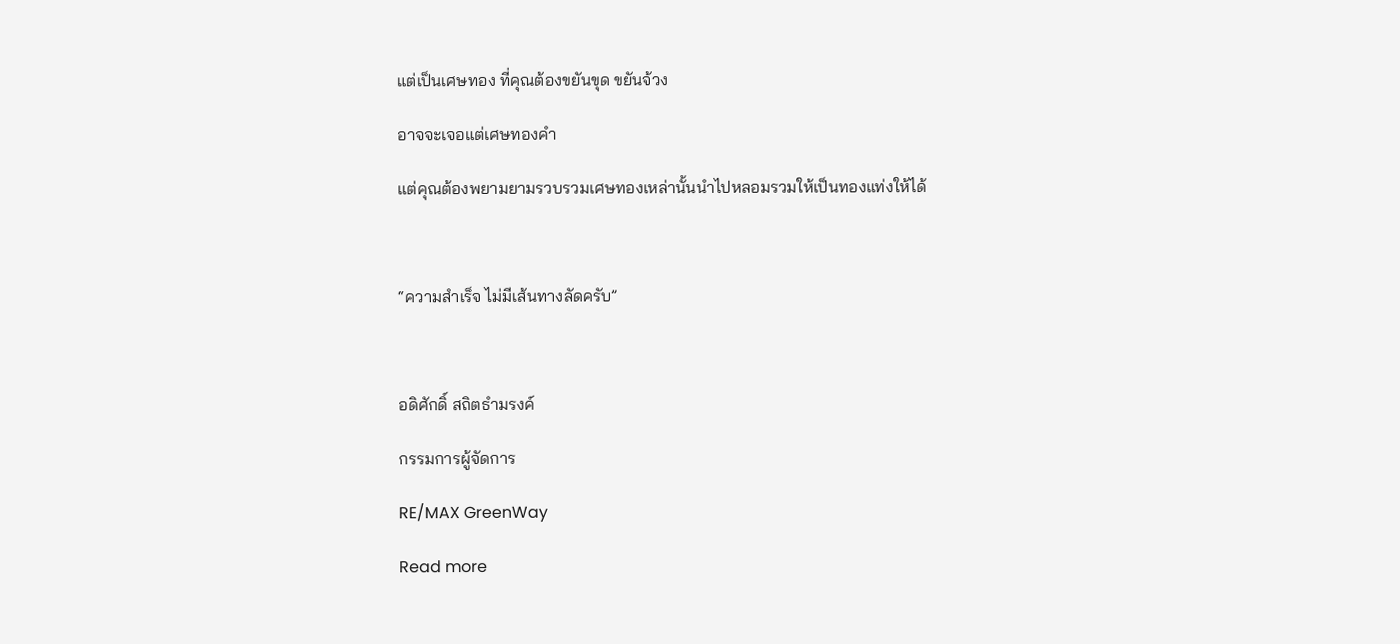แต่เป็นเศษทอง ที่คุณต้องขยันขุด ขยันจ้วง

อาจจะเจอแต่เศษทองคำ

แต่คุณต้องพยามยามรวบรวมเศษทองเหล่านั้นนำไปหลอมรวมให้เป็นทองแท่งให้ได้



“ความสำเร็จ ไม่มีเส้นทางลัดครับ”



อดิศักดิ์ สถิตธำมรงค์

กรรมการผู้จัดการ

RE/MAX GreenWay

Read more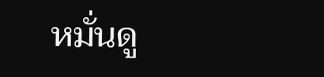หมั่นดู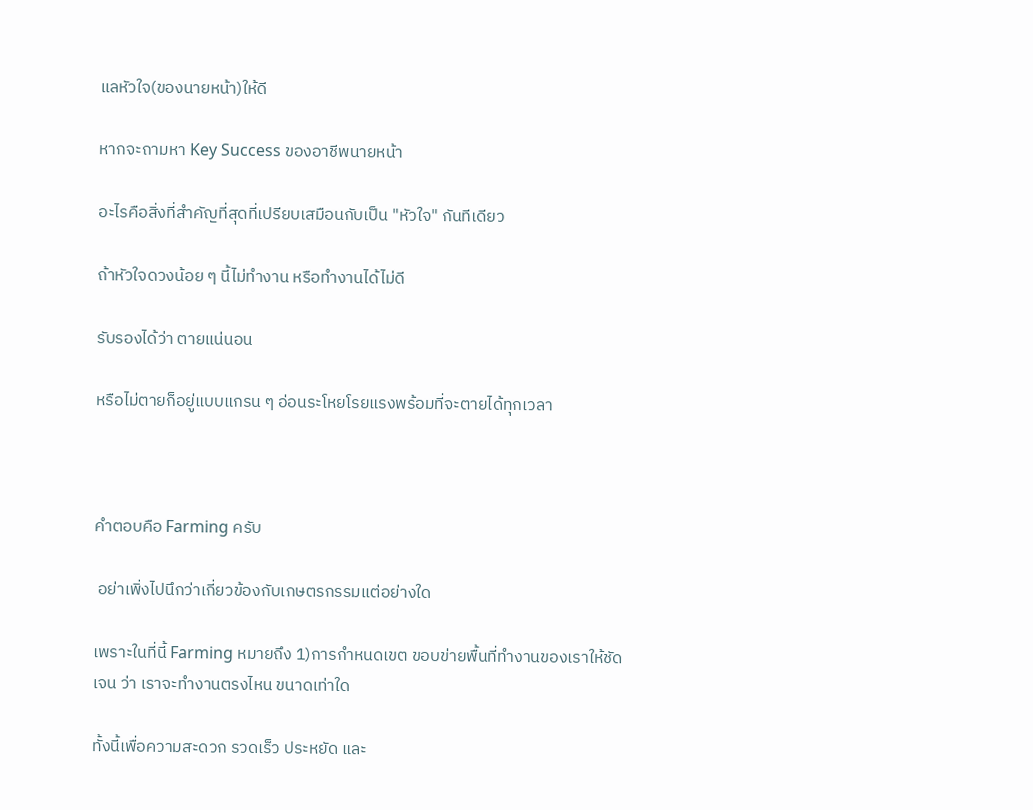แลหัวใจ(ของนายหน้า)ให้ดี

หากจะถามหา Key Success ของอาชีพนายหน้า

อะไรคือสิ่งที่สำคัญที่สุดที่เปรียบเสมือนกับเป็น "หัวใจ" กันทีเดียว

ถ้าหัวใจดวงน้อย ๆ นี้ไม่ทำงาน หรือทำงานได้ไม่ดี

รับรองได้ว่า ตายแน่นอน

หรือไม่ตายก็อยู่แบบแกรน ๆ อ่อนระโหยโรยแรงพร้อมที่จะตายได้ทุกเวลา



คำตอบคือ Farming ครับ

 อย่าเพิ่งไปนึกว่าเกี่ยวข้องกับเกษตรกรรมแต่อย่างใด

เพราะในที่นี้ Farming หมายถึง 1)การกำหนดเขต ขอบข่ายพื้นที่ทำงานของเราให้ชัดเจน ว่า เราจะทำงานตรงไหน ขนาดเท่าใด

ทั้งนี้เพื่อความสะดวก รวดเร็ว ประหยัด และ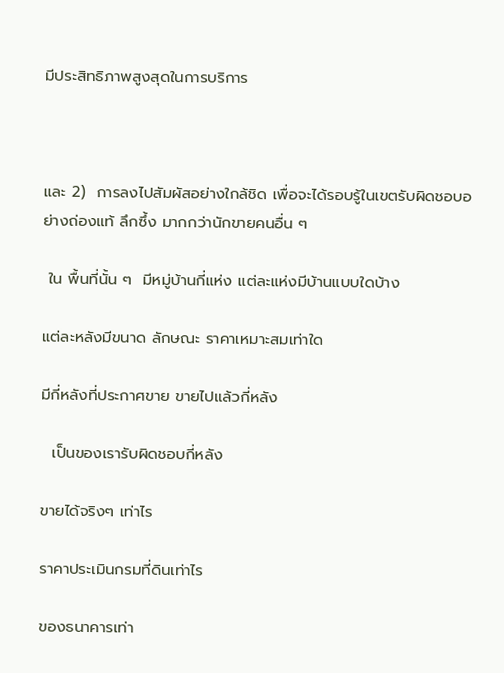มีประสิทธิภาพสูงสุดในการบริการ



และ 2)  การลงไปสัมผัสอย่างใกล้ชิด เพื่อจะได้รอบรู้ในเขตรับผิดชอบอย่างถ่องแท้ ลึกซึ้ง มากกว่านักขายคนอื่น ๆ

 ใน พื้นที่นั้น ๆ  มีหมู่บ้านกี่แห่ง แต่ละแห่งมีบ้านแบบใดบ้าง

แต่ละหลังมีขนาด ลักษณะ ราคาเหมาะสมเท่าใด

มีกี่หลังที่ประกาศขาย ขายไปแล้วกี่หลัง

  เป็นของเรารับผิดชอบกี่หลัง

ขายได้จริงๆ เท่าไร

ราคาประเมินกรมที่ดินเท่าไร

ของธนาคารเท่า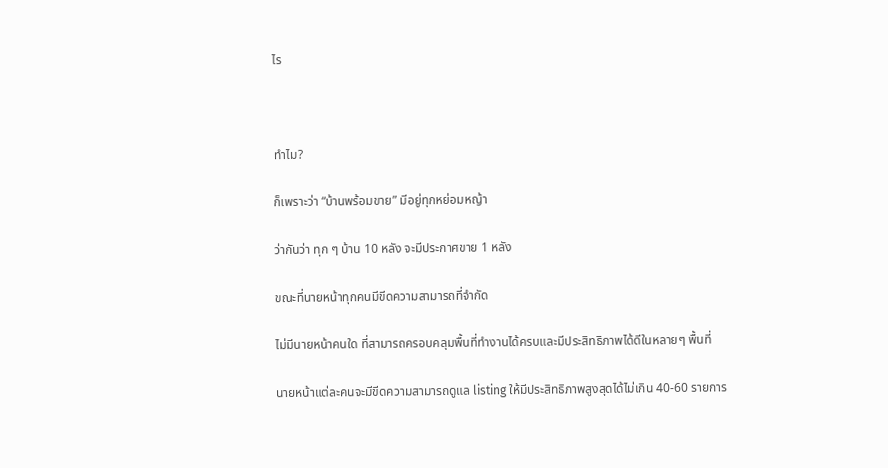ไร



ทำไม?

ก็เพราะว่า “บ้านพร้อมขาย” มีอยู่ทุกหย่อมหญ้า

ว่ากันว่า ทุก ๆ บ้าน 10 หลัง จะมีประกาศขาย 1 หลัง

ขณะที่นายหน้าทุกคนมีขีดความสามารถที่จำกัด

ไม่มีนายหน้าคนใด ที่สามารถครอบคลุมพื้นที่ทำงานได้ครบและมีประสิทธิภาพได้ดีในหลายๆ พื้นที่

นายหน้าแต่ละคนจะมีขีดความสามารถดูแล listing ให้มีประสิทธิภาพสูงสุดได้ไม่เกิน 40-60 รายการ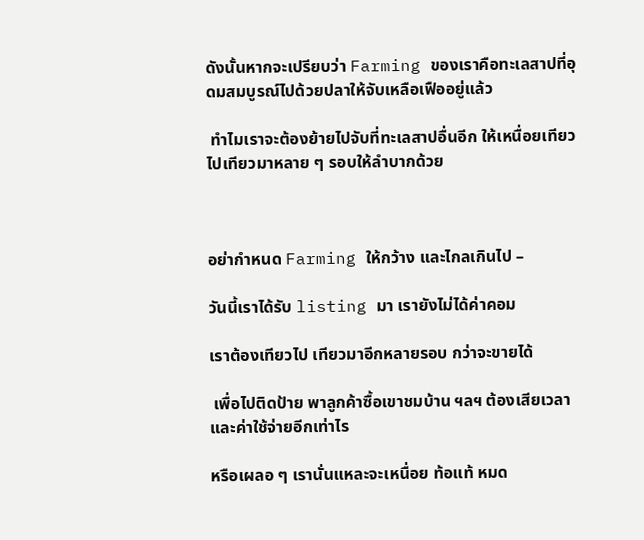ดังนั้นหากจะเปรียบว่า Farming ของเราคือทะเลสาปที่อุดมสมบูรณ์ไปด้วยปลาให้จับเหลือเฟืออยู่แล้ว

 ทำไมเราจะต้องย้ายไปจับที่ทะเลสาปอื่นอีก ให้เหนื่อยเทียวไปเทียวมาหลาย ๆ รอบให้ลำบากด้วย



อย่ากำหนด Farming ให้กว้าง และไกลเกินไป –

วันนี้เราได้รับ listing มา เรายังไม่ได้ค่าคอม

เราต้องเทียวไป เทียวมาอีกหลายรอบ กว่าจะขายได้

 เพื่อไปติดป้าย พาลูกค้าซื้อเขาชมบ้าน ฯลฯ ต้องเสียเวลาและค่าใช้จ่ายอีกเท่าไร

หรือเผลอ ๆ เรานั่นแหละจะเหนื่อย ท้อแท้ หมด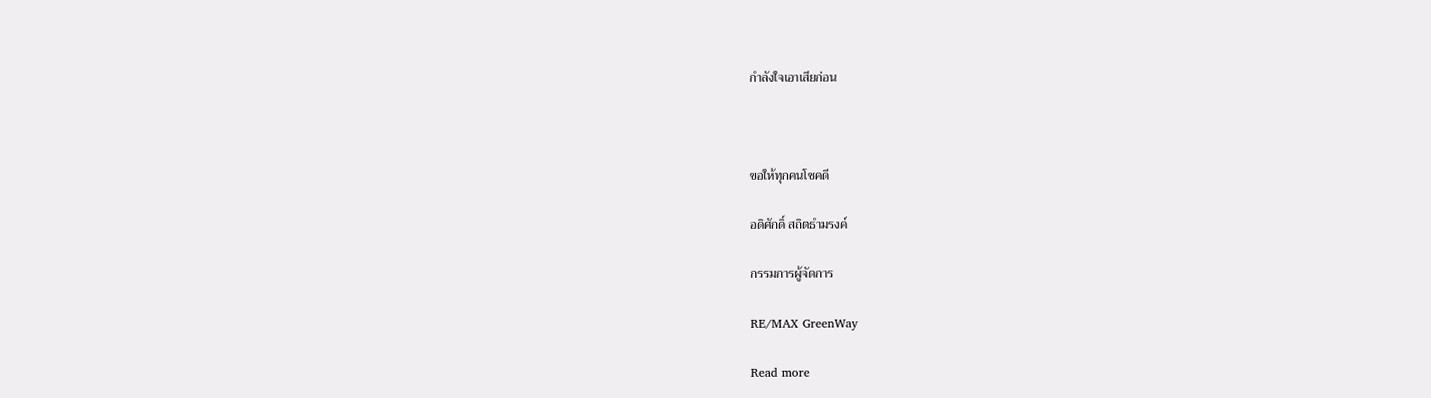กำลังใจเอาเสียก่อน



ขอให้ทุกคนโชคดี

อดิศักดิ์ สถิตธำมรงค์

กรรมการผู้จัดการ

RE/MAX GreenWay

Read more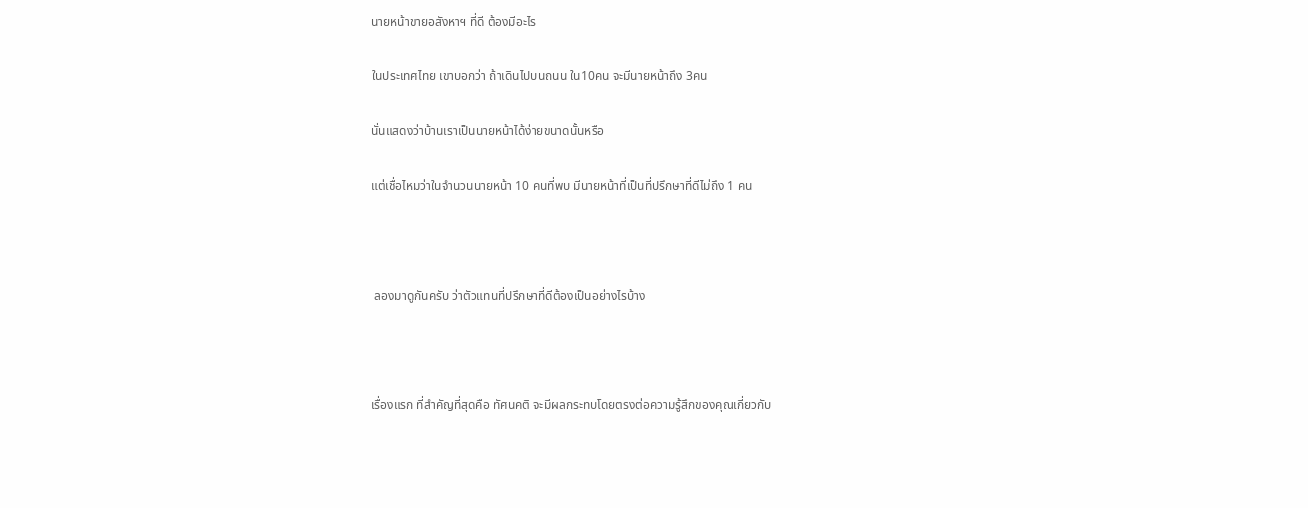นายหน้าขายอสังหาฯ ที่ดี ต้องมีอะไร

ในประเทศไทย เขาบอกว่า ถ้าเดินไปบนถนน ใน10คน จะมีนายหน้าถึง 3คน

นั่นแสดงว่าบ้านเราเป็นนายหน้าได้ง่ายขนาดนั้นหรือ

แต่เชื่อไหมว่าในจำนวนนายหน้า 10 คนที่พบ มีนายหน้าที่เป็นที่ปรึกษาที่ดีไม่ถึง 1 คน



 ลองมาดูกันครับ ว่าตัวแทนที่ปรึกษาที่ดีต้องเป็นอย่างไรบ้าง



เรื่องแรก ที่สำคัญที่สุดคือ ทัศนคติ จะมีผลกระทบโดยตรงต่อความรู้สึกของคุณเกี่ยวกับ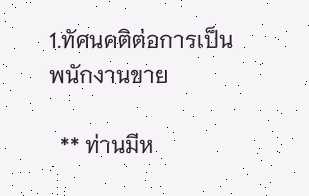1.ทัศนคติต่อการเป็นพนักงานขาย

  ** ท่านมีห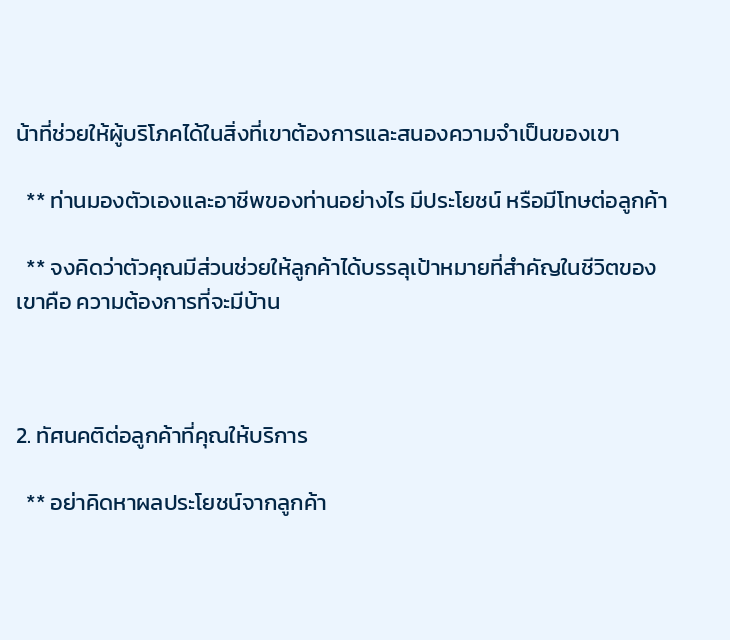น้าที่ช่วยให้ผู้บริโภคได้ในสิ่งที่เขาต้องการและสนองความจำเป็นของเขา

  ** ท่านมองตัวเองและอาชีพของท่านอย่างไร มีประโยชน์ หรือมีโทษต่อลูกค้า

  ** จงคิดว่าตัวคุณมีส่วนช่วยให้ลูกค้าได้บรรลุเป้าหมายที่สำคัญในชีวิตของเขาคือ ความต้องการที่จะมีบ้าน



2. ทัศนคติต่อลูกค้าที่คุณให้บริการ

  ** อย่าคิดหาผลประโยชน์จากลูกค้า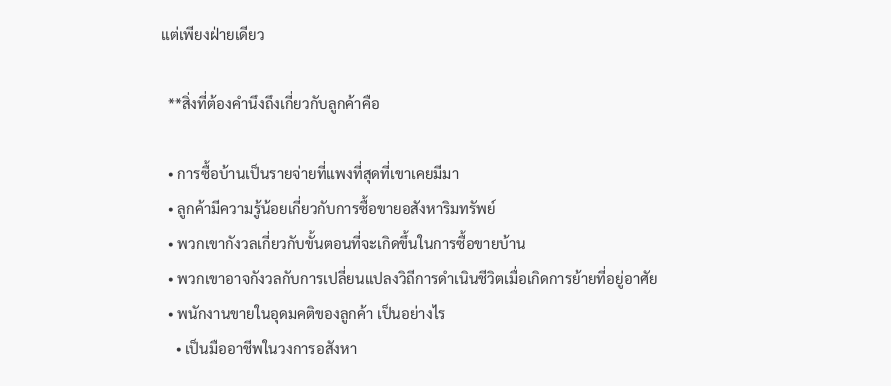แต่เพียงฝ่ายเดียว

  **สิ่งที่ต้องคำนึงถึงเกี่ยวกับลูกค้าคือ

  • การซื้อบ้านเป็นรายจ่ายที่แพงที่สุดที่เขาเคยมีมา
  • ลูกค้ามีความรู้น้อยเกี่ยวกับการซื้อขายอสังหาริมทรัพย์
  • พวกเขากังวลเกี่ยวกับขั้นตอนที่จะเกิดขึ้นในการซื้อขายบ้าน
  • พวกเขาอาจกังวลกับการเปลี่ยนแปลงวิถีการดำเนินชีวิตเมื่อเกิดการย้ายที่อยู่อาศัย
  • พนักงานขายในอุดมคติของลูกค้า เป็นอย่างไร
    • เป็นมืออาชีพในวงการอสังหา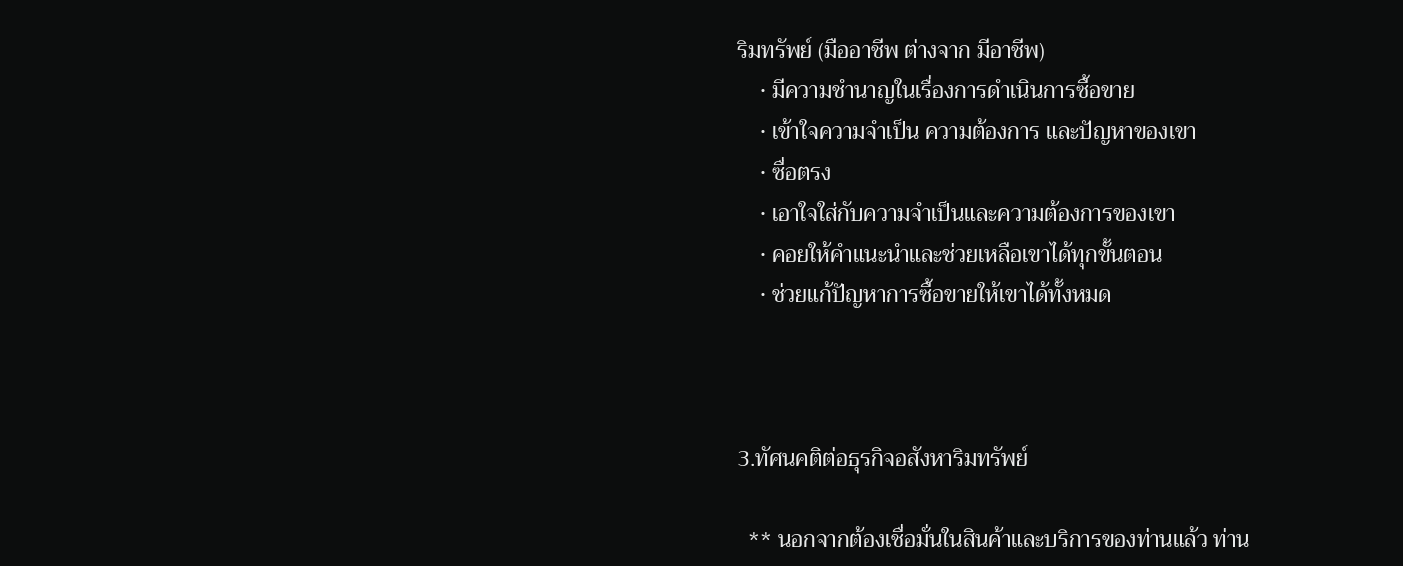ริมทรัพย์ (มืออาชีพ ต่างจาก มีอาชีพ)
    • มีความชำนาญในเรื่องการดำเนินการซื้อขาย
    • เข้าใจความจำเป็น ความต้องการ และปัญหาของเขา
    • ซื่อตรง
    • เอาใจใส่กับความจำเป็นและความต้องการของเขา
    • คอยให้คำแนะนำและช่วยเหลือเขาได้ทุกขั้นตอน
    • ช่วยแก้ปัญหาการซื้อขายให้เขาได้ทั้งหมด



3.ทัศนคติต่อธุรกิจอสังหาริมทรัพย์

  ** นอกจากต้องเชื่อมั่นในสินค้าและบริการของท่านแล้ว ท่าน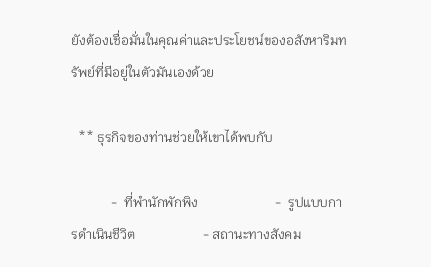ยังต้องเชื่อมั่นในคุณค่าและประโยชน์ของอสังหาริมทรัพย์ที่มีอยู่ในตัวมันเองด้วย

  ** ธุรกิจของท่านช่วยให้เขาได้พบกับ

            -  ที่พำนักพักพิง                       -  รูปแบบการดำเนินชีวิต                    - สถานะทางสังคม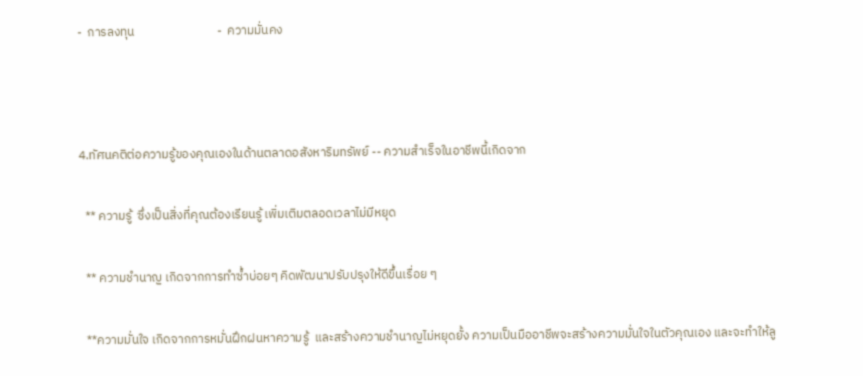-  การลงทุน                             -  ความมั่นคง



4.ทัศนคติต่อความรู้ของคุณเองในด้านตลาดอสังหาริมทรัพย์ -- ความสำเร็จในอาชีพนี้เกิดจาก

  ** ความรู้  ซึ่งเป็นสิ่งที่คุณต้องเรียนรู้ เพิ่มเติมตลอดเวลาไม่มีหยุด

  ** ความชำนาญ เกิดจากการทำซ้ำบ่อยๆ คิดพัฒนาปรับปรุงให้ดีขึ้นเรื่อย ๆ

  **ความมั่นใจ เกิดจากการหมั่นฝึกฝนหาความรู้  และสร้างความชำนาญไม่หยุดยั้ง ความเป็นมืออาชีพจะสร้างความมั่นใจในตัวคุณเอง และจะทำให้ลู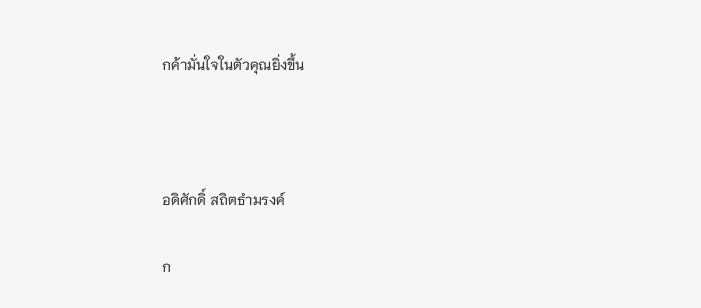กค้ามั่นใจในตัวคุณยิ่งขึ้น



อดิศักดิ์ สถิตธำมรงค์

ก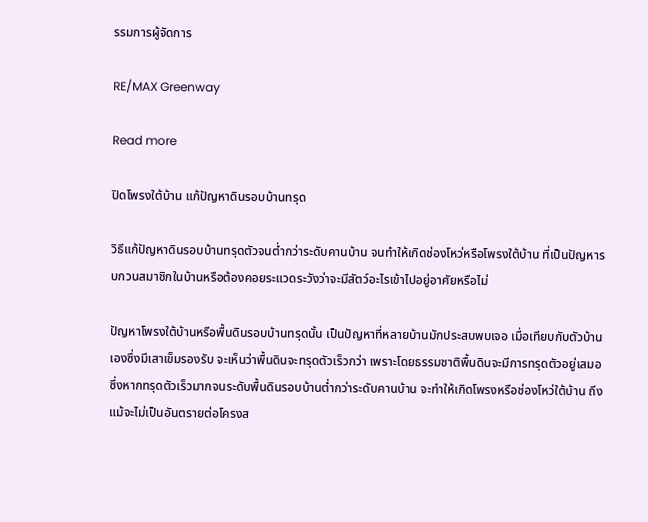รรมการผู้จัดการ

RE/MAX Greenway

Read more

ปิดโพรงใต้บ้าน แก้ปัญหาดินรอบบ้านทรุด

วิธีแก้ปัญหาดินรอบบ้านทรุดตัวจนต่ำกว่าระดับคานบ้าน จนทำให้เกิดช่องโหว่หรือโพรงใต้บ้าน ที่เป็นปัญหารบกวนสมาชิกในบ้านหรือต้องคอยระแวดระวังว่าจะมีสัตว์อะไรเข้าไปอยู่อาศัยหรือไม่

ปัญหาโพรงใต้บ้านหรือพื้นดินรอบบ้านทรุดนั้น เป็นปัญหาที่หลายบ้านมักประสบพบเจอ เมื่อเทียบกับตัวบ้านเองซึ่งมีเสาเข็มรองรับ จะเห็นว่าพื้นดินจะทรุดตัวเร็วกว่า เพราะโดยธรรมชาติพื้นดินจะมีการทรุดตัวอยู่เสมอ ซึ่งหากทรุดตัวเร็วมากจนระดับพื้นดินรอบบ้านต่ำกว่าระดับคานบ้าน จะทำให้เกิดโพรงหรือช่องโหว่ใต้บ้าน ถึงแม้จะไม่เป็นอันตรายต่อโครงส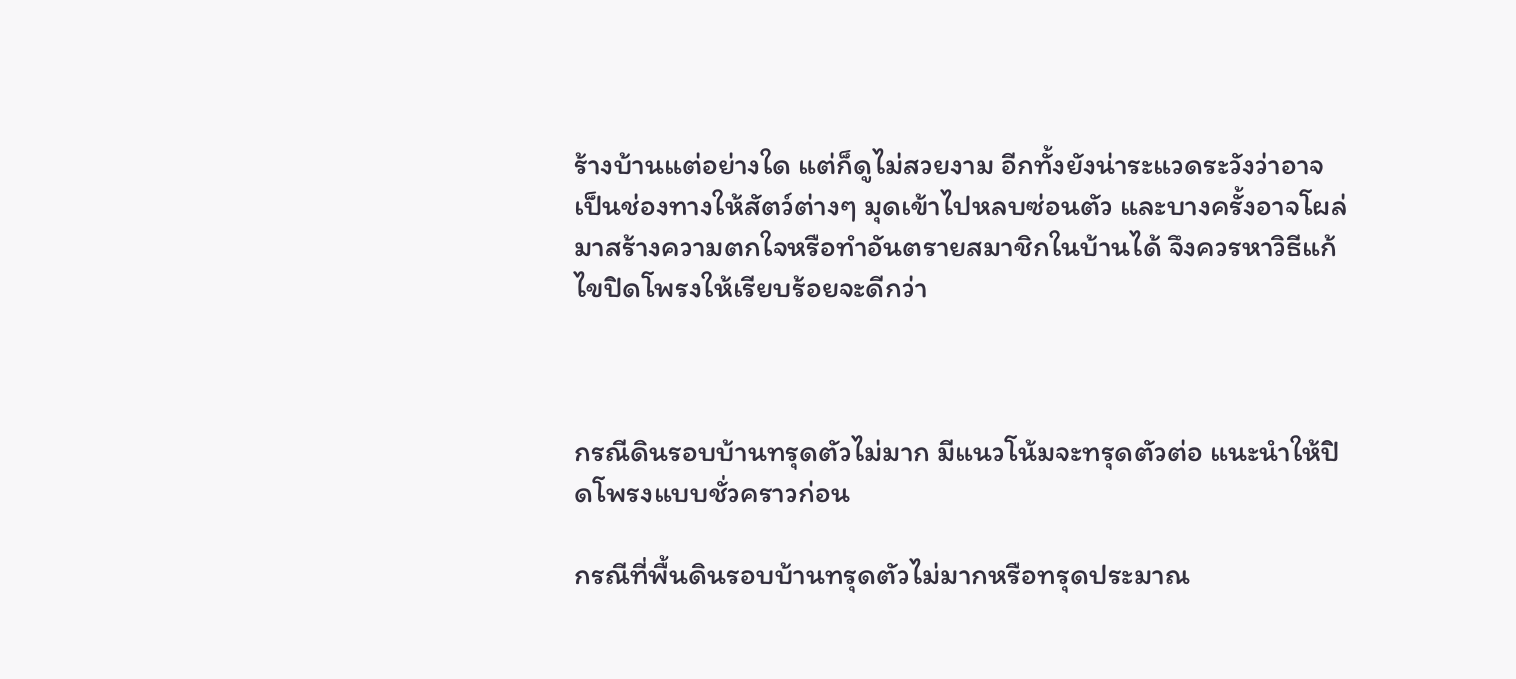ร้างบ้านแต่อย่างใด แต่ก็ดูไม่สวยงาม อีกทั้งยังน่าระแวดระวังว่าอาจเป็นช่องทางให้สัตว์ต่างๆ มุดเข้าไปหลบซ่อนตัว และบางครั้งอาจโผล่มาสร้างความตกใจหรือทำอันตรายสมาชิกในบ้านได้ จึงควรหาวิธีแก้ไขปิดโพรงให้เรียบร้อยจะดีกว่า



กรณีดินรอบบ้านทรุดตัวไม่มาก มีแนวโน้มจะทรุดตัวต่อ แนะนำให้ปิดโพรงแบบชั่วคราวก่อน

กรณีที่พื้นดินรอบบ้านทรุดตัวไม่มากหรือทรุดประมาณ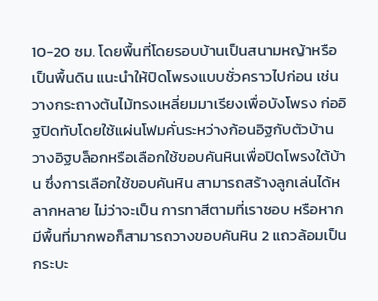10-20 ซม. โดยพื้นที่โดยรอบบ้านเป็นสนามหญ้าหรือเป็นพื้นดิน แนะนำให้ปิดโพรงแบบชั่วคราวไปก่อน เช่น วางกระถางต้นไม้ทรงเหลี่ยมมาเรียงเพื่อบังโพรง ก่ออิฐปิดทับโดยใช้แผ่นโฟมคั่นระหว่างก้อนอิฐกับตัวบ้าน วางอิฐบล็อกหรือเลือกใช้ขอบคันหินเพื่อปิดโพรงใต้บ้าน ซึ่งการเลือกใช้ขอบคันหิน สามารถสร้างลูกเล่นได้หลากหลาย ไม่ว่าจะเป็น การทาสีตามที่เราชอบ หรือหากมีพื้นที่มากพอก็สามารถวางขอบคันหิน 2 แถวล้อมเป็นกระบะ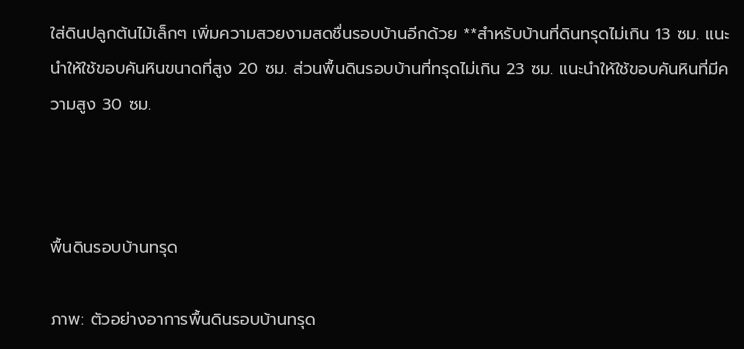ใส่ดินปลูกต้นไม้เล็กๆ เพิ่มความสวยงามสดชื่นรอบบ้านอีกด้วย **สำหรับบ้านที่ดินทรุดไม่เกิน 13 ซม. แนะนำให้ใช้ขอบคันหินขนาดที่สูง 20 ซม. ส่วนพื้นดินรอบบ้านที่ทรุดไม่เกิน 23 ซม. แนะนำให้ใช้ขอบคันหินที่มีความสูง 30 ซม.



พื้นดินรอบบ้านทรุด

ภาพ: ตัวอย่างอาการพื้นดินรอบบ้านทรุด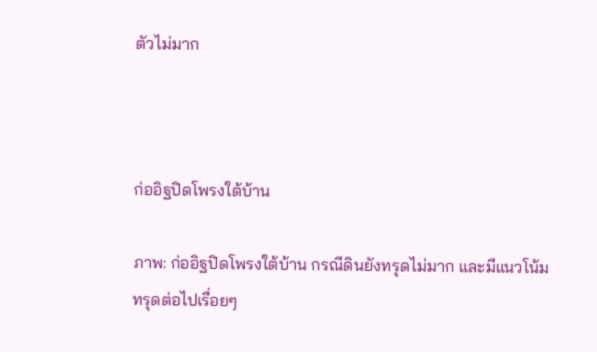ตัวไม่มาก



ก่ออิฐปิดโพรงใต้บ้าน

ภาพ: ก่ออิฐปิดโพรงใต้บ้าน กรณีดินยังทรุดไม่มาก และมีแนวโน้มทรุดต่อไปเรื่อยๆ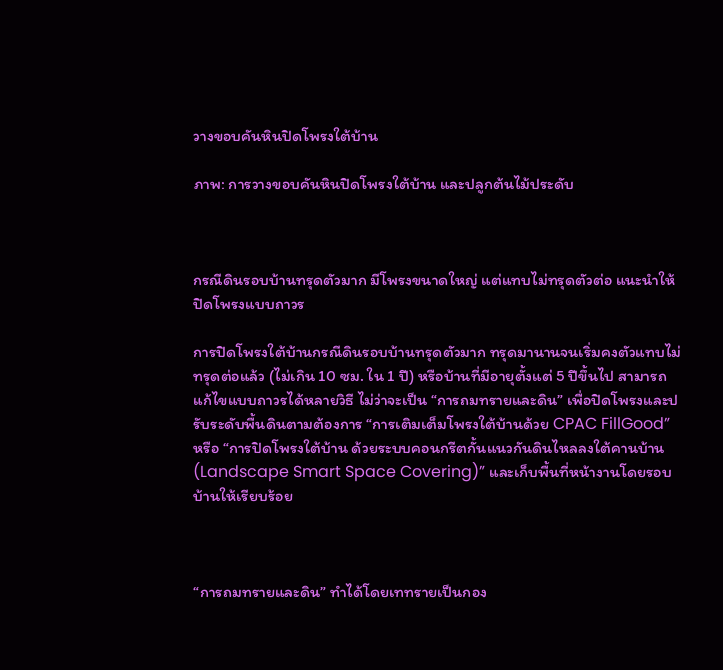วางขอบคันหินปิดโพรงใต้บ้าน

ภาพ: การวางขอบคันหินปิดโพรงใต้บ้าน และปลูกต้นไม้ประดับ



กรณีดินรอบบ้านทรุดตัวมาก มีโพรงขนาดใหญ่ แต่แทบไม่ทรุดตัวต่อ แนะนำให้ปิดโพรงแบบถาวร

การปิดโพรงใต้บ้านกรณีดินรอบบ้านทรุดตัวมาก ทรุดมานานจนเริ่มคงตัวแทบไม่ทรุดต่อแล้ว (ไม่เกิน 10 ซม. ใน 1 ปี) หรือบ้านที่มีอายุตั้งแต่ 5 ปีขึ้นไป สามารถแก้ไขแบบถาวรได้หลายวิธี ไม่ว่าจะเป็น “การถมทรายและดิน” เพื่อปิดโพรงและปรับระดับพื้นดินตามต้องการ “การเติมเต็มโพรงใต้บ้านด้วย CPAC FillGood” หรือ “การปิดโพรงใต้บ้าน ด้วยระบบคอนกรีตกั้นแนวกันดินไหลลงใต้คานบ้าน (Landscape Smart Space Covering)” และเก็บพื้นที่หน้างานโดยรอบบ้านให้เรียบร้อย



“การถมทรายและดิน” ทำได้โดยเททรายเป็นกอง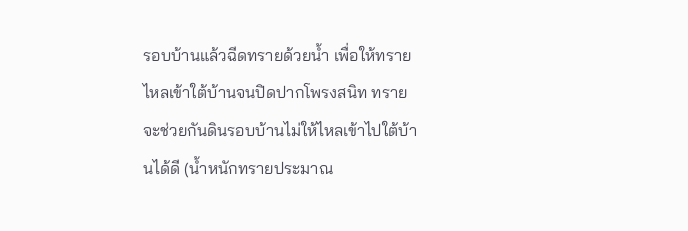รอบบ้านแล้วฉีดทรายด้วยน้ำ เพื่อให้ทรายไหลเข้าใต้บ้านจนปิดปากโพรงสนิท ทรายจะช่วยกันดินรอบบ้านไม่ให้ไหลเข้าไปใต้บ้านได้ดี (น้ำหนักทรายประมาณ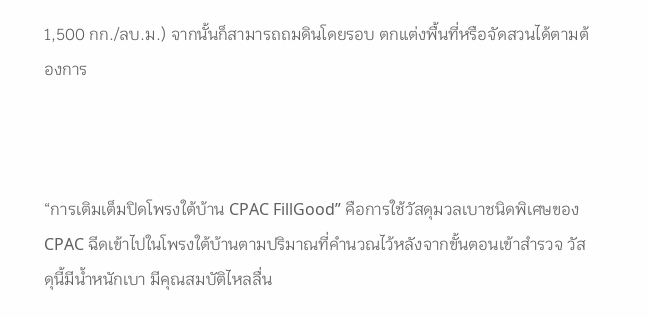1,500 กก./ลบ.ม.) จากนั้นก็สามารถถมดินโดยรอบ ตกแต่งพื้นที่หรือจัดสวนได้ตามต้องการ



“การเติมเต็มปิดโพรงใต้บ้าน CPAC FillGood” คือการใช้วัสดุมวลเบาชนิดพิเศษของ CPAC ฉีดเข้าไปในโพรงใต้บ้านตามปริมาณที่คำนวณไว้หลังจากขั้นตอนเข้าสำรวจ วัสดุนี้มีน้ำหนักเบา มีคุณสมบัติไหลลื่น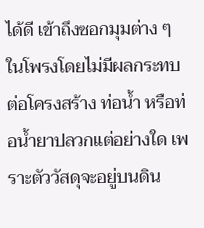ได้ดี เข้าถึงซอกมุมต่าง ๆ ในโพรงโดยไม่มีผลกระทบต่อโครงสร้าง ท่อน้ำ หรือท่อน้ำยาปลวกแต่อย่างใด เพราะตัววัสดุจะอยู่บนดิน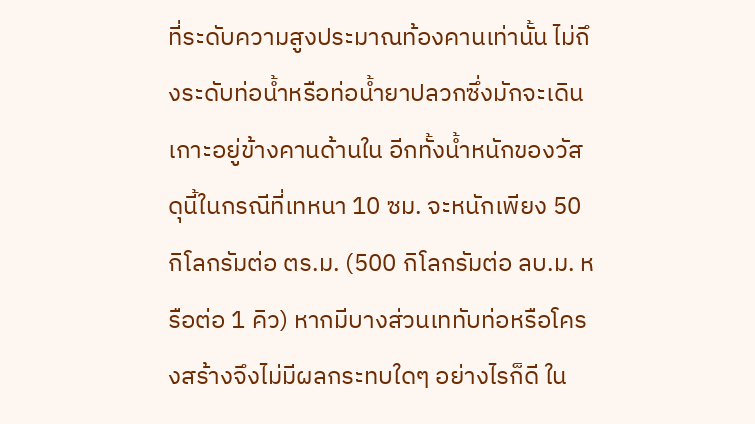ที่ระดับความสูงประมาณท้องคานเท่านั้น ไม่ถึงระดับท่อน้ำหรือท่อน้ำยาปลวกซึ่งมักจะเดินเกาะอยู่ข้างคานด้านใน อีกทั้งน้ำหนักของวัสดุนี้ในกรณีที่เทหนา 10 ซม. จะหนักเพียง 50 กิโลกรัมต่อ ตร.ม. (500 กิโลกรัมต่อ ลบ.ม. หรือต่อ 1 คิว) หากมีบางส่วนเททับท่อหรือโครงสร้างจึงไม่มีผลกระทบใดๆ อย่างไรก็ดี ใน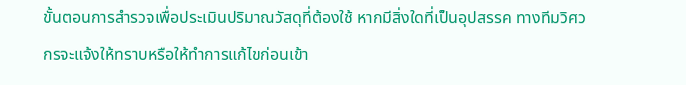ขั้นตอนการสำรวจเพื่อประเมินปริมาณวัสดุที่ต้องใช้ หากมีสิ่งใดที่เป็นอุปสรรค ทางทีมวิศวกรจะแจ้งให้ทราบหรือให้ทำการแก้ไขก่อนเข้า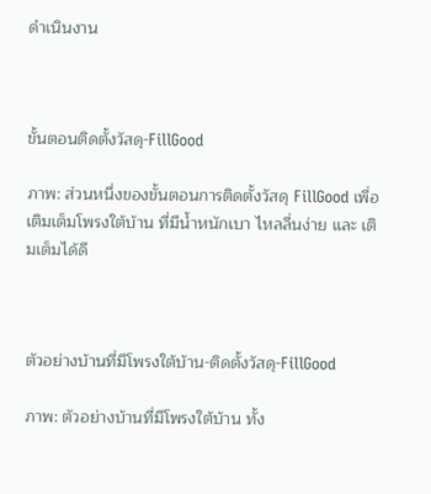ดำเนินงาน



ขั้นตอนติดตั้งวัสดุ-FillGood

ภาพ: ส่วนหนึ่งของขั้นตอนการติดตั้งวัสดุ FillGood เพื่อเติมเต็มโพรงใต้บ้าน ที่มีน้ำหนักเบา ไหลลื่นง่าย และ เติมเต็มได้ดี



ตัวอย่างบ้านที่มีโพรงใต้บ้าน-ติดตั้งวัสดุ-FillGood

ภาพ: ตัวอย่างบ้านที่มีโพรงใต้บ้าน ทั้ง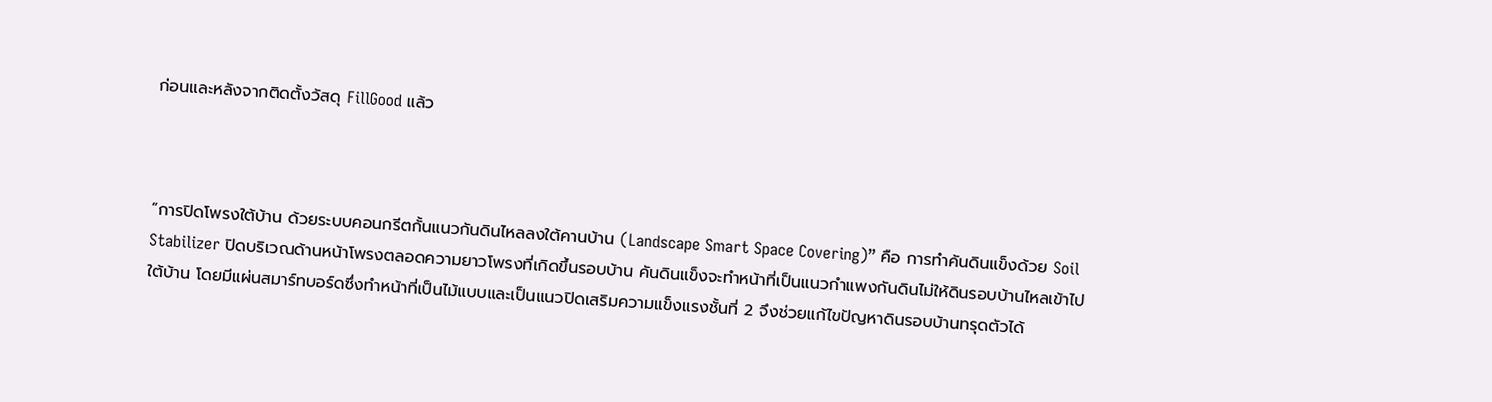ก่อนและหลังจากติดตั้งวัสดุ FillGood แล้ว



“การปิดโพรงใต้บ้าน ด้วยระบบคอนกรีตกั้นแนวกันดินไหลลงใต้คานบ้าน (Landscape Smart Space Covering)” คือ การทำคันดินแข็งด้วย Soil Stabilizer ปิดบริเวณด้านหน้าโพรงตลอดความยาวโพรงที่เกิดขึ้นรอบบ้าน คันดินแข็งจะทำหน้าที่เป็นแนวกำแพงกันดินไม่ให้ดินรอบบ้านไหลเข้าไปใต้บ้าน โดยมีแผ่นสมาร์ทบอร์ดซึ่งทำหน้าที่เป็นไม้แบบและเป็นแนวปิดเสริมความแข็งแรงชั้นที่ 2 จึงช่วยแก้ไขปัญหาดินรอบบ้านทรุดตัวได้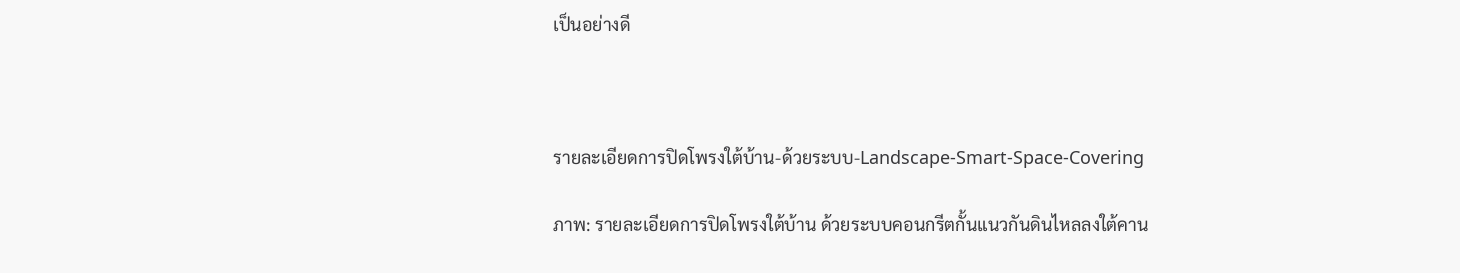เป็นอย่างดี



รายละเอียดการปิดโพรงใต้บ้าน-ด้วยระบบ-Landscape-Smart-Space-Covering

ภาพ: รายละเอียดการปิดโพรงใต้บ้าน ด้วยระบบคอนกรีตกั้นแนวกันดินไหลลงใต้คาน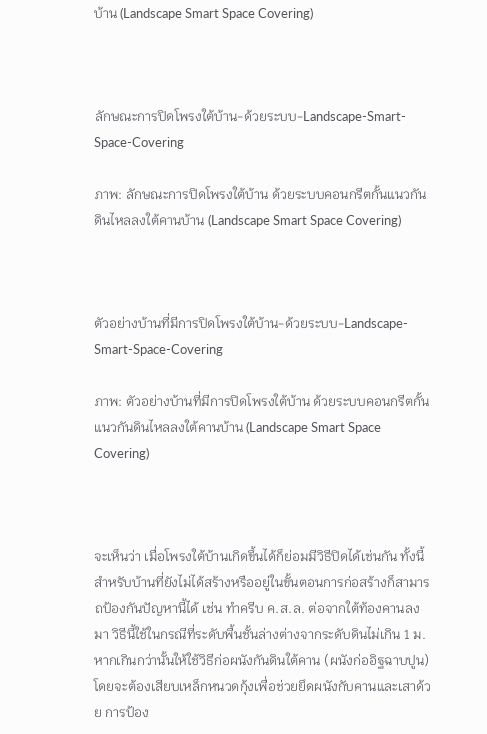บ้าน (Landscape Smart Space Covering)



ลักษณะการปิดโพรงใต้บ้าน-ด้วยระบบ-Landscape-Smart-Space-Covering

ภาพ: ลักษณะการปิดโพรงใต้บ้าน ด้วยระบบคอนกรีตกั้นแนวกันดินไหลลงใต้คานบ้าน (Landscape Smart Space Covering)



ตัวอย่างบ้านที่มีการปิดโพรงใต้บ้าน-ด้วยระบบ-Landscape-Smart-Space-Covering

ภาพ: ตัวอย่างบ้านที่มีการปิดโพรงใต้บ้าน ด้วยระบบคอนกรีตกั้นแนวกันดินไหลลงใต้คานบ้าน (Landscape Smart Space Covering)



จะเห็นว่า เมื่อโพรงใต้บ้านเกิดขึ้นได้ก็ย่อมมีวิธีปิดได้เช่นกัน ทั้งนี้ สำหรับบ้านที่ยังไม่ได้สร้างหรืออยู่ในขั้นตอนการก่อสร้างก็สามารถป้องกันปัญหานี้ได้ เช่น ทำครีบ ค.ส.ล. ต่อจากใต้ท้องคานลงมา วิธีนี้ใช้ในกรณีที่ระดับพื้นชั้นล่างต่างจากระดับดินไม่เกิน 1 ม. หากเกินกว่านั้นให้ใช้วิธีก่อผนังกันดินใต้คาน (ผนังก่ออิฐฉาบปูน) โดยจะต้องเสียบเหล็กหนวดกุ้งเพื่อช่วยยึดผนังกับคานและเสาด้วย การป้อง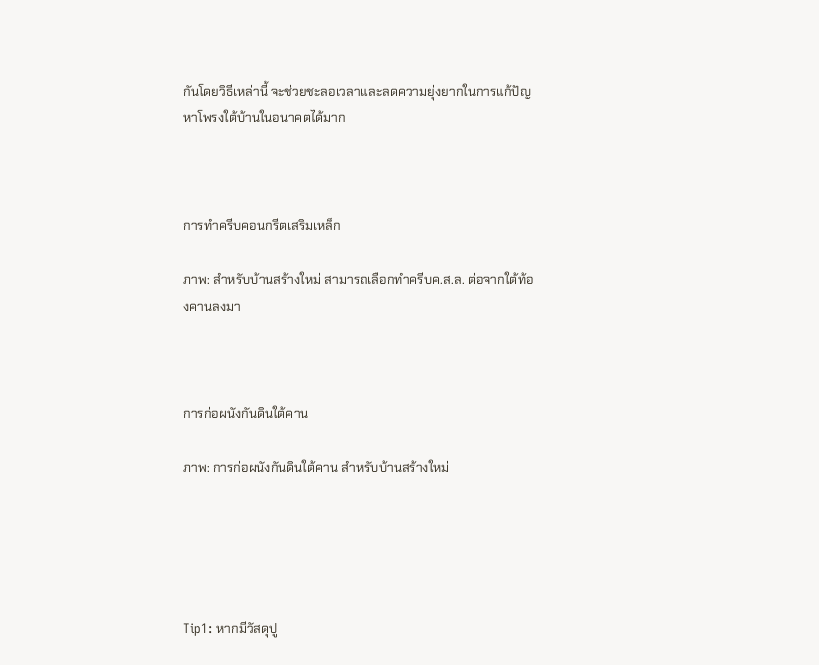กันโดยวิธีเหล่านี้ จะช่วยชะลอเวลาและลดความยุ่งยากในการแก้ปัญหาโพรงใต้บ้านในอนาคตได้มาก



การทำครีบคอนกรีตเสริมเหล็ก

ภาพ: สำหรับบ้านสร้างใหม่ สามารถเลือกทำครีบค.ส.ล. ต่อจากใต้ท้องคานลงมา



การก่อผนังกันดินใต้คาน

ภาพ: การก่อผนังกันดินใต้คาน สำหรับบ้านสร้างใหม่





Tip1: หากมีวัสดุปู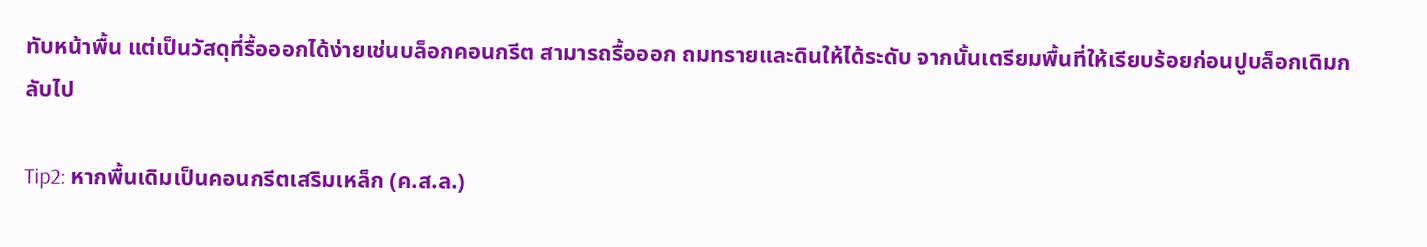ทับหน้าพื้น แต่เป็นวัสดุที่รื้อออกได้ง่ายเช่นบล็อกคอนกรีต สามารถรื้อออก ถมทรายและดินให้ได้ระดับ จากนั้นเตรียมพื้นที่ให้เรียบร้อยก่อนปูบล็อกเดิมกลับไป

Tip2: หากพื้นเดิมเป็นคอนกรีตเสริมเหล็ก (ค.ส.ล.)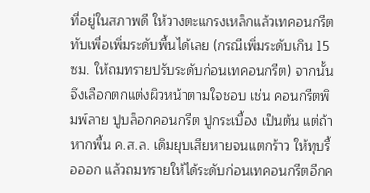ที่อยู่ในสภาพดี ให้วางตะแกรงเหล็กแล้วเทคอนกรีตทับเพื่อเพิ่มระดับพื้นได้เลย (กรณีเพิ่มระดับเกิน 15 ซม. ให้ถมทรายปรับระดับก่อนเทคอนกรีต) จากนั้นจึงเลือกตกแต่งผิวหน้าตามใจชอบ เช่น คอนกรีตพิมพ์ลาย ปูบล็อกคอนกรีต ปูกระเบื้อง เป็นต้น แต่ถ้าหากพื้น ค.ส.ล. เดิมยุบเสียหายจนแตกร้าว ให้ทุบรื้อออก แล้วถมทรายให้ได้ระดับก่อนเทคอนกรีตอีกค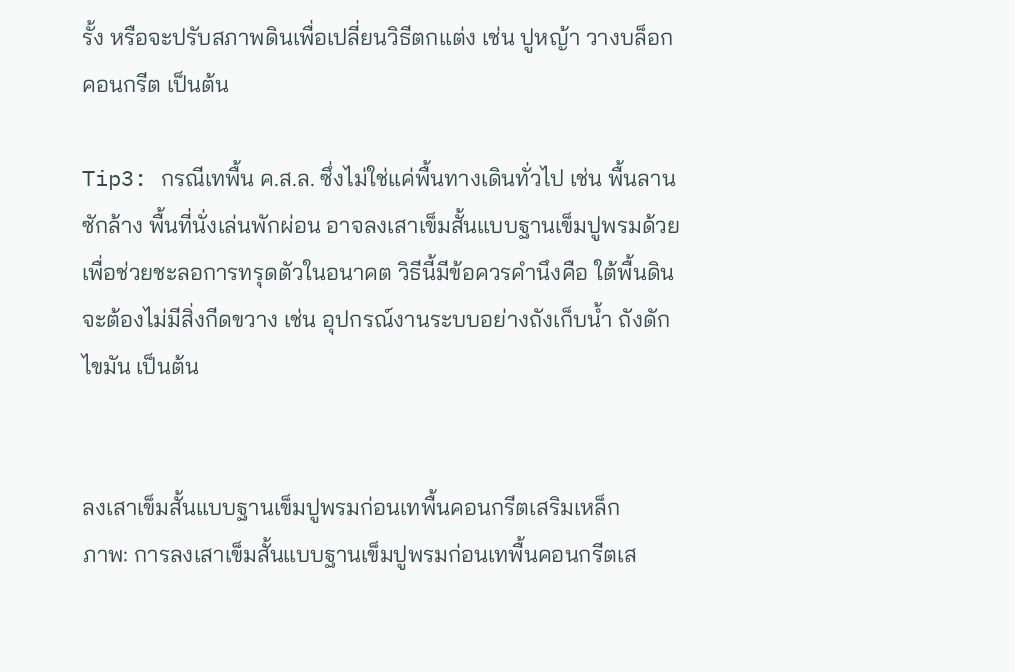รั้ง หรือจะปรับสภาพดินเพื่อเปลี่ยนวิธีตกแต่ง เช่น ปูหญ้า วางบล็อกคอนกรีต เป็นต้น

Tip3: กรณีเทพื้น ค.ส.ล. ซึ่งไม่ใช่แค่พื้นทางเดินทั่วไป เช่น พื้นลานซักล้าง พื้นที่นั่งเล่นพักผ่อน อาจลงเสาเข็มสั้นแบบฐานเข็มปูพรมด้วยเพื่อช่วยชะลอการทรุดตัวในอนาคต วิธีนี้มีข้อควรคำนึงคือ ใต้พื้นดินจะต้องไม่มีสิ่งกีดขวาง เช่น อุปกรณ์งานระบบอย่างถังเก็บน้ำ ถังดักไขมัน เป็นต้น


ลงเสาเข็มสั้นแบบฐานเข็มปูพรมก่อนเทพื้นคอนกรีตเสริมเหล็ก
ภาพ: การลงเสาเข็มสั้นแบบฐานเข็มปูพรมก่อนเทพื้นคอนกรีตเส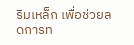ริมเหล็ก เพื่อช่วยลดการท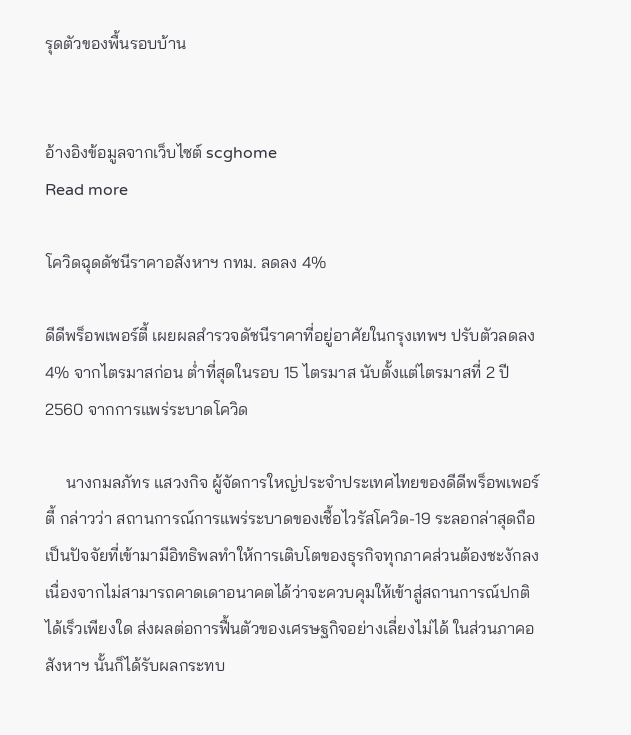รุดตัวของพื้นรอบบ้าน


อ้างอิงข้อมูลจากเว็บไซต์ scghome
Read more

โควิดฉุดดัชนีราคาอสังหาฯ กทม. ลดลง 4%

ดีดีพร็อพเพอร์ตี้ เผยผลสำรวจดัชนีราคาที่อยู่อาศัยในกรุงเทพฯ ปรับตัวลดลง 4% จากไตรมาสก่อน ต่ำที่สุดในรอบ 15 ไตรมาส นับตั้งแต่ไตรมาสที่ 2 ปี 2560 จากการแพร่ระบาดโควิด

     นางกมลภัทร แสวงกิจ ผู้จัดการใหญ่ประจำประเทศไทยของดีดีพร็อพเพอร์ตี้ กล่าวว่า สถานการณ์การแพร่ระบาดของเชื้อไวรัสโควิด-19 ระลอกล่าสุดถือเป็นปัจจัยที่เข้ามามีอิทธิพลทำให้การเติบโตของธุรกิจทุกภาคส่วนต้องชะงักลง เนื่องจากไม่สามารถคาดเดาอนาคตได้ว่าจะควบคุมให้เข้าสู่สถานการณ์ปกติได้เร็วเพียงใด ส่งผลต่อการฟื้นตัวของเศรษฐกิจอย่างเลี่ยงไม่ได้ ในส่วนภาคอสังหาฯ นั้นก็ได้รับผลกระทบ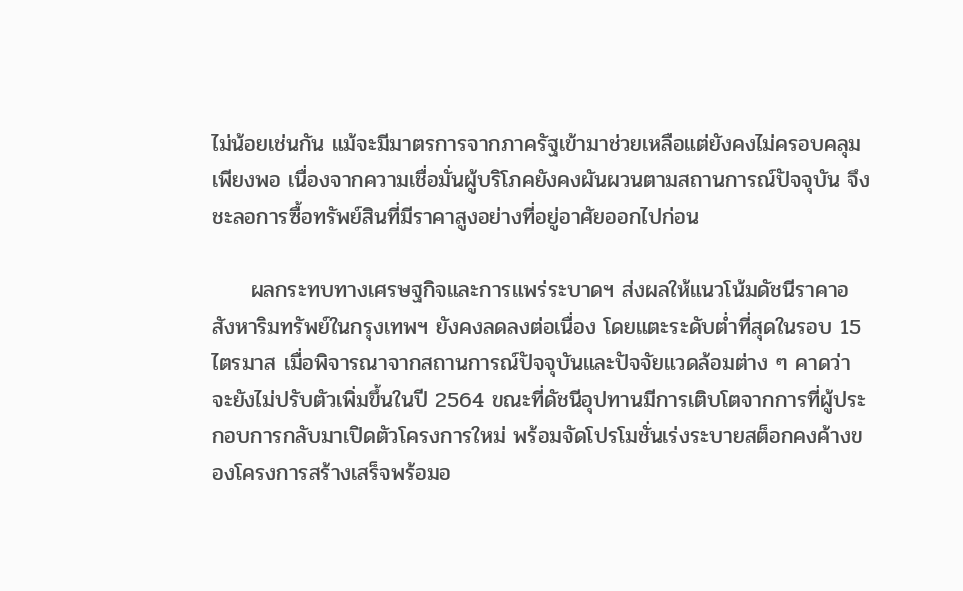ไม่น้อยเช่นกัน แม้จะมีมาตรการจากภาครัฐเข้ามาช่วยเหลือแต่ยังคงไม่ครอบคลุมเพียงพอ เนื่องจากความเชื่อมั่นผู้บริโภคยังคงผันผวนตามสถานการณ์ปัจจุบัน จึงชะลอการซื้อทรัพย์สินที่มีราคาสูงอย่างที่อยู่อาศัยออกไปก่อน

     ผลกระทบทางเศรษฐกิจและการแพร่ระบาดฯ ส่งผลให้แนวโน้มดัชนีราคาอสังหาริมทรัพย์ในกรุงเทพฯ ยังคงลดลงต่อเนื่อง โดยแตะระดับต่ำที่สุดในรอบ 15 ไตรมาส เมื่อพิจารณาจากสถานการณ์ปัจจุบันและปัจจัยแวดล้อมต่าง ๆ คาดว่าจะยังไม่ปรับตัวเพิ่มขึ้นในปี 2564 ขณะที่ดัชนีอุปทานมีการเติบโตจากการที่ผู้ประกอบการกลับมาเปิดตัวโครงการใหม่ พร้อมจัดโปรโมชั่นเร่งระบายสต็อกคงค้างของโครงการสร้างเสร็จพร้อมอ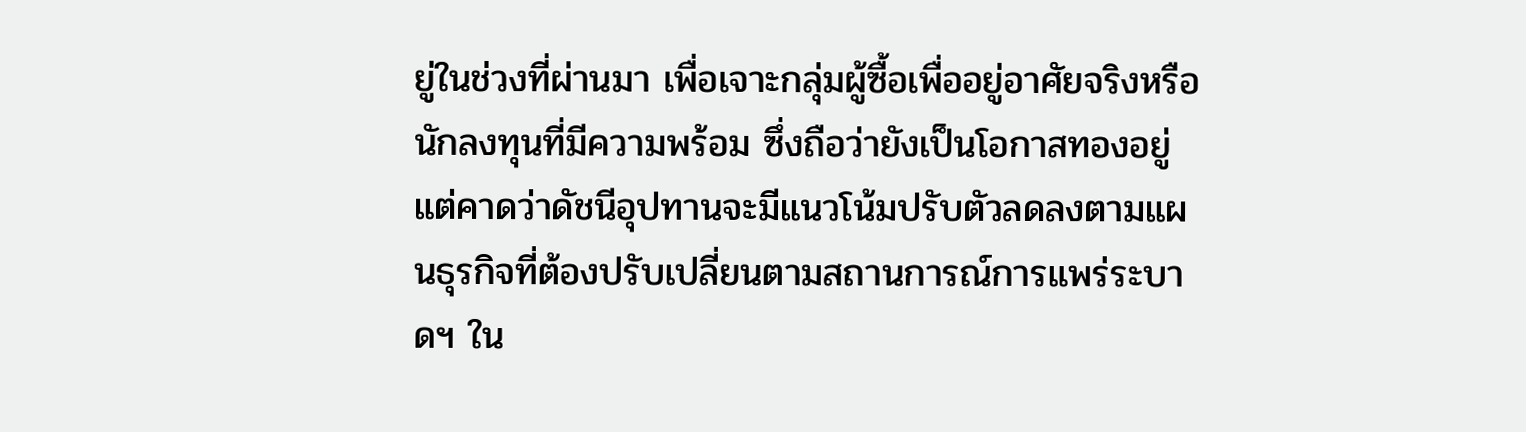ยู่ในช่วงที่ผ่านมา เพื่อเจาะกลุ่มผู้ซื้อเพื่ออยู่อาศัยจริงหรือนักลงทุนที่มีความพร้อม ซึ่งถือว่ายังเป็นโอกาสทองอยู่ แต่คาดว่าดัชนีอุปทานจะมีแนวโน้มปรับตัวลดลงตามแผนธุรกิจที่ต้องปรับเปลี่ยนตามสถานการณ์การแพร่ระบาดฯ ใน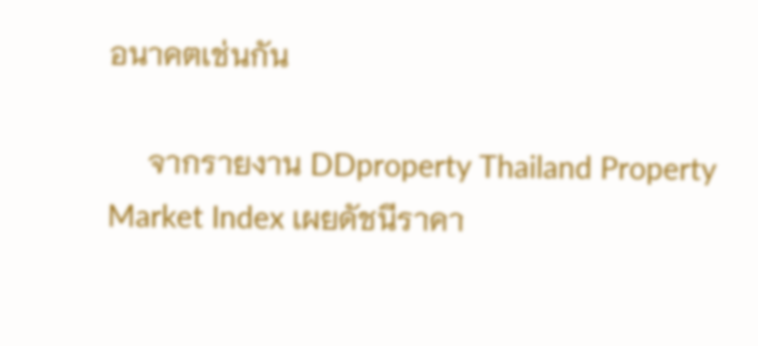อนาคตเช่นกัน

     จากรายงาน DDproperty Thailand Property Market Index เผยดัชนีราคา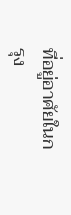ที่อยู่อาศัยในกรุง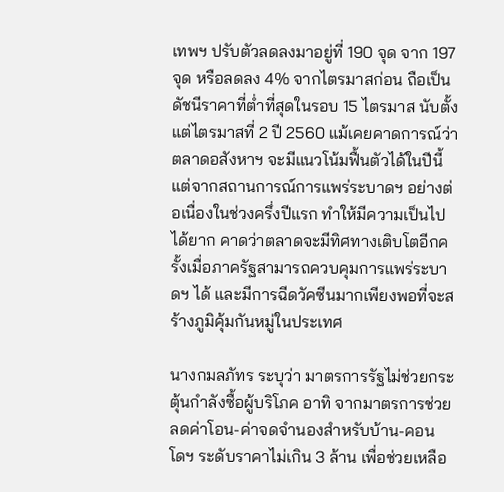เทพฯ ปรับตัวลดลงมาอยู่ที่ 190 จุด จาก 197 จุด หรือลดลง 4% จากไตรมาสก่อน ถือเป็นดัชนีราคาที่ต่ำที่สุดในรอบ 15 ไตรมาส นับตั้งแต่ไตรมาสที่ 2 ปี 2560 แม้เคยคาดการณ์ว่าตลาดอสังหาฯ จะมีแนวโน้มฟื้นตัวได้ในปีนี้ แต่จากสถานการณ์การแพร่ระบาดฯ อย่างต่อเนื่องในช่วงครึ่งปีแรก ทำให้มีความเป็นไปได้ยาก คาดว่าตลาดจะมีทิศทางเติบโตอีกครั้งเมื่อภาครัฐสามารถควบคุมการแพร่ระบาดฯ ได้ และมีการฉีดวัคซีนมากเพียงพอที่จะสร้างภูมิคุ้มกันหมู่ในประเทศ

นางกมลภัทร ระบุว่า มาตรการรัฐไม่ช่วยกระตุ้นกำลังซื้อผู้บริโภค อาทิ จากมาตรการช่วยลดค่าโอน-ค่าจดจำนองสำหรับบ้าน-คอนโดฯ ระดับราคาไม่เกิน 3 ล้าน เพื่อช่วยเหลือ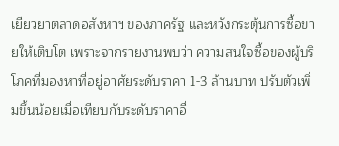เยียวยาตลาดอสังหาฯ ของภาครัฐ และหวังกระตุ้นการซื้อขายให้เติบโต เพราะจากรายงานพบว่า ความสนใจซื้อของผู้บริโภคที่มองหาที่อยู่อาศัยระดับราคา 1-3 ล้านบาท ปรับตัวเพิ่มขึ้นน้อยเมื่อเทียบกับระดับราคาอื่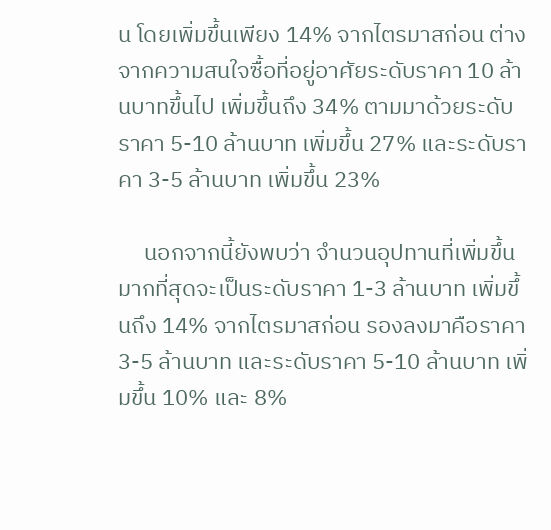น โดยเพิ่มขึ้นเพียง 14% จากไตรมาสก่อน ต่างจากความสนใจซื้อที่อยู่อาศัยระดับราคา 10 ล้านบาทขึ้นไป เพิ่มขึ้นถึง 34% ตามมาด้วยระดับราคา 5-10 ล้านบาท เพิ่มขึ้น 27% และระดับราคา 3-5 ล้านบาท เพิ่มขึ้น 23%

     นอกจากนี้ยังพบว่า จำนวนอุปทานที่เพิ่มขึ้นมากที่สุดจะเป็นระดับราคา 1-3 ล้านบาท เพิ่มขึ้นถึง 14% จากไตรมาสก่อน รองลงมาคือราคา 3-5 ล้านบาท และระดับราคา 5-10 ล้านบาท เพิ่มขึ้น 10% และ 8%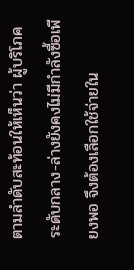ตามลำดับสะท้อนให้เห็นว่า ผู้บริโภคระดับกลาง-ล่างยังคงไม่มีกำลังซื้อเพียงพอ จึงต้องเลือกใช้จ่ายใน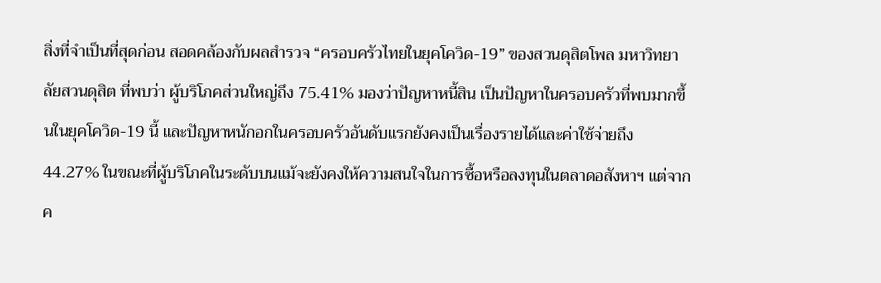สิ่งที่จำเป็นที่สุดก่อน สอดคล้องกับผลสำรวจ “ครอบครัวไทยในยุคโควิด-19” ของสวนดุสิตโพล มหาวิทยาลัยสวนดุสิต ที่พบว่า ผู้บริโภคส่วนใหญ่ถึง 75.41% มองว่าปัญหาหนี้สิน เป็นปัญหาในครอบครัวที่พบมากขึ้นในยุคโควิด-19 นี้ และปัญหาหนักอกในครอบครัวอันดับแรกยังคงเป็นเรื่องรายได้และค่าใช้จ่ายถึง 44.27% ในขณะที่ผู้บริโภคในระดับบนแม้จะยังคงให้ความสนใจในการซื้อหรือลงทุนในตลาดอสังหาฯ แต่จากค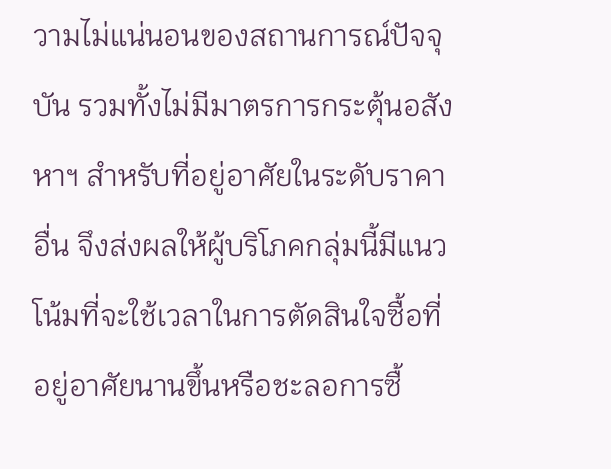วามไม่แน่นอนของสถานการณ์ปัจจุบัน รวมทั้งไม่มีมาตรการกระตุ้นอสังหาฯ สำหรับที่อยู่อาศัยในระดับราคาอื่น จึงส่งผลให้ผู้บริโภคกลุ่มนี้มีแนวโน้มที่จะใช้เวลาในการตัดสินใจซื้อที่อยู่อาศัยนานขึ้นหรือชะลอการซื้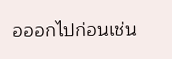อออกไปก่อนเช่น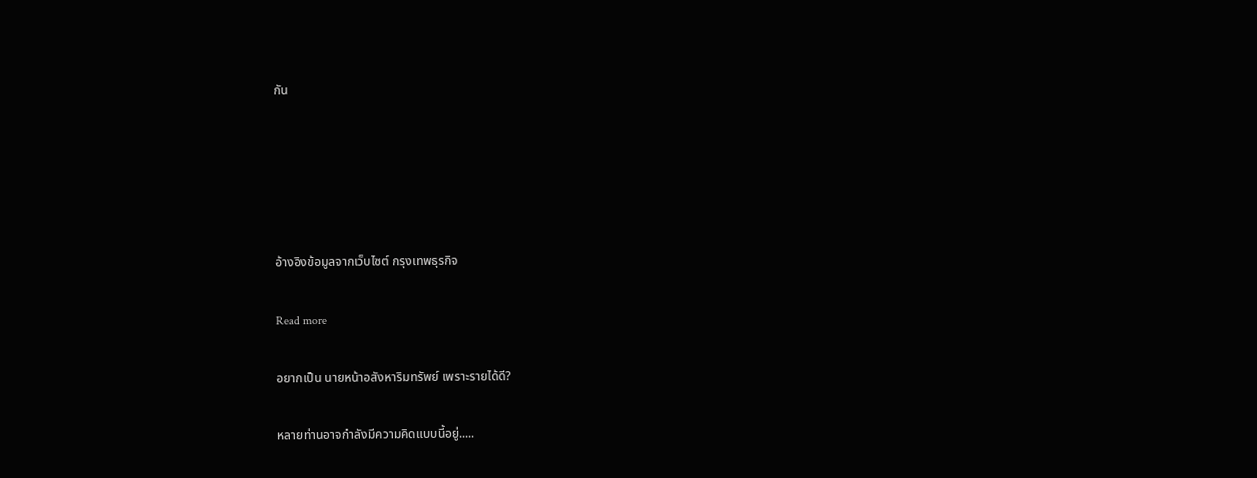กัน





อ้างอิงข้อมูลจากเว็บไซต์ กรุงเทพธุรกิจ

Read more

อยากเป็น นายหน้าอสังหาริมทรัพย์ เพราะรายได้ดี?

หลายท่านอาจกำลังมีความคิดแบบนี้อยู่.....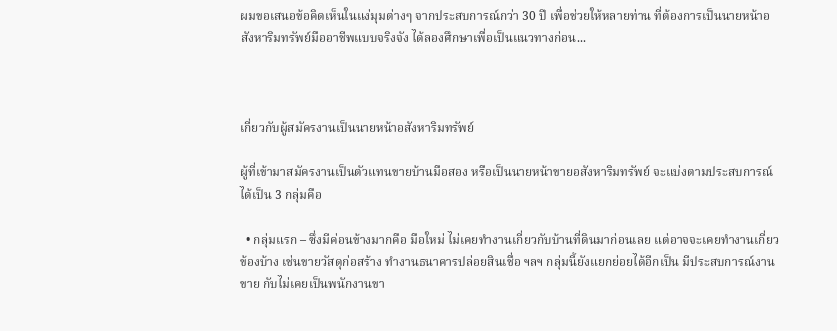ผมขอเสนอข้อคิดเห็นในแง่มุมต่างๆ จากประสบการณ์กว่า 30 ปี เพื่อช่วยให้หลายท่าน ที่ต้องการเป็นนายหน้าอสังหาริมทรัพย์มืออาชีพแบบจริงจัง ได้ลองศึกษาเพื่อเป็นแนวทางก่อน...



เกี่ยวกับผู้สมัครงานเป็นนายหน้าอสังหาริมทรัพย์

ผู้ที่เข้ามาสมัครงานเป็นตัวแทนขายบ้านมือสอง หรือเป็นนายหน้าขายอสังหาริมทรัพย์ จะแบ่งตามประสบการณ์ได้เป็น 3 กลุ่มคือ

  • กลุ่มแรก – ซึ่งมีค่อนข้างมากคือ มือใหม่ ไม่เคยทำงานเกี่ยวกับบ้านที่ดินมาก่อนเลย แต่อาจจะเคยทำงานเกี่ยวข้องบ้าง เช่นขายวัสดุก่อสร้าง ทำงานธนาคารปล่อยสินเชื่อ ฯลฯ กลุ่มนี้ยังแยกย่อยได้อีกเป็น มีประสบการณ์งานขาย กับไม่เคยเป็นพนักงานขา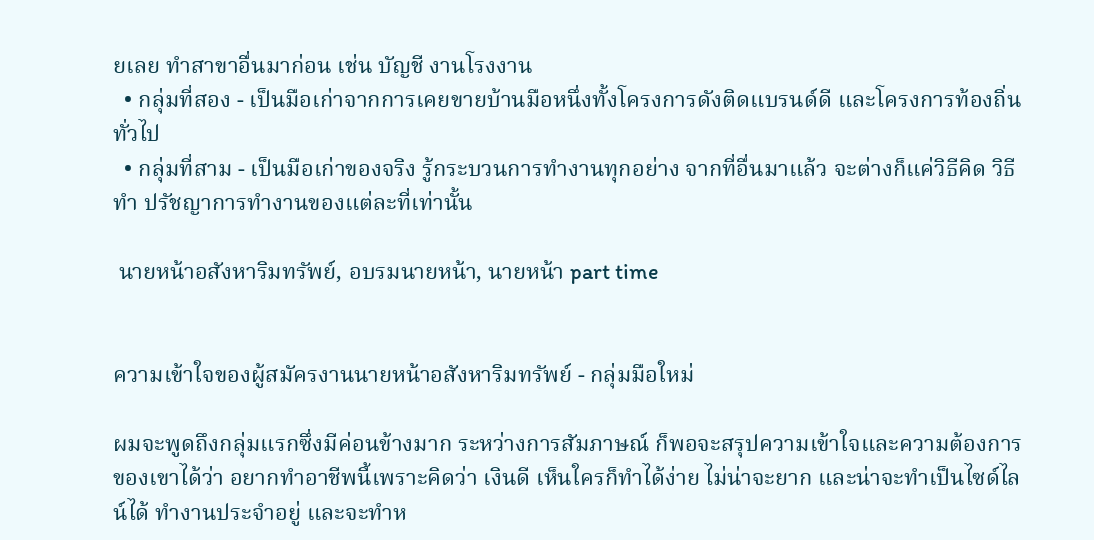ยเลย ทำสาขาอื่นมาก่อน เช่น บัญชี งานโรงงาน
  • กลุ่มที่สอง - เป็นมือเก่าจากการเคยขายบ้านมือหนึ่งทั้งโครงการดังติดแบรนด์ดี และโครงการท้องถิ่นทั่วไป
  • กลุ่มที่สาม - เป็นมือเก่าของจริง รู้กระบวนการทำงานทุกอย่าง จากที่อื่นมาแล้ว จะต่างก็แค่วิธีคิด วิธีทำ ปรัชญาการทำงานของแต่ละที่เท่านั้น

 นายหน้าอสังหาริมทรัพย์, อบรมนายหน้า, นายหน้า part time


ความเข้าใจของผู้สมัครงานนายหน้าอสังหาริมทรัพย์ - กลุ่มมือใหม่

ผมจะพูดถึงกลุ่มแรกซึ่งมีค่อนข้างมาก ระหว่างการสัมภาษณ์ ก็พอจะสรุปความเข้าใจและความต้องการของเขาได้ว่า อยากทำอาชีพนี้เพราะคิดว่า เงินดี เห็นใครก็ทำได้ง่าย ไม่น่าจะยาก และน่าจะทำเป็นไซด์ไลน์ได้ ทำงานประจำอยู่ และจะทำห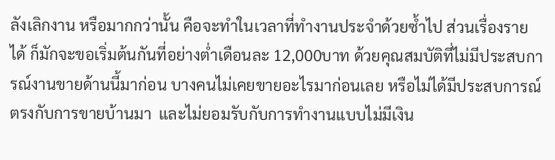ลังเลิกงาน หรือมากกว่านั้น คือจะทำในเวลาที่ทำงานประจำด้วยซ้ำไป ส่วนเรื่องรายได้ ก็มักจะขอเริ่มต้นกันที่อย่างต่ำเดือนละ 12,000บาท ด้วยคุณสมบัติที่ไม่มีประสบการณ์งานขายด้านนี้มาก่อน บางคนไม่เคยขายอะไรมาก่อนเลย หรือไม่ได้มีประสบการณ์ตรงกับการขายบ้านมา  และไม่ยอมรับกับการทำงานแบบไม่มีเงิน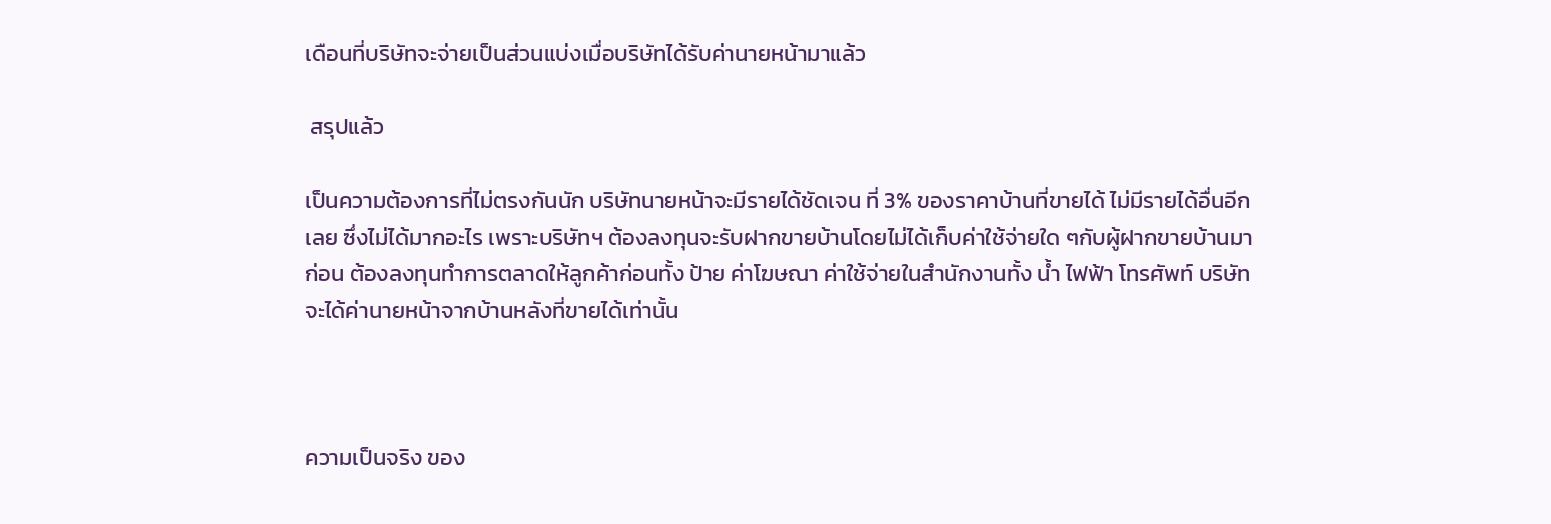เดือนที่บริษัทจะจ่ายเป็นส่วนแบ่งเมื่อบริษัทได้รับค่านายหน้ามาแล้ว

 สรุปแล้ว

เป็นความต้องการที่ไม่ตรงกันนัก บริษัทนายหน้าจะมีรายได้ชัดเจน ที่ 3% ของราคาบ้านที่ขายได้ ไม่มีรายได้อื่นอีกเลย ซึ่งไม่ได้มากอะไร เพราะบริษัทฯ ต้องลงทุนจะรับฝากขายบ้านโดยไม่ได้เก็บค่าใช้จ่ายใด ๆกับผู้ฝากขายบ้านมาก่อน ต้องลงทุนทำการตลาดให้ลูกค้าก่อนทั้ง ป้าย ค่าโฆษณา ค่าใช้จ่ายในสำนักงานทั้ง น้ำ ไฟฟ้า โทรศัพท์ บริษัทจะได้ค่านายหน้าจากบ้านหลังที่ขายได้เท่านั้น



ความเป็นจริง ของ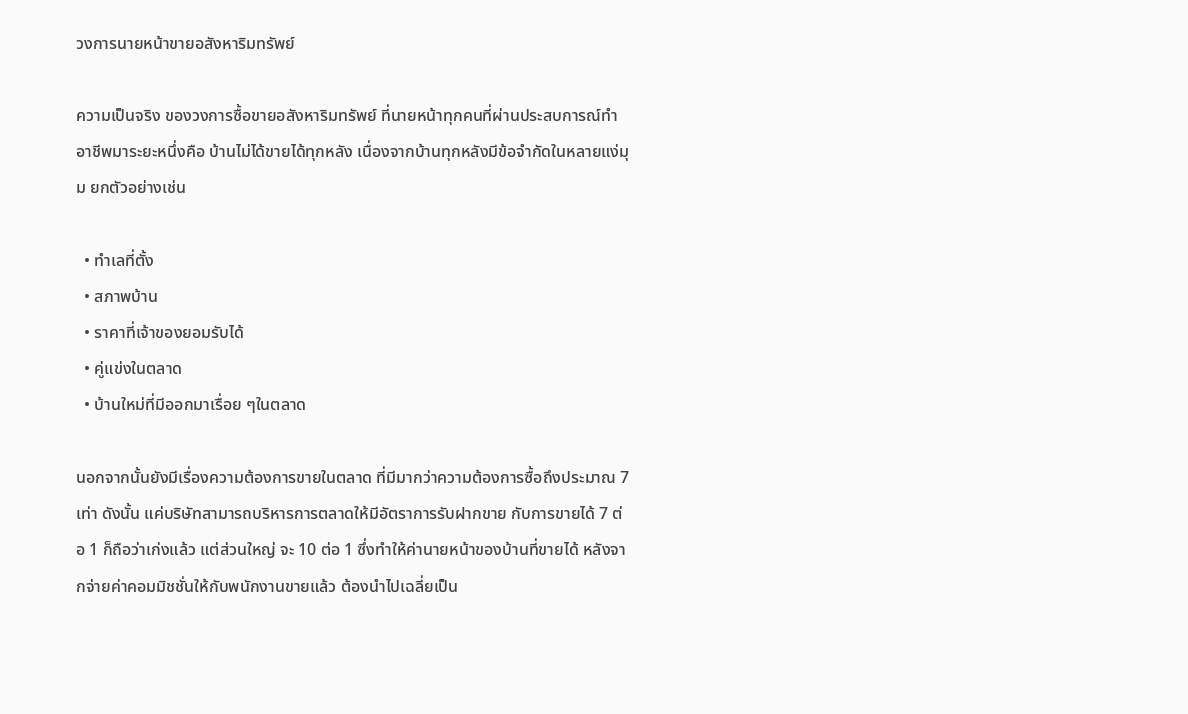วงการนายหน้าขายอสังหาริมทรัพย์

ความเป็นจริง ของวงการซื้อขายอสังหาริมทรัพย์ ที่นายหน้าทุกคนที่ผ่านประสบการณ์ทำอาชีพมาระยะหนึ่งคือ บ้านไม่ได้ขายได้ทุกหลัง เนื่องจากบ้านทุกหลังมีข้อจำกัดในหลายแง่มุม ยกตัวอย่างเช่น

  • ทำเลที่ตั้ง
  • สภาพบ้าน
  • ราคาที่เจ้าของยอมรับได้
  • คู่แข่งในตลาด
  • บ้านใหม่ที่มีออกมาเรื่อย ๆในตลาด

นอกจากนั้นยังมีเรื่องความต้องการขายในตลาด ที่มีมากว่าความต้องการซื้อถึงประมาณ 7 เท่า ดังนั้น แค่บริษัทสามารถบริหารการตลาดให้มีอัตราการรับฝากขาย กับการขายได้ 7 ต่อ 1 ก็ถือว่าเก่งแล้ว แต่ส่วนใหญ่ จะ 10 ต่อ 1 ซึ่งทำให้ค่านายหน้าของบ้านที่ขายได้ หลังจากจ่ายค่าคอมมิชชั่นให้กับพนักงานขายแล้ว ต้องนำไปเฉลี่ยเป็น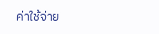ค่าใช้จ่าย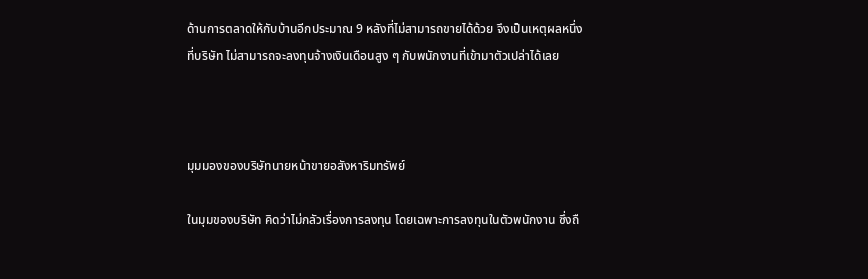ด้านการตลาดให้กับบ้านอีกประมาณ 9 หลังที่ไม่สามารถขายได้ด้วย จึงเป็นเหตุผลหนึ่งที่บริษัท ไม่สามารถจะลงทุนจ้างเงินเดือนสูง ๆ กับพนักงานที่เข้ามาตัวเปล่าได้เลย



มุมมองของบริษัทนายหน้าขายอสังหาริมทรัพย์

ในมุมของบริษัท คิดว่าไม่กลัวเรื่องการลงทุน โดยเฉพาะการลงทุนในตัวพนักงาน ซึ่งถื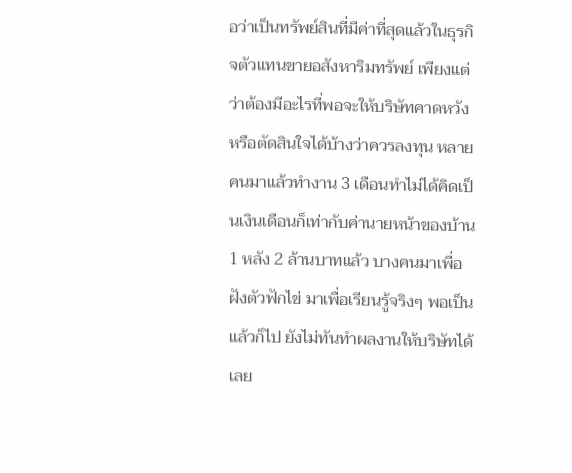อว่าเป็นทรัพย์สินที่มีค่าที่สุดแล้วในธุรกิจตัวแทนขายอสังหาริมทรัพย์ เพียงแต่ว่าต้องมีอะไรที่พอจะให้บริษัทคาดหวัง หรือตัดสินใจได้บ้างว่าควรลงทุน หลายคนมาแล้วทำงาน 3 เดือนทำไม่ได้คิดเป็นเงินเดือนก็เท่ากับค่านายหน้าของบ้าน 1 หลัง 2 ล้านบาทแล้ว บางคนมาเพื่อฝังตัวฟักไข่ มาเพื่อเรียนรู้จริงๆ พอเป็นแล้วก็ไป ยังไม่ทันทำผลงานให้บริษัทได้เลย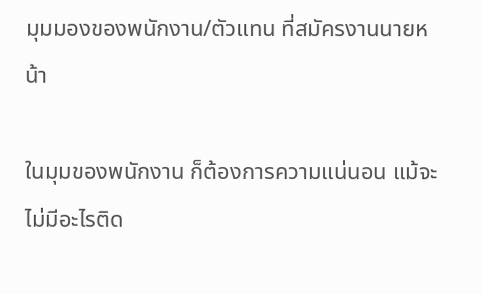มุมมองของพนักงาน/ตัวแทน ที่สมัครงานนายหน้า

ในมุมของพนักงาน ก็ต้องการความแน่นอน แม้จะไม่มีอะไรติด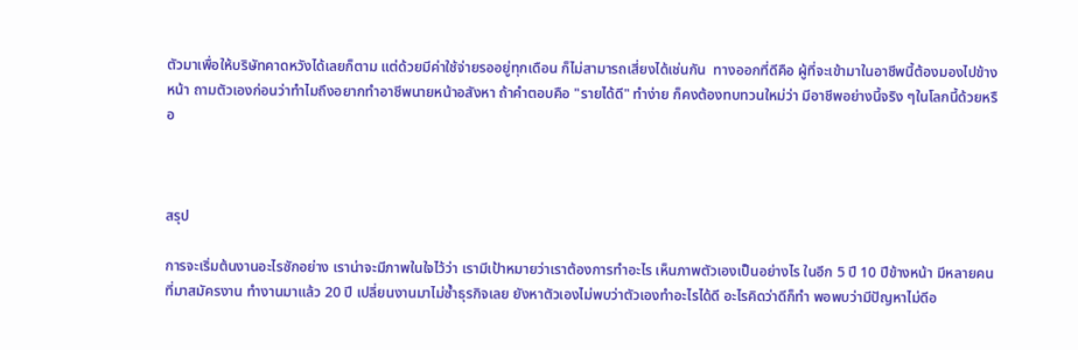ตัวมาเพื่อให้บริษัทคาดหวังได้เลยก็ตาม แต่ด้วยมีค่าใช้จ่ายรออยู่ทุกเดือน ก็ไม่สามารถเสี่ยงได้เช่นกัน  ทางออกที่ดีคือ ผู้ที่จะเข้ามาในอาชีพนี้ต้องมองไปข้างหน้า ถามตัวเองก่อนว่าทำไมถึงอยากทำอาชีพนายหน้าอสังหา ถ้าคำตอบคือ "รายได้ดี" ทำง่าย ก็คงต้องทบทวนใหม่ว่า มีอาชีพอย่างนี้จริง ๆในโลกนี้ด้วยหรือ



สรุป

การจะเริ่มต้นงานอะไรซักอย่าง เราน่าจะมีภาพในใจไว้ว่า เรามีเป้าหมายว่าเราต้องการทำอะไร เห็นภาพตัวเองเป็นอย่างไร ในอีก 5 ปี 10 ปีข้างหน้า มีหลายคนที่มาสมัครงาน ทำงานมาแล้ว 20 ปี เปลี่ยนงานมาไม่ซ้ำธุรกิจเลย ยังหาตัวเองไม่พบว่าตัวเองทำอะไรได้ดี อะไรคิดว่าดีก็ทำ พอพบว่ามีปัญหาไม่ดีอ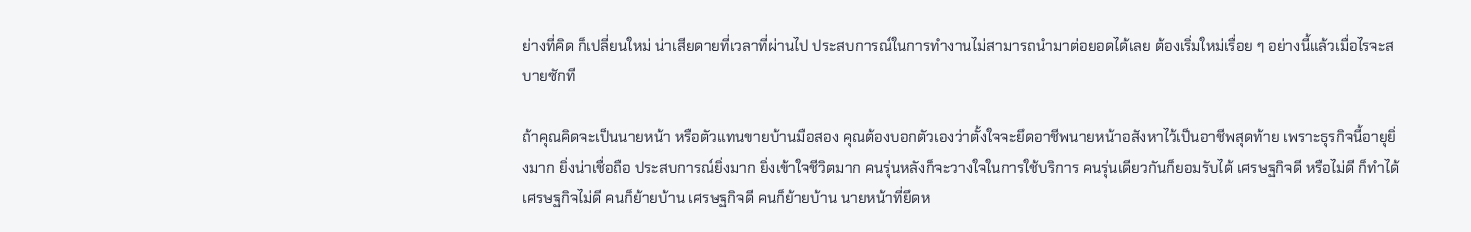ย่างที่คิด ก็เปลี่ยนใหม่ น่าเสียดายที่เวลาที่ผ่านไป ประสบการณ์ในการทำงานไม่สามารถนำมาต่อยอดได้เลย ต้องเริ่มใหม่เรื่อย ๆ อย่างนี้แล้วเมื่อไรจะสบายซักที

ถ้าคุณคิดจะเป็นนายหน้า หรือตัวแทนขายบ้านมือสอง คุณต้องบอกตัวเองว่าตั้งใจจะยึดอาชีพนายหน้าอสังหาไว้เป็นอาชีพสุดท้าย เพราะธุรกิจนี้อายุยิ่งมาก ยิ่งน่าเชื่อถือ ประสบการณ์ยิ่งมาก ยิ่งเข้าใจชีวิตมาก คนรุ่นหลังก็จะวางใจในการใช้บริการ คนรุ่นเดียวกันก็ยอมรับได้ เศรษฐกิจดี หรือไม่ดี ก็ทำได้ เศรษฐกิจไม่ดี คนก็ย้ายบ้าน เศรษฐกิจดี คนก็ย้ายบ้าน นายหน้าที่ยึดห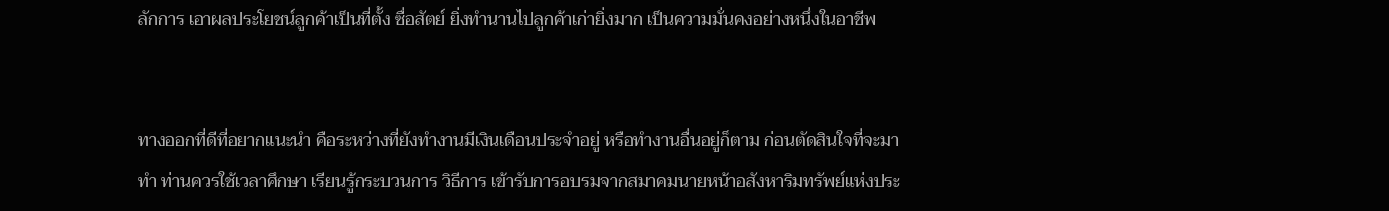ลักการ เอาผลประโยชน์ลูกค้าเป็นที่ตั้ง ซื่อสัตย์ ยิ่งทำนานไปลูกค้าเก่ายิ่งมาก เป็นความมั่นคงอย่างหนึ่งในอาชีพ


ทางออกที่ดีที่อยากแนะนำ คือระหว่างที่ยังทำงานมีเงินเดือนประจำอยู่ หรือทำงานอื่นอยู่ก็ตาม ก่อนตัดสินใจที่จะมาทำ ท่านควรใช้เวลาศึกษา เรียนรู้กระบวนการ วิธีการ เข้ารับการอบรมจากสมาคมนายหน้าอสังหาริมทรัพย์แห่งประ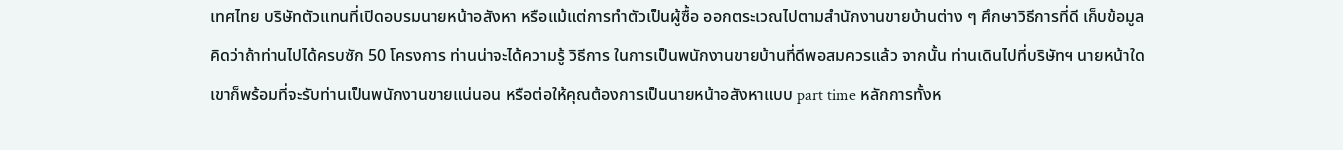เทศไทย บริษัทตัวแทนที่เปิดอบรมนายหน้าอสังหา หรือแม้แต่การทำตัวเป็นผู้ซื้อ ออกตระเวณไปตามสำนักงานขายบ้านต่าง ๆ ศึกษาวิธีการที่ดี เก็บข้อมูล คิดว่าถ้าท่านไปได้ครบซัก 50 โครงการ ท่านน่าจะได้ความรู้ วิธีการ ในการเป็นพนักงานขายบ้านที่ดีพอสมควรแล้ว จากนั้น ท่านเดินไปที่บริษัทฯ นายหน้าใด เขาก็พร้อมที่จะรับท่านเป็นพนักงานขายแน่นอน หรือต่อให้คุณต้องการเป็นนายหน้าอสังหาแบบ part time หลักการทั้งห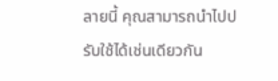ลายนี้ คุณสามารถนำไปปรับใช้ได้เช่นเดียวกัน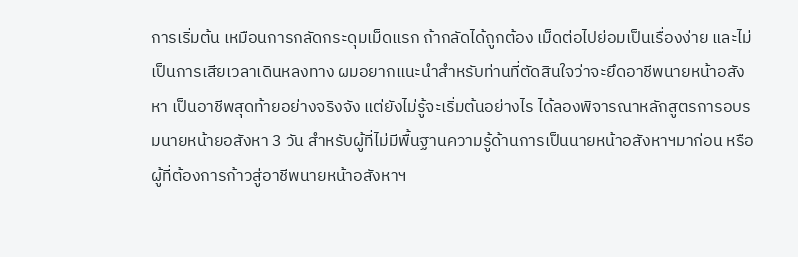การเริ่มต้น เหมือนการกลัดกระดุมเม็ดแรก ถ้ากลัดได้ถูกต้อง เม็ดต่อไปย่อมเป็นเรื่องง่าย และไม่เป็นการเสียเวลาเดินหลงทาง ผมอยากแนะนำสำหรับท่านที่ตัดสินใจว่าจะยึดอาชีพนายหน้าอสังหา เป็นอาชีพสุดท้ายอย่างจริงจัง แต่ยังไม่รู้จะเริ่มต้นอย่างไร ได้ลองพิจารณาหลักสูตรการอบรมนายหน้ายอสังหา 3 วัน สำหรับผู้ที่ไม่มีพื้นฐานความรู้ด้านการเป็นนายหน้าอสังหาฯมาก่อน หรือผู้ที่ต้องการก้าวสู่อาชีพนายหน้าอสังหาฯ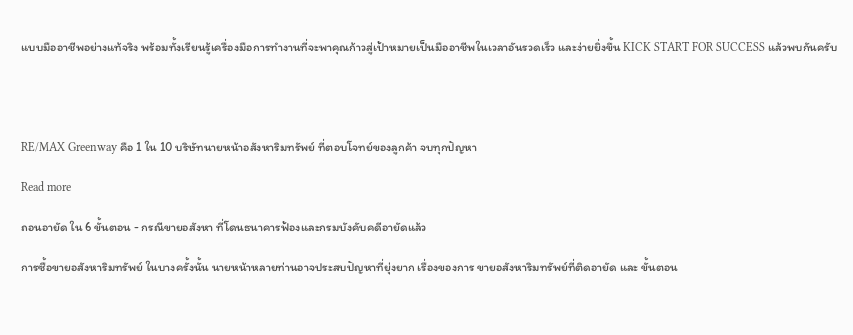แบบมืออาชีพอย่างแท้จริง พร้อมทั้งเรียนรู้เครื่องมือการทำงานที่จะพาคุณก้าวสู่เป้าหมายเป็นมืออาชีพในเวลาอันรวดเร็ว และง่ายยิ่งขึ้น KICK START FOR SUCCESS แล้วพบกันครับ




RE/MAX Greenway คือ 1 ใน 10 บริษัทนายหน้าอสังหาริมทรัพย์ ที่ตอบโจทย์ของลูกค้า จบทุกปัญหา

Read more

ถอนอายัด ใน 6 ขั้นตอน - กรณีขายอสังหา ที่โดนธนาคารฟ้องและกรมบังคับคดีอายัดแล้ว

การซื้อขายอสังหาริมทรัพย์ ในบางครั้งนั้น นายหน้าหลายท่านอาจประสบปัญหาที่ยุ่งยาก เรื่องของการ ขายอสังหาริมทรัพย์ที่ติดอายัด และ ขั้นตอน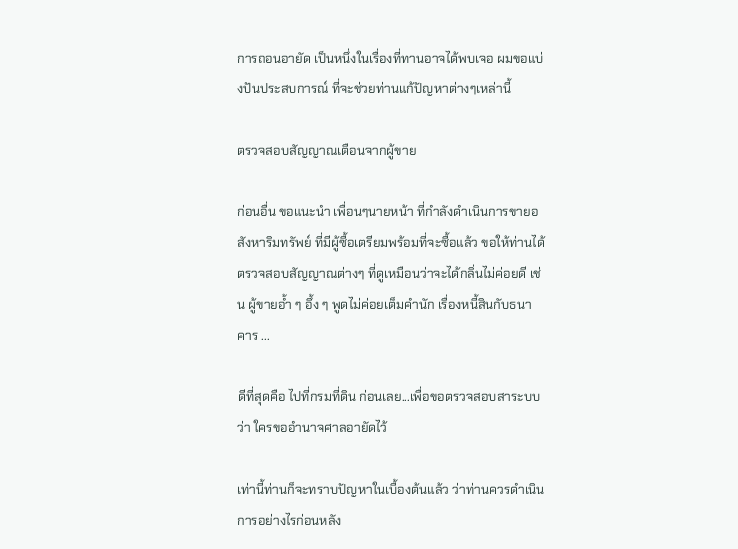การถอนอายัด เป็นหนึ่งในเรื่องที่ทานอาจได้พบเจอ ผมขอแบ่งปันประสบการณ์ ที่จะช่วยท่านแก้ปัญหาต่างๆเหล่านี้

ตรวจสอบสัญญาณเตือนจากผู้ขาย

ก่อนอื่น ขอแนะนำ เพื่อนๆนายหน้า ที่กำลังดำเนินการขายอสังหาริมทรัพย์ ที่มีผู้ซื้อเตรียมพร้อมที่จะซื้อแล้ว ขอให้ท่านได้ตรวจสอบสัญญาณต่างๆ ที่ดูเหมือนว่าจะได้กลิ่นไม่ค่อยดี เช่น ผู้ขายอ้ำ ๆ อึ้ง ๆ พูดไม่ค่อยเต็มคำนัก เรื่องหนี้สินกับธนาคาร ...

ดีที่สุดคือ ไปที่กรมที่ดิน ก่อนเลย...เพื่อขอตรวจสอบสาระบบ ว่า ใครขออำนาจศาลอายัดไว้

เท่านี้ท่านก็จะทราบปัญหาในเบื้องต้นแล้ว ว่าท่านควรดำเนินการอย่างไรก่อนหลัง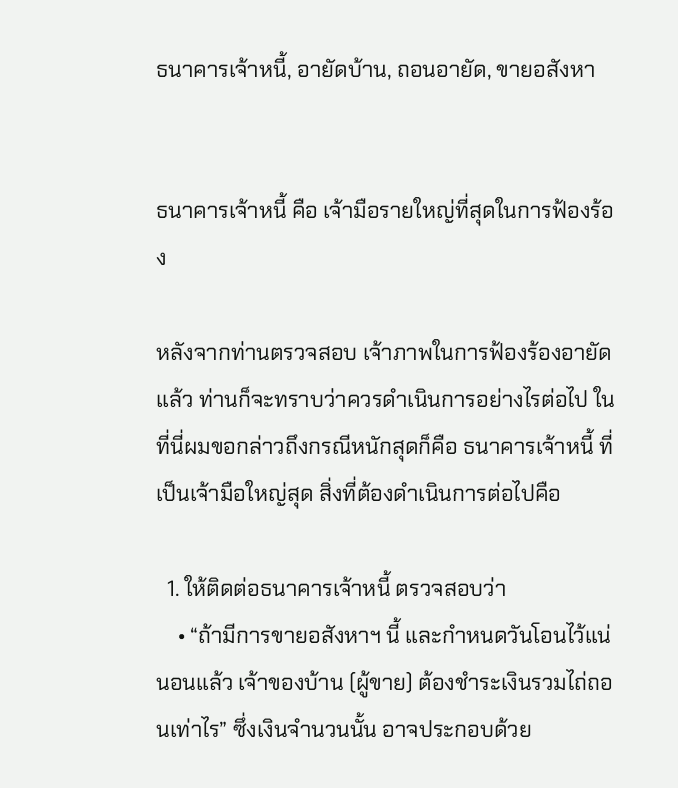ธนาคารเจ้าหนี้, อายัดบ้าน, ถอนอายัด, ขายอสังหา


ธนาคารเจ้าหนี้ คือ เจ้ามือรายใหญ่ที่สุดในการฟ้องร้อง

หลังจากท่านตรวจสอบ เจ้าภาพในการฟ้องร้องอายัดแล้ว ท่านก็จะทราบว่าควรดำเนินการอย่างไรต่อไป ในที่นี่ผมขอกล่าวถึงกรณีหนักสุดก็คือ ธนาคารเจ้าหนี้ ที่เป็นเจ้ามือใหญ่สุด สิ่งที่ต้องดำเนินการต่อไปคือ

  1. ให้ติดต่อธนาคารเจ้าหนี้ ตรวจสอบว่า
    • “ถ้ามีการขายอสังหาฯ นี้ และกำหนดวันโอนไว้แน่นอนแล้ว เจ้าของบ้าน (ผู้ขาย) ต้องชำระเงินรวมไถ่ถอนเท่าไร” ซึ่งเงินจำนวนนั้น อาจประกอบด้วย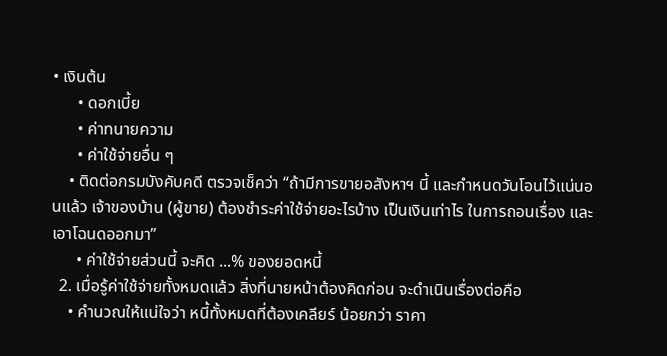• เงินต้น
      • ดอกเบี้ย
      • ค่าทนายความ
      • ค่าใช้จ่ายอื่น ๆ
    • ติดต่อกรมบังคับคดี ตรวจเช็คว่า “ถ้ามีการขายอสังหาฯ นี้ และกำหนดวันโอนไว้แน่นอนแล้ว เจ้าของบ้าน (ผู้ขาย) ต้องชำระค่าใช้จ่ายอะไรบ้าง เป็นเงินเท่าไร ในการถอนเรื่อง และเอาโฉนดออกมา”
      • ค่าใช้จ่ายส่วนนี้ จะคิด ...% ของยอดหนี้
  2. เมื่อรู้ค่าใช้จ่ายทั้งหมดแล้ว สิ่งที่นายหน้าต้องคิดก่อน จะดำเนินเรื่องต่อคือ
    • คำนวณให้แน่ใจว่า หนี้ทั้งหมดที่ต้องเคลียร์ น้อยกว่า ราคา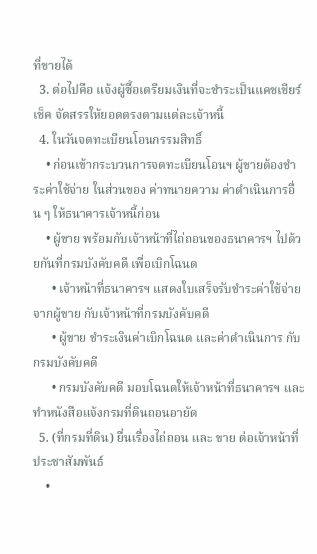ที่ขายได้
  3. ต่อไปคือ แจ้งผู้ซื้อเตรียมเงินที่จะชำระเป็นแคชเชียร์เช็ค จัดสรรให้ยอดตรงตามแต่ละเจ้าหนี้
  4. ในวันจดทะเบียนโอนกรรมสิทธิ์
    • ก่อนเข้ากระบวนการจดทะเบียนโอนฯ ผู้ขายต้องชำระค่าใช้จ่าย ในส่วนของ ค่าทนายความ ค่าดำเนินการอื่น ๆ ให้ธนาคารเจ้าหนี้ก่อน
    • ผู้ขาย พร้อมกับเจ้าหน้าที่ไถ่ถอนของธนาคารฯ ไปด้วยกันที่กรมบังคับคดี เพื่อเบิกโฉนด
      • เจ้าหน้าที่ธนาคารฯ แสดงใบเสร็จรับชำระค่าใช้จ่ายจากผู้ขาย กับเจ้าหน้าที่กรมบังคับคดี
      • ผู้ขาย ชำระเงินค่าเบิกโฉนด และค่าดำเนินการ กับกรมบังคับคดี
      • กรมบังคับคดี มอบโฉนดให้เจ้าหน้าที่ธนาคารฯ และทำหนังสือแจ้งกรมที่ดินถอนอายัด
  5. (ที่กรมที่ดิน) ยื่นเรื่องไถ่ถอน และ ขาย ต่อเจ้าหน้าที่ประชาสัมพันธ์
    •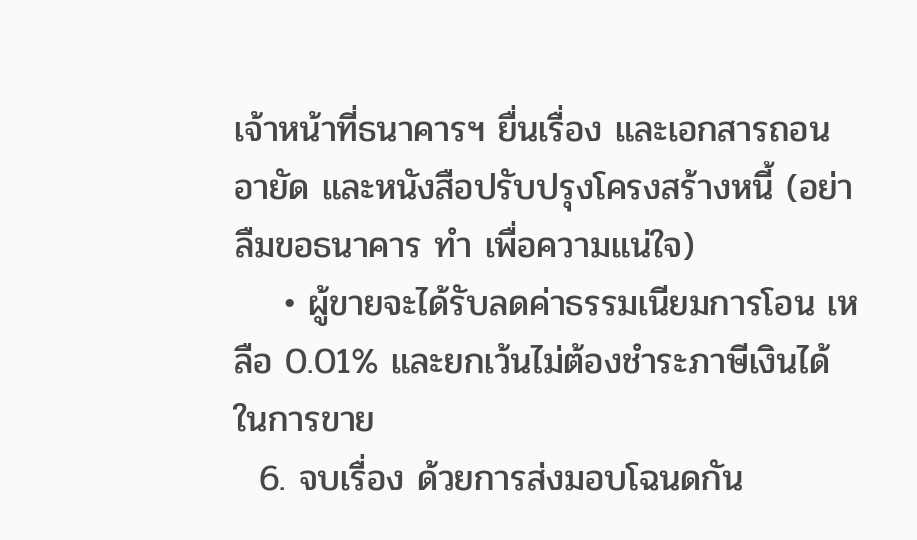เจ้าหน้าที่ธนาคารฯ ยื่นเรื่อง และเอกสารถอนอายัด และหนังสือปรับปรุงโครงสร้างหนี้ (อย่าลืมขอธนาคาร ทำ เพื่อความแน่ใจ)
    • ผู้ขายจะได้รับลดค่าธรรมเนียมการโอน เหลือ 0.01% และยกเว้นไม่ต้องชำระภาษีเงินได้ในการขาย
  6. จบเรื่อง ด้วยการส่งมอบโฉนดกัน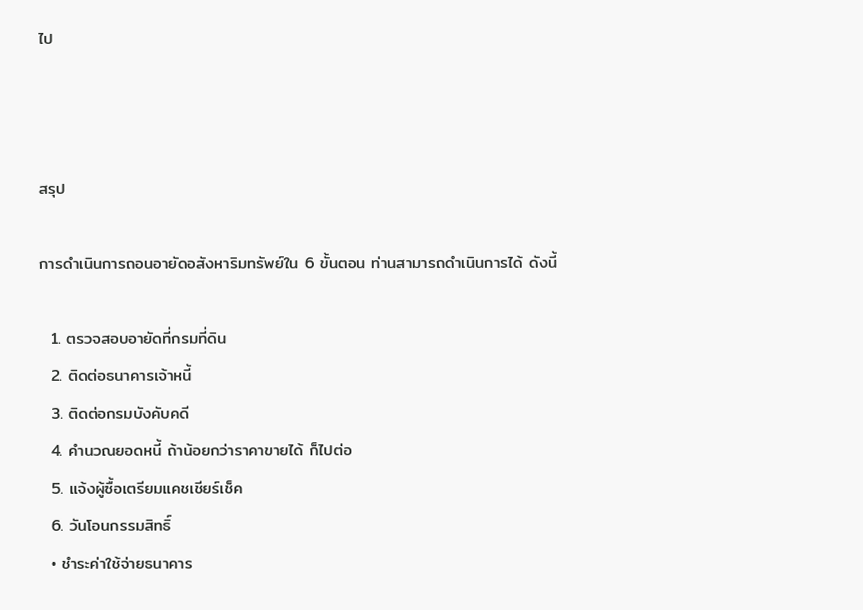ไป



สรุป

การดำเนินการถอนอายัดอสังหาริมทรัพย์ใน 6 ขั้นตอน ท่านสามารถดำเนินการได้ ดังนี้

  1. ตรวจสอบอายัดที่กรมที่ดิน
  2. ติดต่อธนาคารเจ้าหนี้
  3. ติดต่อกรมบังคับคดี
  4. คำนวณยอดหนี้ ถ้าน้อยกว่าราคาขายได้ ก็ไปต่อ
  5. แจ้งผู้ซื้อเตรียมแคชเชียร์เช็ค
  6. วันโอนกรรมสิทธิ์
  • ชำระค่าใช้จ่ายธนาคาร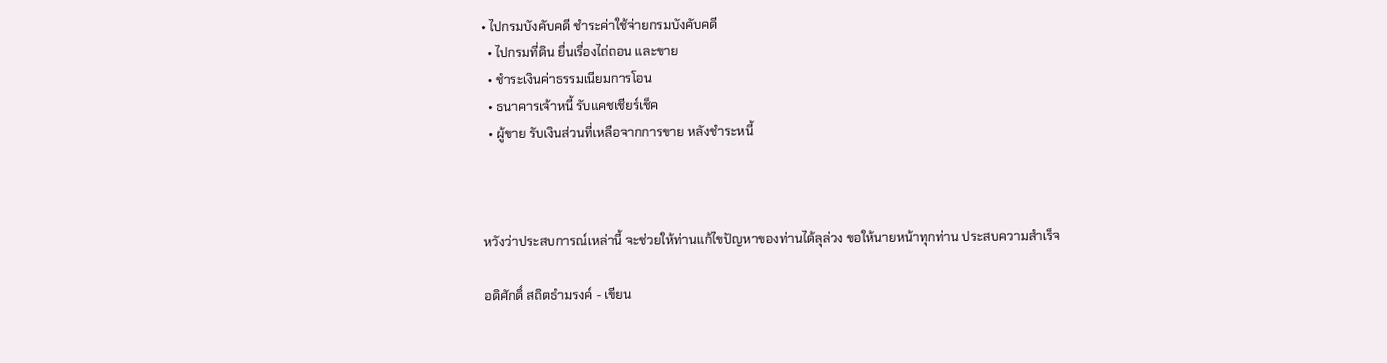• ไปกรมบังคับคดี ชำระค่าใช้จ่ายกรมบังคับคดี
  • ไปกรมที่ดิน ยื่นเรื่องไถ่ถอน และขาย
  • ชำระเงินค่าธรรมเนียมการโอน
  • ธนาคารเจ้าหนี้ รับแคชเชียร์เช็ค
  • ผู้ขาย รับเงินส่วนที่เหลือจากการขาย หลังชำระหนี้



หวังว่าประสบการณ์เหล่านี้ จะช่วยให้ท่านแก้ไขปัญหาของท่านได้ลุล่วง ขอให้นายหน้าทุกท่าน ประสบความสำเร็จ

อดิศักดิ์ สถิตธำมรงค์ - เขียน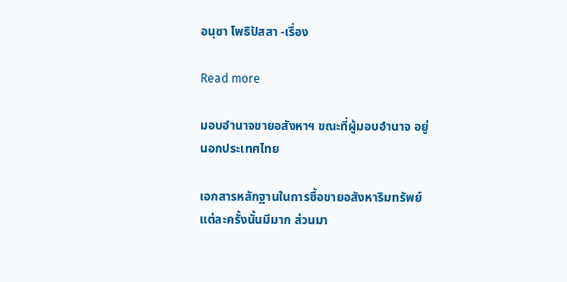อนุชา โพธิปัสสา -เรื่อง

Read more

มอบอำนาจขายอสังหาฯ ขณะที่ผู้มอบอำนาจ อยู่นอกประเทศไทย

เอกสารหลักฐานในการซื้อขายอสังหาริมทรัพย์แต่ละครั้งนั้นมีมาก ส่วนมา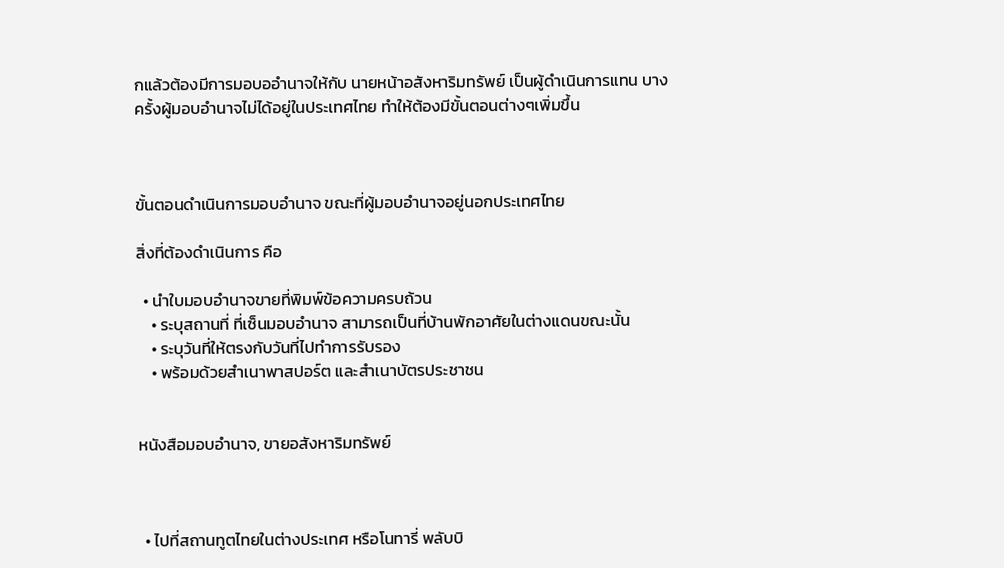กแล้วต้องมีการมอบออำนาจให้กับ นายหน้าอสังหาริมทรัพย์ เป็นผู้ดำเนินการแทน บางครั้งผู้มอบอำนาจไม่ได้อยู่ในประเทศไทย ทำให้ต้องมีขั้นตอนต่างๆเพิ่มขึ้น



ขั้นตอนดำเนินการมอบอำนาจ ขณะที่ผู้มอบอำนาจอยู่นอกประเทศไทย

สิ่งที่ต้องดำเนินการ คือ

  • นำใบมอบอำนาจขายที่พิมพ์ข้อความครบถ้วน
    • ระบุสถานที่ ที่เซ็นมอบอำนาจ สามารถเป็นที่บ้านพักอาศัยในต่างแดนขณะนั้น
    • ระบุวันที่ให้ตรงกับวันที่ไปทำการรับรอง
    • พร้อมด้วยสำเนาพาสปอร์ต และสำเนาบัตรประชาชน


หนังสือมอบอำนาจ, ขายอสังหาริมทรัพย์



  • ไปที่สถานทูตไทยในต่างประเทศ หรือโนทารี่ พลับบิ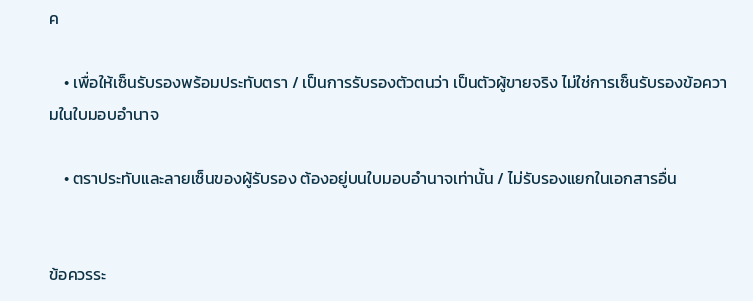ค

    • เพื่อให้เซ็นรับรองพร้อมประทับตรา / เป็นการรับรองตัวตนว่า เป็นตัวผู้ขายจริง ไม่ใช่การเซ็นรับรองข้อความในใบมอบอำนาจ

    • ตราประทับและลายเซ็นของผู้รับรอง ต้องอยู่บนใบมอบอำนาจเท่านั้น / ไม่รับรองแยกในเอกสารอื่น


ข้อควรระ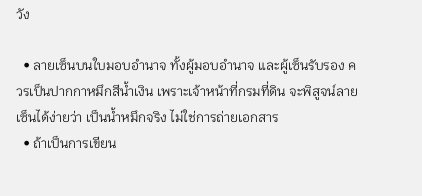วัง

  • ลายเซ็นบนใบมอบอำนาจ ทั้งผู้มอบอำนาจ และผู้เซ็นรับรอง ควรเป็นปากกาหมึกสีน้ำเงิน เพราะเจ้าหน้าที่กรมที่ดิน จะพิสูจน์ลายเซ็นได้ง่ายว่า เป็นน้ำหมึกจริง ไม่ใช่การถ่ายเอกสาร
  • ถ้าเป็นการเขียน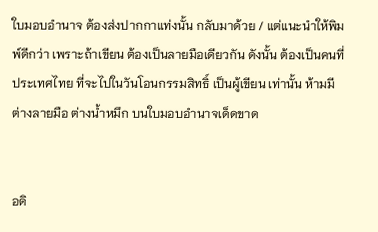ใบมอบอำนาจ ต้องส่งปากกาแท่งนั้น กลับมาด้วย / แต่แนะนำให้พิมพ์ดีกว่า เพราะถ้าเขียน ต้องเป็นลายมือเดียวกัน ดังนั้น ต้องเป็นคนที่ประเทศไทย ที่จะไปในวันโอนกรรมสิทธิ์ เป็นผู้เขียน เท่านั้น ห้ามมีต่างลายมือ ต่างน้ำหมึก บนใบมอบอำนาจเด็ดขาด


อดิ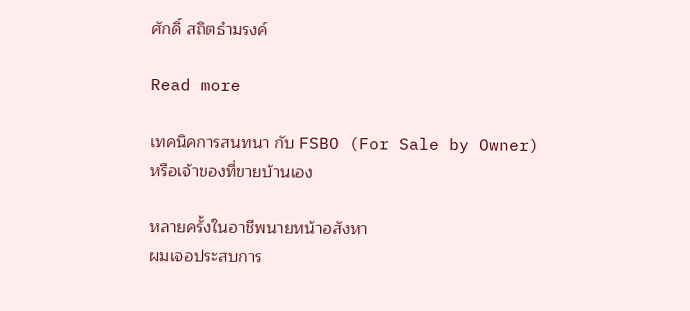ศักดิ์ สถิตธำมรงค์

Read more

เทคนิคการสนทนา กับ FSBO (For Sale by Owner) หรือเจ้าของที่ขายบ้านเอง

หลายครั้งในอาชีพนายหน้าอสังหา
ผมเจอประสบการ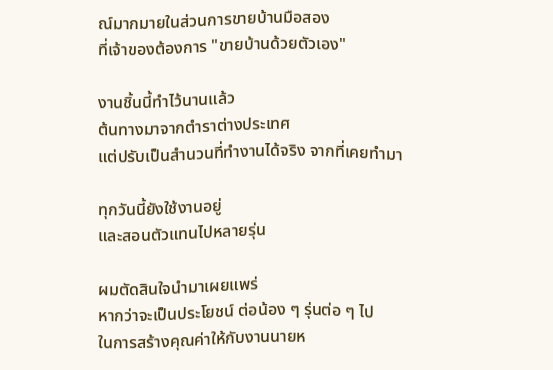ณ์มากมายในส่วนการขายบ้านมือสอง
ที่เจ้าของต้องการ "ขายบ้านด้วยตัวเอง"

งานชิ้นนี้ทำไว้นานแล้ว
ต้นทางมาจากตำราต่างประเทศ
แต่ปรับเป็นสำนวนที่ทำงานได้จริง จากที่เคยทำมา

ทุกวันนี้ยังใช้งานอยู่
และสอนตัวแทนไปหลายรุ่น

ผมตัดสินใจนำมาเผยแพร่
หากว่าจะเป็นประโยชน์ ต่อน้อง ๆ รุ่นต่อ ๆ ไป
ในการสร้างคุณค่าให้กับงานนายห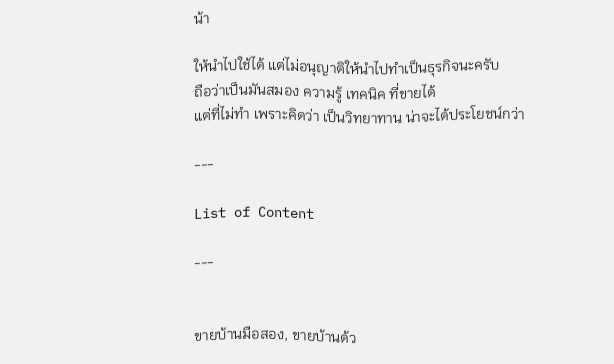น้า

ให้นำไปใช้ได้ แต่ไม่อนุญาติให้นำไปทำเป็นธุรกิจนะครับ
ถือว่าเป็นมันสมอง ความรู้ เทคนิค ที่ขายได้
แต่ที่ไม่ทำ เพราะคิดว่า เป็นวิทยาทาน น่าจะได้ประโยชน์กว่า

---

List of Content

---


ขายบ้านมือสอง, ขายบ้านด้ว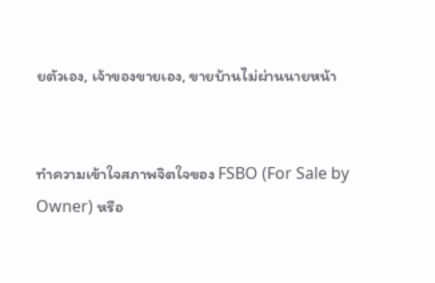ยตัวเอง, เจ้าของขายเอง, ขายบ้านไม่ผ่านนายหน้า


ทำความเข้าใจสภาพจิตใจของ FSBO (For Sale by Owner) หรือ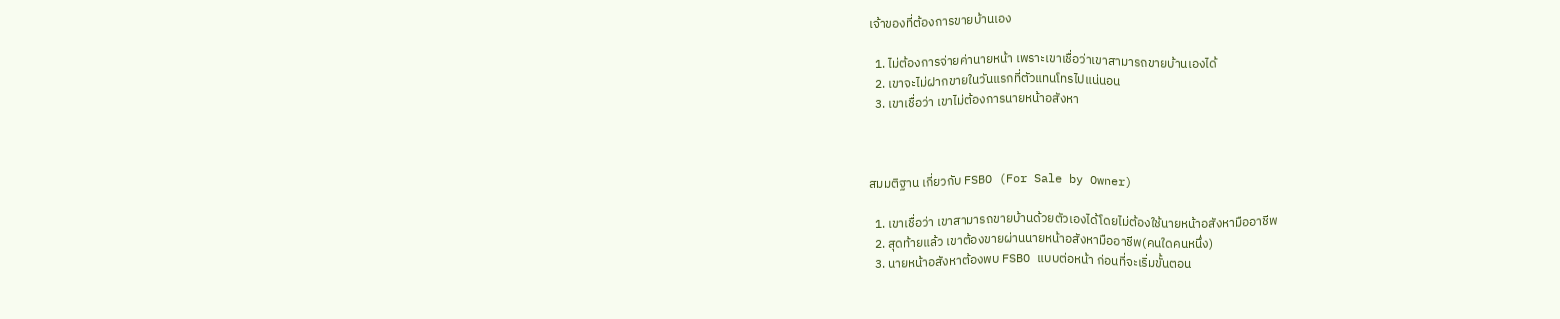เจ้าของที่ต้องการขายบ้านเอง

  1. ไม่ต้องการจ่ายค่านายหน้า เพราะเขาเชื่อว่าเขาสามารถขายบ้านเองได้
  2. เขาจะไม่ฝากขายในวันแรกที่ตัวแทนโทรไปแน่นอน
  3. เขาเชื่อว่า เขาไม่ต้องการนายหน้าอสังหา



สมมติฐาน เกี่ยวกับ FSBO (For Sale by Owner)

  1. เขาเชื่อว่า เขาสามารถขายบ้านด้วยตัวเองได้โดยไม่ต้องใช้นายหน้าอสังหามืออาชีพ
  2. สุดท้ายแล้ว เขาต้องขายผ่านนายหน้าอสังหามืออาชีพ(คนใดคนหนึ่ง)
  3. นายหน้าอสังหาต้องพบ FSBO แบบต่อหน้า ก่อนที่จะเริ่มขั้นตอน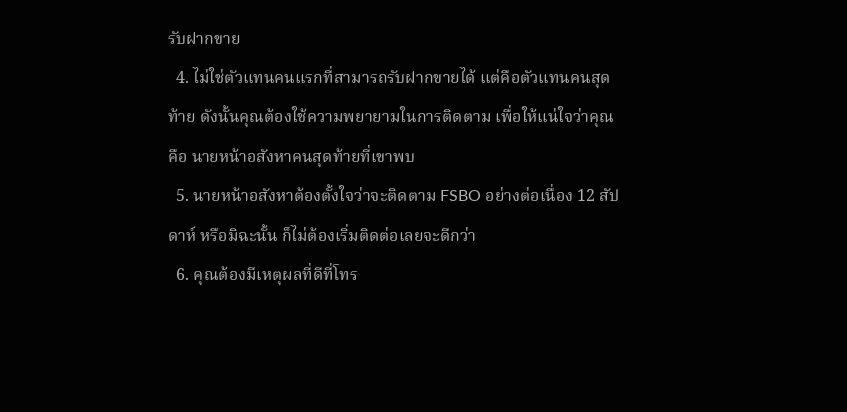รับฝากขาย
  4. ไม่ใช่ตัวแทนคนแรกที่สามารถรับฝากขายได้ แต่คือตัวแทนคนสุดท้าย ดังนั้นคุณต้องใช้ความพยายามในการติดตาม เพื่อให้แน่ใจว่าคุณคือ นายหน้าอสังหาคนสุดท้ายที่เขาพบ
  5. นายหน้าอสังหาต้องตั้งใจว่าจะติดตาม FSBO อย่างต่อเนื่อง 12 สัปดาห์ หรือมิฉะนั้น ก็ไม่ต้องเริ่มติดต่อเลยจะดีกว่า
  6. คุณต้องมีเหตุผลที่ดีที่โทร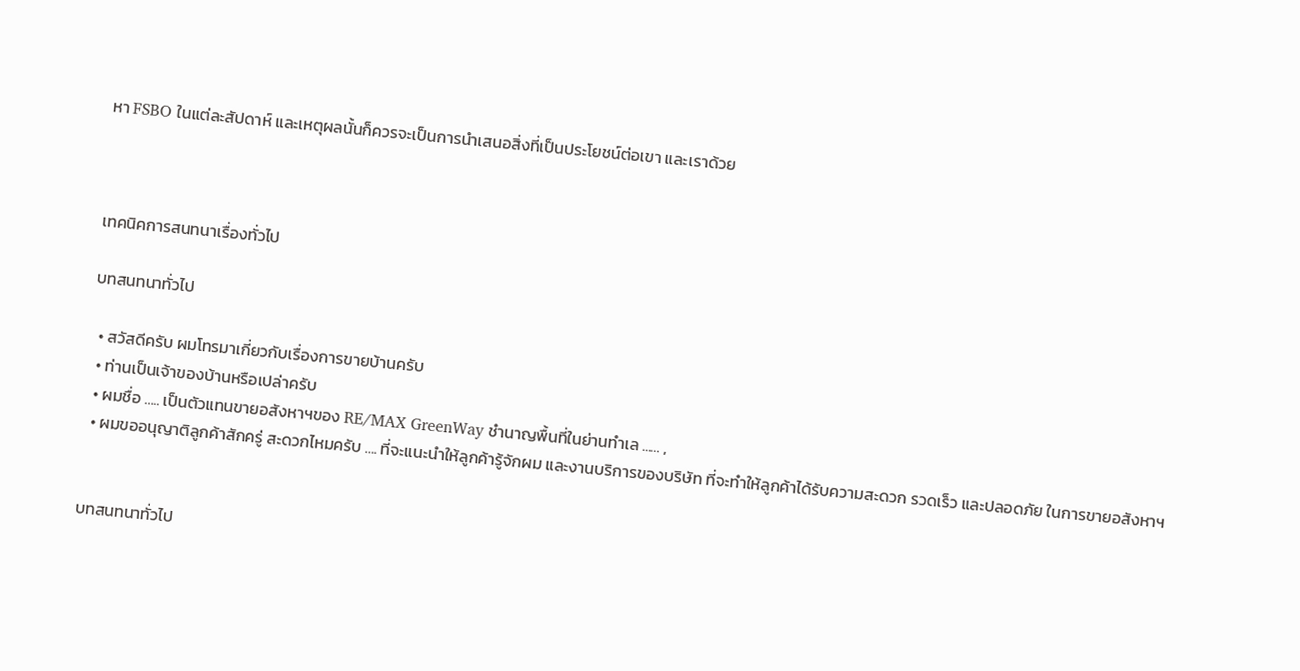หา FSBO ในแต่ละสัปดาห์ และเหตุผลนั้นก็ควรจะเป็นการนำเสนอสิ่งที่เป็นประโยชน์ต่อเขา และเราด้วย



เทคนิคการสนทนาเรื่องทั่วไป

บทสนทนาทั่วไป

  • สวัสดีครับ ผมโทรมาเกี่ยวกับเรื่องการขายบ้านครับ
  • ท่านเป็นเจ้าของบ้านหรือเปล่าครับ
  • ผมชื่อ ….. เป็นตัวแทนขายอสังหาฯของ RE/MAX GreenWay ชำนาญพื้นที่ในย่านทำเล ...… ,
  • ผมขออนุญาติลูกค้าสักครู่ สะดวกไหมครับ …. ที่จะแนะนำให้ลูกค้ารู้จักผม และงานบริการของบริษัท ที่จะทำให้ลูกค้าได้รับความสะดวก รวดเร็ว และปลอดภัย ในการขายอสังหาฯ


บทสนทนาทั่วไป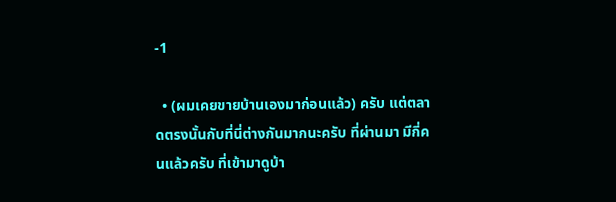-1

  • (ผมเคยขายบ้านเองมาก่อนแล้ว) ครับ แต่ตลาดตรงนั้นกับที่นี่ต่างกันมากนะครับ ที่ผ่านมา มีกี่คนแล้วครับ ที่เข้ามาดูบ้า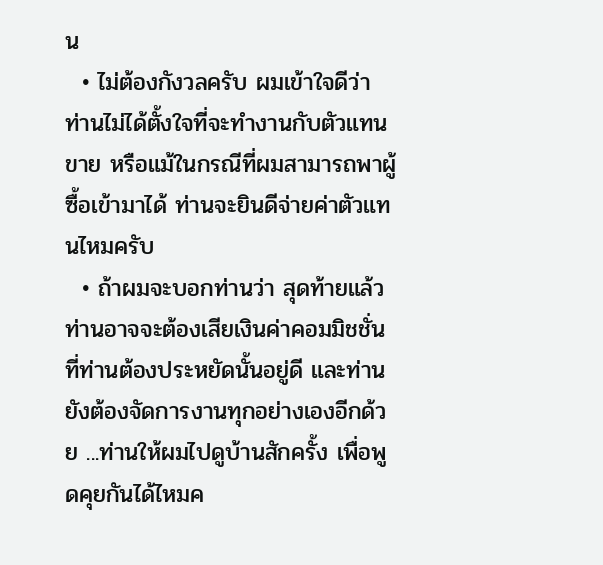น
  • ไม่ต้องกังวลครับ ผมเข้าใจดีว่า ท่านไม่ได้ตั้งใจที่จะทำงานกับตัวแทนขาย หรือแม้ในกรณีที่ผมสามารถพาผู้ซื้อเข้ามาได้ ท่านจะยินดีจ่ายค่าตัวแทนไหมครับ
  • ถ้าผมจะบอกท่านว่า สุดท้ายแล้ว ท่านอาจจะต้องเสียเงินค่าคอมมิชชั่น ที่ท่านต้องประหยัดนั้นอยู่ดี และท่านยังต้องจัดการงานทุกอย่างเองอีกด้วย ...ท่านให้ผมไปดูบ้านสักครั้ง เพื่อพูดคุยกันได้ไหมค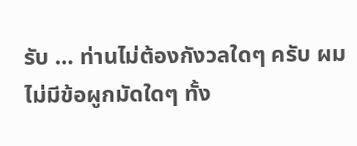รับ … ท่านไม่ต้องกังวลใดๆ ครับ ผมไม่มีข้อผูกมัดใดๆ ทั้ง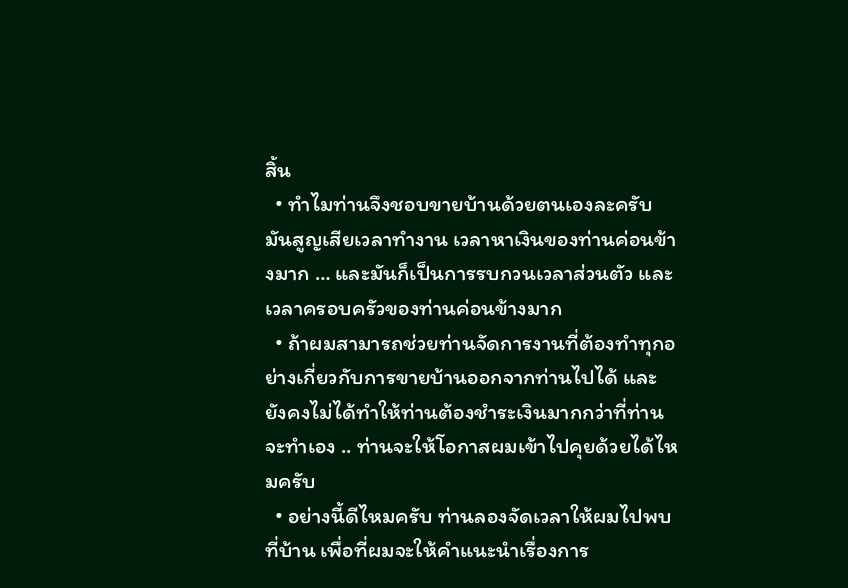สิ้น
  • ทำไมท่านจึงชอบขายบ้านด้วยตนเองละครับ มันสูญเสียเวลาทำงาน เวลาหาเงินของท่านค่อนข้างมาก … และมันก็เป็นการรบกวนเวลาส่วนตัว และเวลาครอบครัวของท่านค่อนข้างมาก
  • ถ้าผมสามารถช่วยท่านจัดการงานที่ต้องทำทุกอย่างเกี่ยวกับการขายบ้านออกจากท่านไปได้ และยังคงไม่ได้ทำให้ท่านต้องชำระเงินมากกว่าที่ท่านจะทำเอง .. ท่านจะให้โอกาสผมเข้าไปคุยด้วยได้ไหมครับ
  • อย่างนี้ดีไหมครับ ท่านลองจัดเวลาให้ผมไปพบที่บ้าน เพื่อที่ผมจะให้คำแนะนำเรื่องการ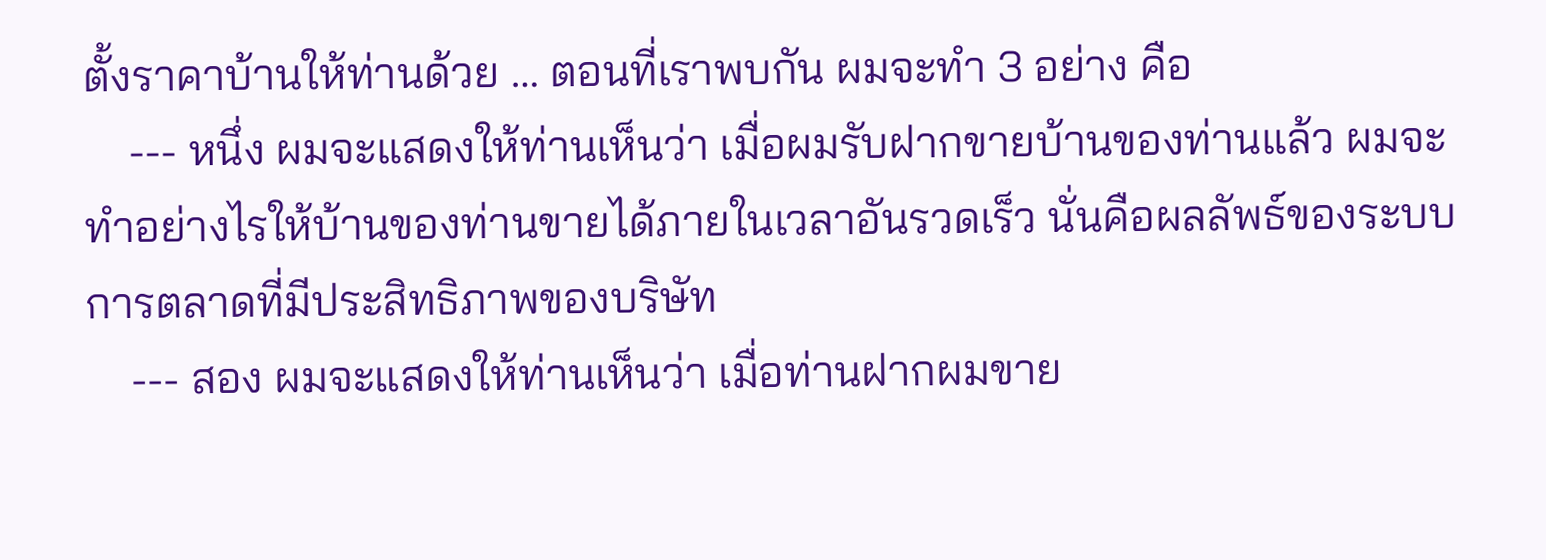ตั้งราคาบ้านให้ท่านด้วย … ตอนที่เราพบกัน ผมจะทำ 3 อย่าง คือ
    --- หนึ่ง ผมจะแสดงให้ท่านเห็นว่า เมื่อผมรับฝากขายบ้านของท่านแล้ว ผมจะทำอย่างไรให้บ้านของท่านขายได้ภายในเวลาอันรวดเร็ว นั่นคือผลลัพธ์ของระบบการตลาดที่มีประสิทธิภาพของบริษัท
    --- สอง ผมจะแสดงให้ท่านเห็นว่า เมื่อท่านฝากผมขาย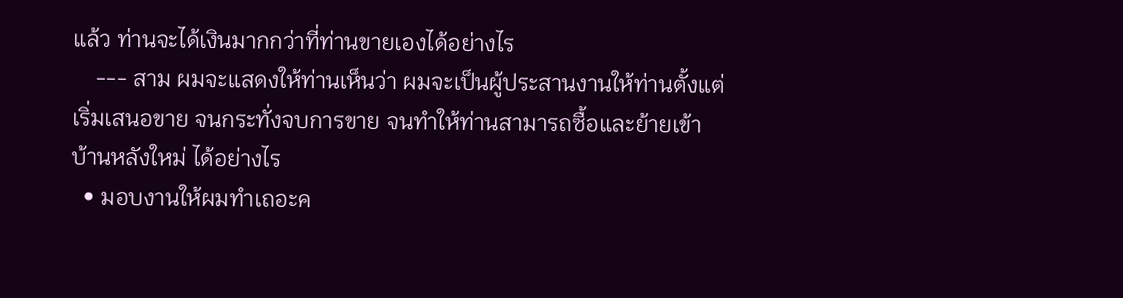แล้ว ท่านจะได้เงินมากกว่าที่ท่านขายเองได้อย่างไร
    --- สาม ผมจะแสดงให้ท่านเห็นว่า ผมจะเป็นผู้ประสานงานให้ท่านตั้งแต่เริ่มเสนอขาย จนกระทั่งจบการขาย จนทำให้ท่านสามารถซื้อและย้ายเข้าบ้านหลังใหม่ ได้อย่างไร
  • มอบงานให้ผมทำเถอะค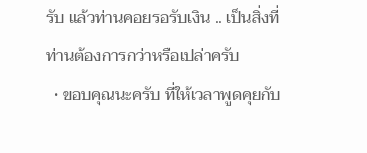รับ แล้วท่านคอยรอรับเงิน .. เป็นสิ่งที่ท่านต้องการกว่าหรือเปล่าครับ
  • ขอบคุณนะครับ ที่ให้เวลาพูดคุยกับ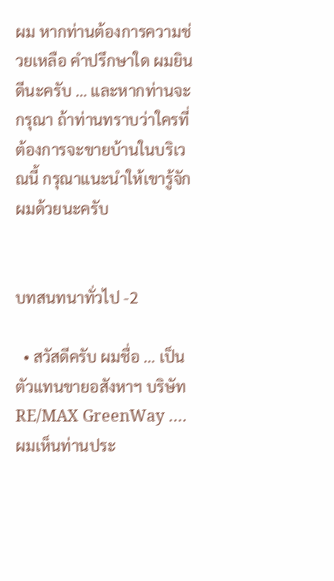ผม หากท่านต้องการความช่วยเหลือ คำปรึกษาใด ผมยินดีนะครับ … และหากท่านจะกรุณา ถ้าท่านทราบว่าใครที่ต้องการจะขายบ้านในบริเวณนี้ กรุณาแนะนำให้เขารู้จักผมด้วยนะครับ


บทสนทนาทั่วไป -2

  • สวัสดีครับ ผมชื่อ … เป็นตัวแทนขายอสังหาฯ บริษัท RE/MAX GreenWay …. ผมเห็นท่านประ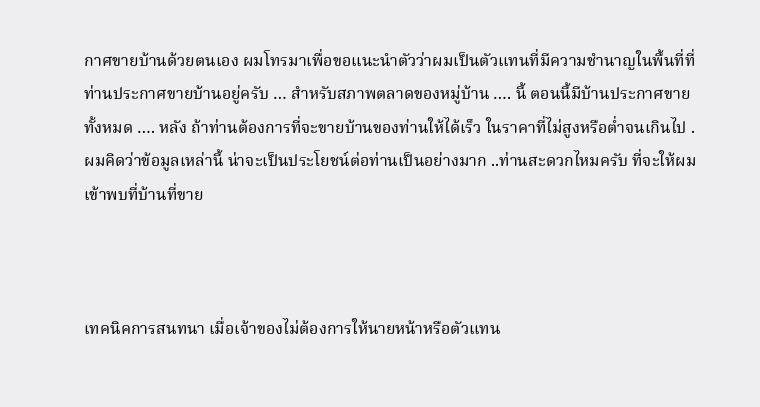กาศขายบ้านด้วยตนเอง ผมโทรมาเพื่อขอแนะนำตัวว่าผมเป็นตัวแทนที่มีความชำนาญในพื้นที่ที่ท่านประกาศขายบ้านอยู่ครับ … สำหรับสภาพตลาดของหมู่บ้าน …. นี้ ตอนนี้มีบ้านประกาศขายทั้งหมด …. หลัง ถ้าท่านต้องการที่จะขายบ้านของท่านให้ได้เร็ว ในราคาที่ไม่สูงหรือต่ำจนเกินไป .ผมคิดว่าข้อมูลเหล่านี้ น่าจะเป็นประโยชน์ต่อท่านเป็นอย่างมาก ..ท่านสะดวกไหมครับ ที่จะให้ผมเข้าพบที่บ้านที่ขาย



เทคนิคการสนทนา เมื่อเจ้าของไม่ต้องการให้นายหน้าหรือตัวแทน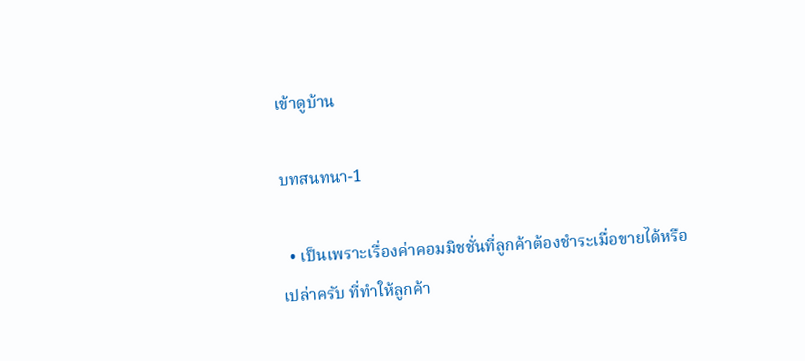เข้าดูบ้าน

บทสนทนา-1

  • เป็นเพราะเรื่องค่าคอมมิชชั่นที่ลูกค้าต้องชำระเมื่อขายได้หรือเปล่าครับ ที่ทำให้ลูกค้า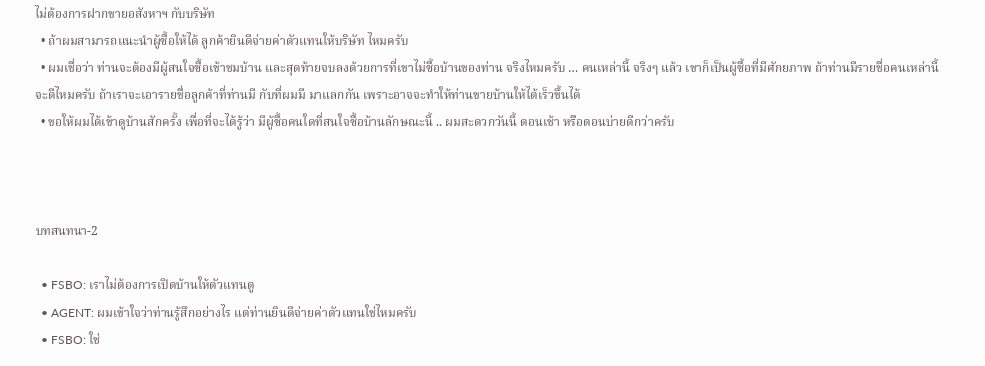ไม่ต้องการฝากขายอสังหาฯ กับบริษัท
  • ถ้าผมสามารถแนะนำผู้ซื้อให้ได้ ลูกค้ายินดีจ่ายค่าตัวแทนให้บริษัท ไหมครับ
  • ผมเชื่อว่า ท่านจะต้องมีผู้สนใจซื้อเข้าชมบ้าน และสุดท้ายจบลงด้วยการที่เขาไม่ซื้อบ้านของท่าน จริงไหมครับ … คนเหล่านี้ จริงๆ แล้ว เขาก็เป็นผู้ซื้อที่มีศักยภาพ ถ้าท่านมีรายชื่อคนเหล่านี้ จะดีไหมครับ ถ้าเราจะเอารายชื่อลูกค้าที่ท่านมี กับที่ผมมี มาแลกกัน เพราะอาจจะทำให้ท่านขายบ้านให้ได้เร็วขึ้นได้
  • ขอให้ผมได้เข้าดูบ้านสักครั้ง เพื่อที่จะได้รู้ว่า มีผู้ซื้อคนใดที่สนใจซื้อบ้านลักษณะนี้ .. ผมสะดวกวันนี้ ตอนเช้า หรือตอนบ่ายดีกว่าครับ



บทสนทนา-2

  • FSBO: เราไม่ต้องการเปิดบ้านให้ตัวแทนดู
  • AGENT: ผมเข้าใจว่าท่านรู้สึกอย่างไร แต่ท่านยินดีจ่ายค่าตัวแทนใช่ไหมครับ
  • FSBO: ใช่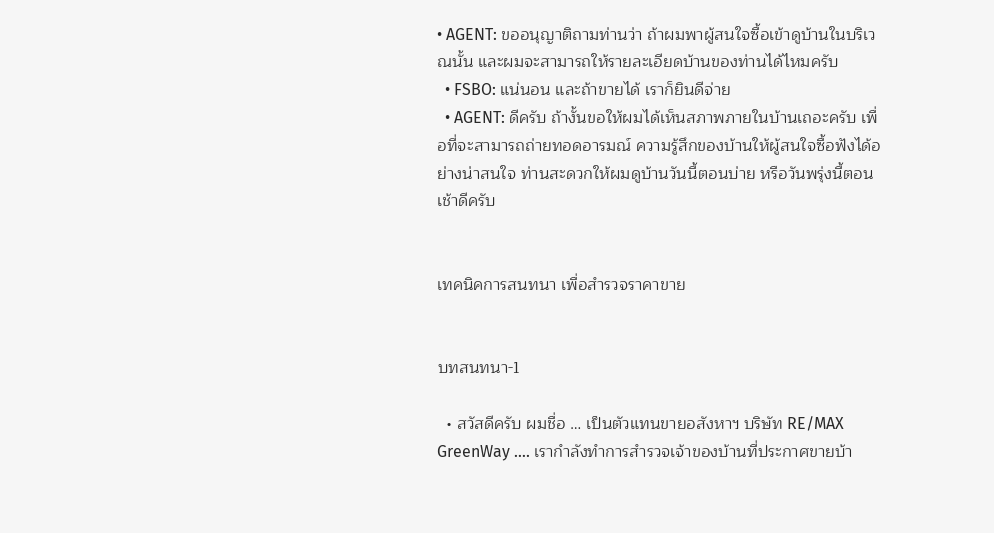• AGENT: ขออนุญาติถามท่านว่า ถ้าผมพาผู้สนใจซื้อเข้าดูบ้านในบริเวณนั้น และผมจะสามารถให้รายละเอียดบ้านของท่านได้ไหมครับ
  • FSBO: แน่นอน และถ้าขายได้ เราก็ยินดีจ่าย
  • AGENT: ดีครับ ถ้างั้นขอให้ผมได้เห็นสภาพภายในบ้านเถอะครับ เพื่อที่จะสามารถถ่ายทอดอารมณ์ ความรู้สึกของบ้านให้ผู้สนใจซื้อฟังได้อย่างน่าสนใจ ท่านสะดวกให้ผมดูบ้านวันนี้ตอนบ่าย หรือวันพรุ่งนี้ตอนเช้าดีครับ


เทคนิคการสนทนา เพื่อสำรวจราคาขาย


บทสนทนา-1

  • สวัสดีครับ ผมชื่อ … เป็นตัวแทนขายอสังหาฯ บริษัท RE/MAX GreenWay …. เรากำลังทำการสำรวจเจ้าของบ้านที่ประกาศขายบ้า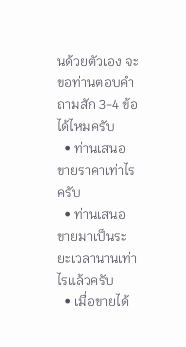นด้วยตัวเอง จะขอท่านตอบคำถามสัก 3-4 ข้อได้ไหมครับ
  • ท่านเสนอขายราคาเท่าไรครับ
  • ท่านเสนอขายมาเป็นระยะเวลานานเท่าไรแล้วครับ
  • เมื่อขายได้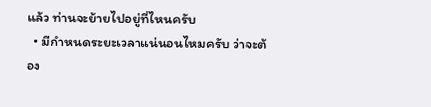แล้ว ท่านจะย้ายไปอยู่ที่ไหนครับ
  • มีกำหนดระยะเวลาแน่นอนไหมครับ ว่าจะต้อง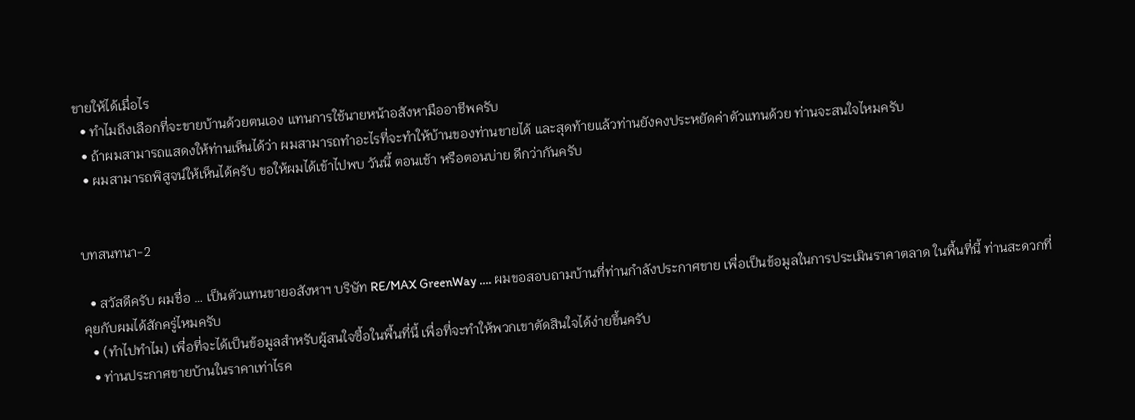ขายให้ได้เมื่อไร
  • ทำไมถึงเลือกที่จะขายบ้านด้วยตนเอง แทนการใช้นายหน้าอสังหามืออาชีพครับ
  • ถ้าผมสามารถแสดงให้ท่านเห็นได้ว่า ผมสามารถทำอะไรที่จะทำให้บ้านของท่านขายได้ และสุดท้ายแล้วท่านยังคงประหยัดค่าตัวแทนด้วย ท่านจะสนใจไหมครับ
  • ผมสามารถพิสูจน์ให้เห็นได้ครับ ขอให้ผมได้เข้าไปพบ วันนี้ ตอนเช้า หรือตอนบ่าย ดีกว่ากันครับ


บทสนทนา-2

  • สวัสดีครับ ผมชื่อ … เป็นตัวแทนขายอสังหาฯ บริษัท RE/MAX GreenWay …. ผมขอสอบถามบ้านที่ท่านกำลังประกาศขาย เพื่อเป็นข้อมูลในการประเมินราคาตลาด ในพื้นที่นี้ ท่านสะดวกที่คุยกับผมได้สักครู่ไหมครับ
  • (ทำไปทำไม) เพื่อที่จะได้เป็นข้อมูลสำหรับผู้สนใจซื้อในพื้นที่นี้ เพื่อที่จะทำให้พวกเขาตัดสินใจได้ง่ายขึ้นครับ
  • ท่านประกาศขายบ้านในราคาเท่าไรค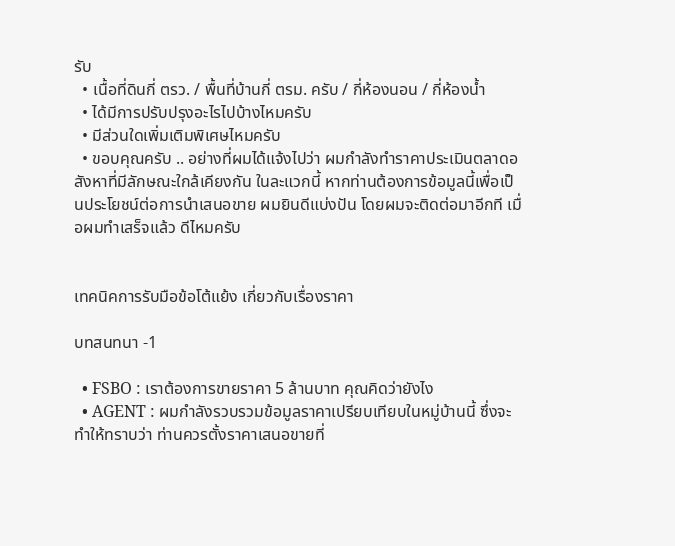รับ
  • เนื้อที่ดินกี่ ตรว. / พื้นที่บ้านกี่ ตรม. ครับ / กี่ห้องนอน / กี่ห้องน้ำ
  • ได้มีการปรับปรุงอะไรไปบ้างไหมครับ
  • มีส่วนใดเพิ่มเติมพิเศษไหมครับ
  • ขอบคุณครับ .. อย่างที่ผมได้แจ้งไปว่า ผมกำลังทำราคาประเมินตลาดอสังหาที่มีลักษณะใกล้เคียงกัน ในละแวกนี้ หากท่านต้องการข้อมูลนี้เพื่อเป็นประโยชน์ต่อการนำเสนอขาย ผมยินดีแบ่งปัน โดยผมจะติดต่อมาอีกที เมื่อผมทำเสร็จแล้ว ดีไหมครับ


เทคนิคการรับมือข้อโต้แย้ง เกี่ยวกับเรื่องราคา

บทสนทนา -1

  • FSBO : เราต้องการขายราคา 5 ล้านบาท คุณคิดว่ายังไง
  • AGENT : ผมกำลังรวบรวมข้อมูลราคาเปรียบเทียบในหมู่บ้านนี้ ซึ่งจะทำให้ทราบว่า ท่านควรตั้งราคาเสนอขายที่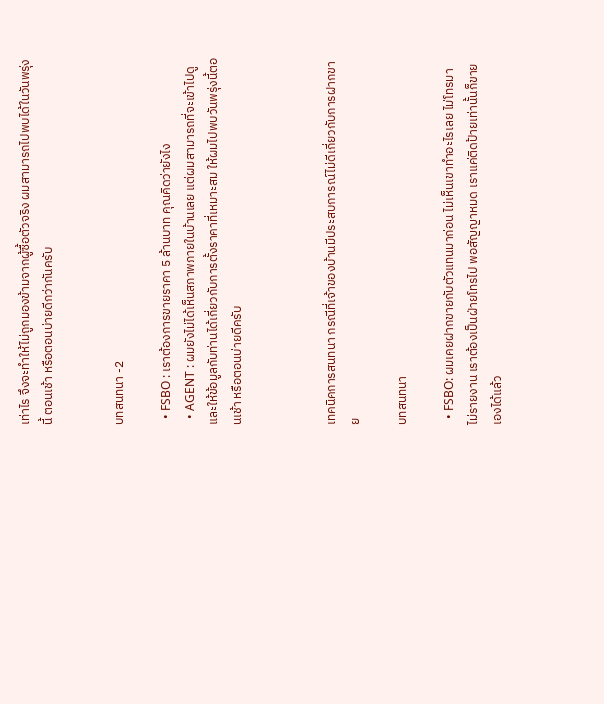เท่าไร จึงจะทำให้ไม่ถูกมองข้ามจากผู้ซื้อตัวจริง ผมสามารถไปพบได้ในวันพรุ่งนี้ ตอนเช้า หรือตอนบ่ายดีกว่ากันครับ


บทสนทนา -2

  • FSBO : เราต้องการขายราคา 5 ล้านบาท คุณคิดว่ายังไง
  • AGENT : ผมยังไม่ได้เห็นสภาพภายในบ้านเลย แต่ผมสามารถที่จะเข้าไปดูและให้ข้อมูลกับท่านได้เกี่ยวกับการตั้งราคาที่เหมาะสม ให้ผมไปพบวันพรุ่งนี้ตอนเช้า หรือตอนบ่ายดีครับ



เทคนิคการสนทนา กรณีที่เจ้าของบ้านมีประสบการณ์ไม่ดีเกี่ยวกับการฝากขาย

บทสนทนา

  • FSBO: ผมเคยฝากขายกับตัวแทนมาก่อน ไม่เห็นเขาทำอะไรเลย ไม่โทรมา ไม่รายงาน เราต้องเป็นฝ่ายโทรไป พอสัญญาหมด เราแค่ติดป้ายเท่านั้นก็ขายเองได้แล้ว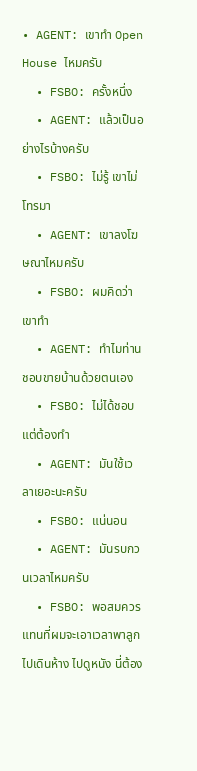• AGENT: เขาทำ Open House ไหมครับ
  • FSBO: ครั้งหนึ่ง
  • AGENT: แล้วเป็นอย่างไรบ้างครับ
  • FSBO: ไม่รู้ เขาไม่โทรมา
  • AGENT: เขาลงโฆษณาไหมครับ
  • FSBO: ผมคิดว่าเขาทำ
  • AGENT: ทำไมท่านชอบขายบ้านด้วยตนเอง
  • FSBO: ไม่ได้ชอบ แต่ต้องทำ
  • AGENT: มันใช้เวลาเยอะนะครับ
  • FSBO: แน่นอน
  • AGENT: มันรบกวนเวลาไหมครับ
  • FSBO: พอสมควร แทนที่ผมจะเอาเวลาพาลูกไปเดินห้าง ไปดูหนัง นี่ต้อง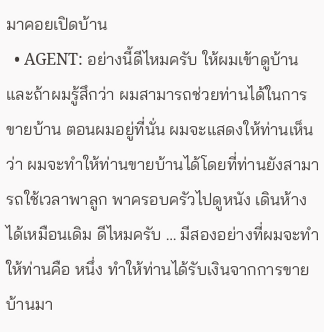มาคอยเปิดบ้าน
  • AGENT: อย่างนี้ดีไหมครับ ให้ผมเข้าดูบ้าน และถ้าผมรู้สึกว่า ผมสามารถช่วยท่านได้ในการขายบ้าน ตอนผมอยู่ที่นั่น ผมจะแสดงให้ท่านเห็นว่า ผมจะทำให้ท่านขายบ้านได้โดยที่ท่านยังสามารถใช้เวลาพาลูก พาครอบครัวไปดูหนัง เดินห้างได้เหมือนเดิม ดีไหมครับ … มีสองอย่างที่ผมจะทำให้ท่านคือ หนึ่ง ทำให้ท่านได้รับเงินจากการขายบ้านมา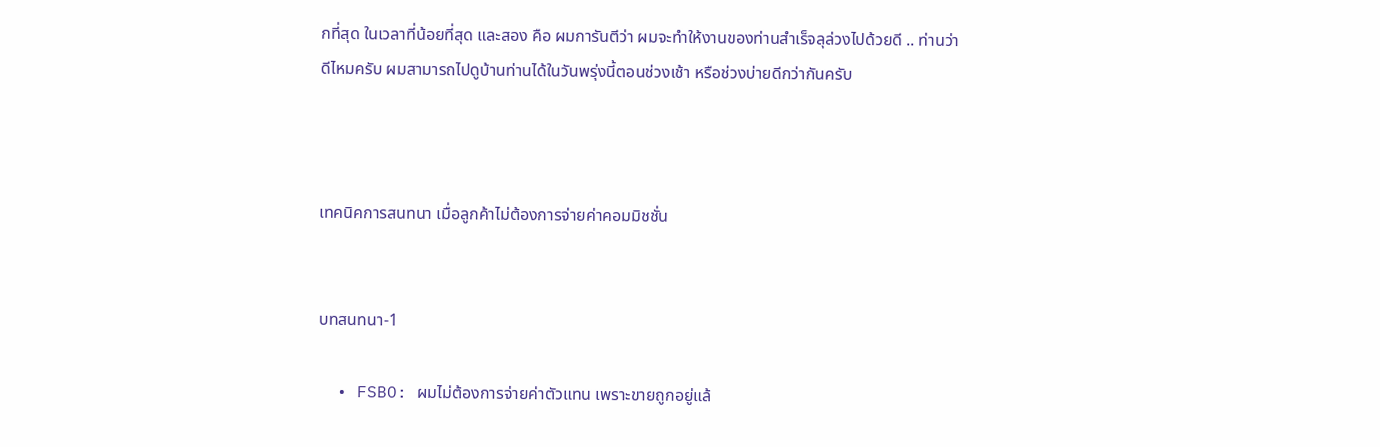กที่สุด ในเวลาที่น้อยที่สุด และสอง คือ ผมการันตีว่า ผมจะทำให้งานของท่านสำเร็จลุล่วงไปด้วยดี .. ท่านว่าดีไหมครับ ผมสามารถไปดูบ้านท่านได้ในวันพรุ่งนี้ตอนช่วงเช้า หรือช่วงบ่ายดีกว่ากันครับ



เทคนิคการสนทนา เมื่อลูกค้าไม่ต้องการจ่ายค่าคอมมิชชั่น


บทสนทนา-1

  • FSBO: ผมไม่ต้องการจ่ายค่าตัวแทน เพราะขายถูกอยู่แล้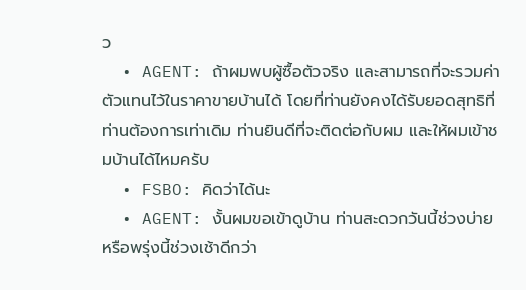ว
  • AGENT: ถ้าผมพบผู้ซื้อตัวจริง และสามารถที่จะรวมค่าตัวแทนไว้ในราคาขายบ้านได้ โดยที่ท่านยังคงได้รับยอดสุทธิที่ท่านต้องการเท่าเดิม ท่านยินดีที่จะติดต่อกับผม และให้ผมเข้าชมบ้านได้ไหมครับ
  • FSBO: คิดว่าได้นะ
  • AGENT: งั้นผมขอเข้าดูบ้าน ท่านสะดวกวันนี้ช่วงบ่ายหรือพรุ่งนี้ช่วงเช้าดีกว่า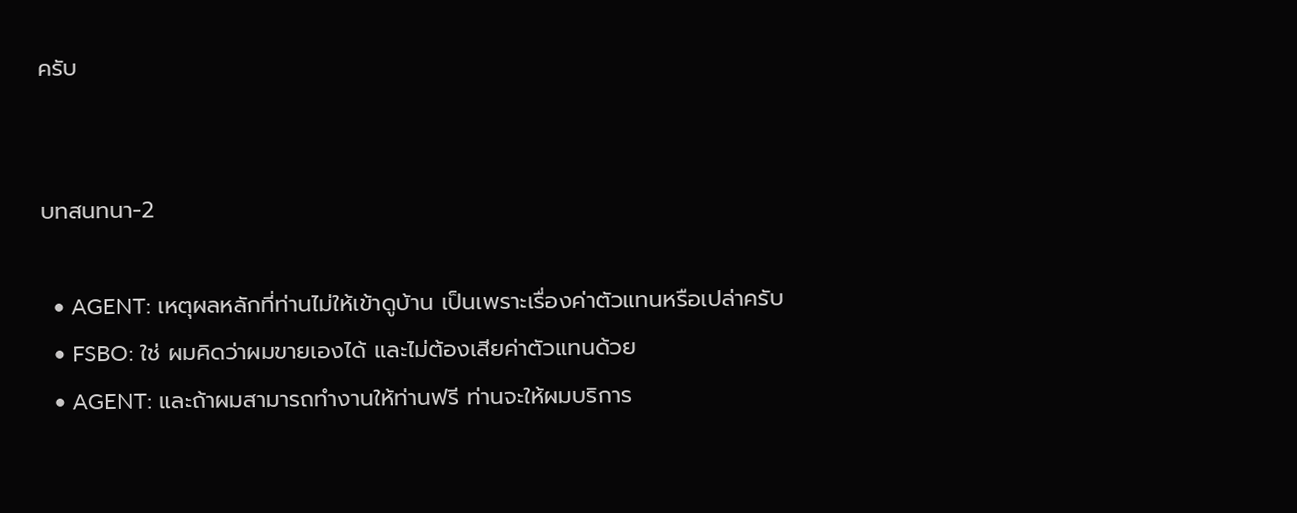ครับ


บทสนทนา-2

  • AGENT: เหตุผลหลักที่ท่านไม่ให้เข้าดูบ้าน เป็นเพราะเรื่องค่าตัวแทนหรือเปล่าครับ
  • FSBO: ใช่ ผมคิดว่าผมขายเองได้ และไม่ต้องเสียค่าตัวแทนด้วย
  • AGENT: และถ้าผมสามารถทำงานให้ท่านฟรี ท่านจะให้ผมบริการ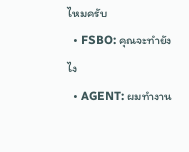ไหมครับ
  • FSBO: คุณจะทำยังไง
  • AGENT: ผมทำงาน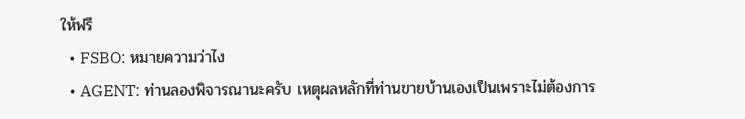ให้ฟรี
  • FSBO: หมายความว่าไง
  • AGENT: ท่านลองพิจารณานะครับ เหตุผลหลักที่ท่านขายบ้านเองเป็นเพราะไม่ต้องการ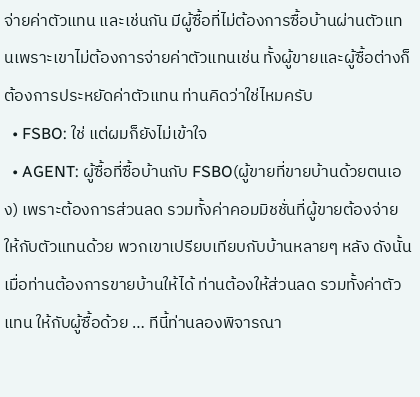จ่ายค่าตัวแทน และเช่นกัน มีผู้ซื้อที่ไม่ต้องการซื้อบ้านผ่านตัวแทนเพราะเขาไม่ต้องการจ่ายค่าตัวแทนเช่น ทั้งผู้ขายและผู้ซื้อต่างก็ต้องการประหยัดค่าตัวแทน ท่านคิดว่าใช่ไหมครับ
  • FSBO: ใช่ แต่ผมก็ยังไม่เข้าใจ
  • AGENT: ผู้ซื้อที่ซื้อบ้านกับ FSBO(ผู้ขายที่ขายบ้านด้วยตนเอง) เพราะต้องการส่วนลด รวมทั้งค่าคอมมิชชั่นที่ผู้ขายต้องจ่ายให้กับตัวแทนด้วย พวกเขาเปรียบเทียบกับบ้านหลายๆ หลัง ดังนั้นเมื่อท่านต้องการขายบ้านให้ได้ ท่านต้องให้ส่วนลด รวมทั้งค่าตัวแทน ให้กับผู้ซื้อด้วย … ทีนี้ท่านลองพิจารณา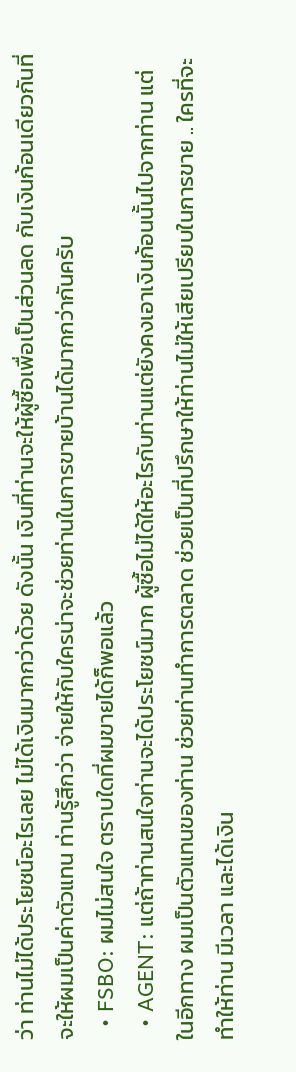ว่า ท่านไม่ได้ประโยชน์อะไรเลย ไม่ได้เงินมากกว่าด้วย ดังนั้น เงินที่ท่านจะให้ผู้ซื้อเพื่อเป็นส่วนลด กับเงินก้อนเดียวกันที่จะให้ผมเป็นค่าตัวแทน ท่านรู้สึกว่า จ่ายให้กับใครน่าจะช่วยท่านในการขายบ้านได้มากกว่ากันครับ
  • FSBO: ผมไม่สนใจ ตราบใดที่ผมขายได้ก็พอแล้ว
  • AGENT: แต่ถ้าท่านสนใจท่านจะได้ประโยชน์มาก ผู้ซื้อไม่ได้ให้อะไรกับท่านแต่ยังคงเอาเงินก้อนนั้นไปจากท่าน แต่ในอีกทาง ผมเป็นตัวแทนของท่าน ช่วยท่านทำการตลาด ช่วยเป็นที่ปรึกษาให้ท่านไม่ให้เสียเปรียบในการขาย .. ใครที่จะทำให้ท่าน มีเวลา และได้เงิน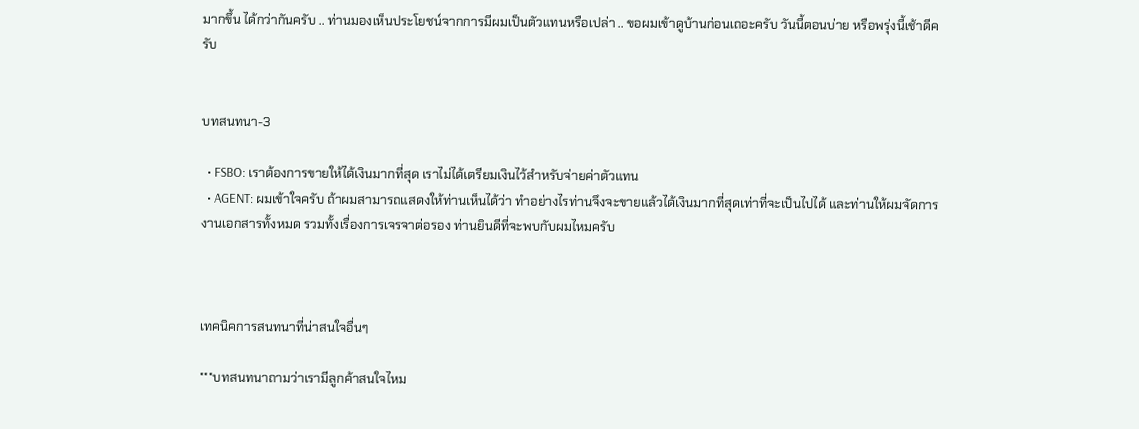มากขึ้น ได้กว่ากันครับ .. ท่านมองเห็นประโยชน์จากการมีผมเป็นตัวแทนหรือเปล่า .. ขอผมเข้าดูบ้านก่อนเถอะครับ วันนี้ตอนบ่าย หรือพรุ่งนี้เช้าดีครับ


บทสนทนา-3

  • FSBO: เราต้องการขายให้ได้เงินมากที่สุด เราไม่ได้เตรียมเงินไว้สำหรับจ่ายค่าตัวแทน
  • AGENT: ผมเข้าใจครับ ถ้าผมสามารถแสดงให้ท่านเห็นได้ว่า ทำอย่างไรท่านจึงจะขายแล้วได้เงินมากที่สุดเท่าที่จะเป็นไปได้ และท่านให้ผมจัดการงานเอกสารทั้งหมด รวมทั้งเรื่องการเจรจาต่อรอง ท่านยินดีที่จะพบกับผมไหมครับ



เทคนิคการสนทนาที่น่าสนใจอื่นๆ

***บทสนทนาถามว่าเรามีลูกค้าสนใจไหม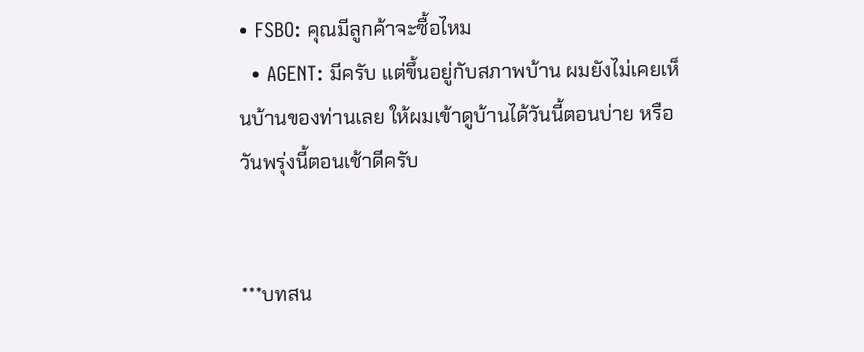• FSBO: คุณมีลูกค้าจะซื้อไหม
  • AGENT: มีครับ แต่ขึ้นอยู่กับสภาพบ้าน ผมยังไม่เคยเห็นบ้านของท่านเลย ให้ผมเข้าดูบ้านได้วันนี้ตอนบ่าย หรือวันพรุ่งนี้ตอนเช้าดีครับ


***บทสน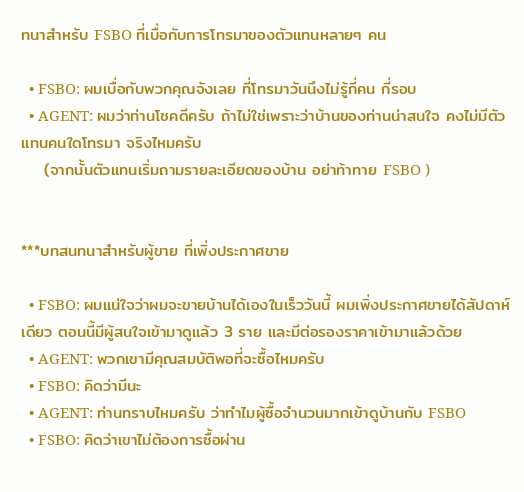ทนาสำหรับ FSBO ที่เบื่อกับการโทรมาของตัวแทนหลายๆ คน

  • FSBO: ผมเบื่อกับพวกคุณจังเลย ที่โทรมาวันนึงไม่รู้กี่คน กี่รอบ
  • AGENT: ผมว่าท่านโชคดีครับ ถ้าไม่ใช่เพราะว่าบ้านของท่านน่าสนใจ คงไม่มีตัวแทนคนใดโทรมา จริงไหมครับ
    (จากนั้นตัวแทนเริ่มถามรายละเอียดของบ้าน อย่าท้าทาย FSBO )


***บทสนทนาสำหรับผู้ขาย ที่เพิ่งประกาศขาย

  • FSBO: ผมแน่ใจว่าผมจะขายบ้านได้เองในเร็ววันนี้ ผมเพิ่งประกาศขายได้สัปดาห์เดียว ตอนนี้มีผู้สนใจเข้ามาดูแล้ว 3 ราย และมีต่อรองราคาเข้ามาแล้วด้วย
  • AGENT: พวกเขามีคุณสมบัติพอที่จะซื้อไหมครับ
  • FSBO: คิดว่ามีนะ
  • AGENT: ท่านทราบไหมครับ ว่าทำไมผู้ซื้อจำนวนมากเข้าดูบ้านกับ FSBO
  • FSBO: คิดว่าเขาไม่ต้องการซื้อผ่าน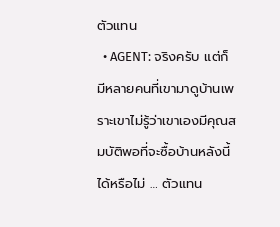ตัวแทน
  • AGENT: จริงครับ แต่ก็มีหลายคนที่เขามาดูบ้านเพราะเขาไม่รู้ว่าเขาเองมีคุณสมบัติพอที่จะซื้อบ้านหลังนี้ได้หรือไม่ … ตัวแทน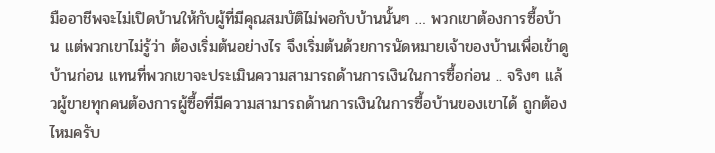มืออาชีพจะไม่เปิดบ้านให้กับผู้ที่มีคุณสมบัติไม่พอกับบ้านนั้นๆ … พวกเขาต้องการซื้อบ้าน แต่พวกเขาไม่รู้ว่า ต้องเริ่มต้นอย่างไร จึงเริ่มต้นด้วยการนัดหมายเจ้าของบ้านเพื่อเข้าดูบ้านก่อน แทนที่พวกเขาจะประเมินความสามารถด้านการเงินในการซื้อก่อน .. จริงๆ แล้วผู้ขายทุกคนต้องการผู้ซื้อที่มีความสามารถด้านการเงินในการซื้อบ้านของเขาได้ ถูกต้องไหมครับ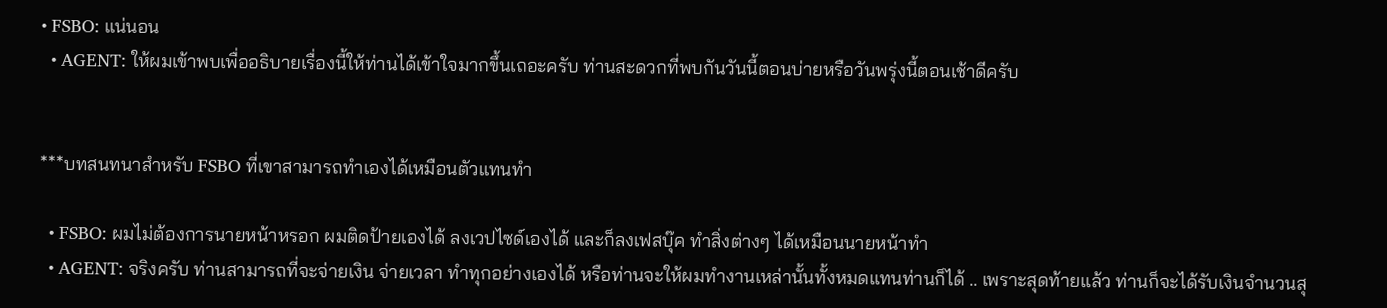• FSBO: แน่นอน
  • AGENT: ให้ผมเข้าพบเพื่ออธิบายเรื่องนี้ให้ท่านได้เข้าใจมากขึ้นเถอะครับ ท่านสะดวกที่พบกันวันนี้ตอนบ่ายหรือวันพรุ่งนี้ตอนเช้าดีครับ


***บทสนทนาสำหรับ FSBO ที่เขาสามารถทำเองได้เหมือนตัวแทนทำ

  • FSBO: ผมไม่ต้องการนายหน้าหรอก ผมติดป้ายเองได้ ลงเวปไซด์เองได้ และก็ลงเฟสบุ๊ค ทำสิ่งต่างๆ ได้เหมือนนายหน้าทำ
  • AGENT: จริงครับ ท่านสามารถที่จะจ่ายเงิน จ่ายเวลา ทำทุกอย่างเองได้ หรือท่านจะให้ผมทำงานเหล่านั้นทั้งหมดแทนท่านก็ได้ .. เพราะสุดท้ายแล้ว ท่านก็จะได้รับเงินจำนวนสุ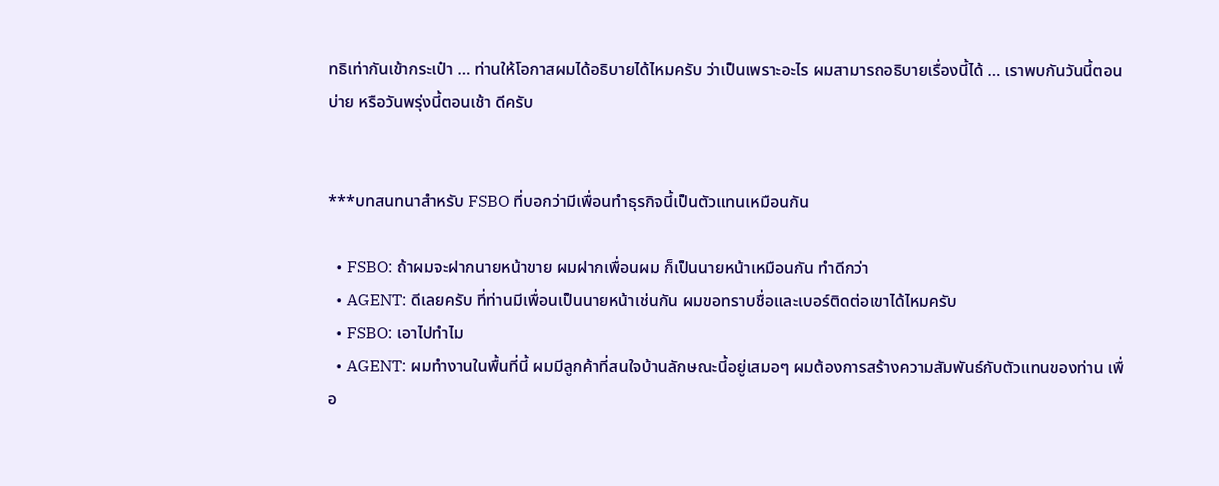ทธิเท่ากันเข้ากระเป๋า … ท่านให้โอกาสผมได้อธิบายได้ไหมครับ ว่าเป็นเพราะอะไร ผมสามารถอธิบายเรื่องนี้ได้ … เราพบกันวันนี้ตอนบ่าย หรือวันพรุ่งนี้ตอนเช้า ดีครับ


***บทสนทนาสำหรับ FSBO ที่บอกว่ามีเพื่อนทำธุรกิจนี้เป็นตัวแทนเหมือนกัน

  • FSBO: ถ้าผมจะฝากนายหน้าขาย ผมฝากเพื่อนผม ก็เป็นนายหน้าเหมือนกัน ทำดีกว่า
  • AGENT: ดีเลยครับ ที่ท่านมีเพื่อนเป็นนายหน้าเช่นกัน ผมขอทราบชื่อและเบอร์ติดต่อเขาได้ไหมครับ
  • FSBO: เอาไปทำไม
  • AGENT: ผมทำงานในพื้นที่นี้ ผมมีลูกค้าที่สนใจบ้านลักษณะนี้อยู่เสมอๆ ผมต้องการสร้างความสัมพันธ์กับตัวแทนของท่าน เพื่อ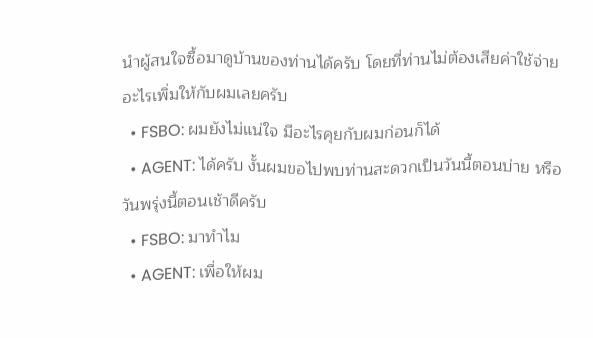นำผู้สนใจซื้อมาดูบ้านของท่านได้ครับ โดยที่ท่านไม่ต้องเสียค่าใช้จ่ายอะไรเพิ่มให้กับผมเลยครับ
  • FSBO: ผมยังไม่แน่ใจ มีอะไรคุยกับผมก่อนก็ได้
  • AGENT: ได้ครับ งั้นผมขอไปพบท่านสะดวกเป็นวันนี้ตอนบ่าย หรือวันพรุ่งนี้ตอนเช้าดีครับ
  • FSBO: มาทำไม
  • AGENT: เพื่อให้ผม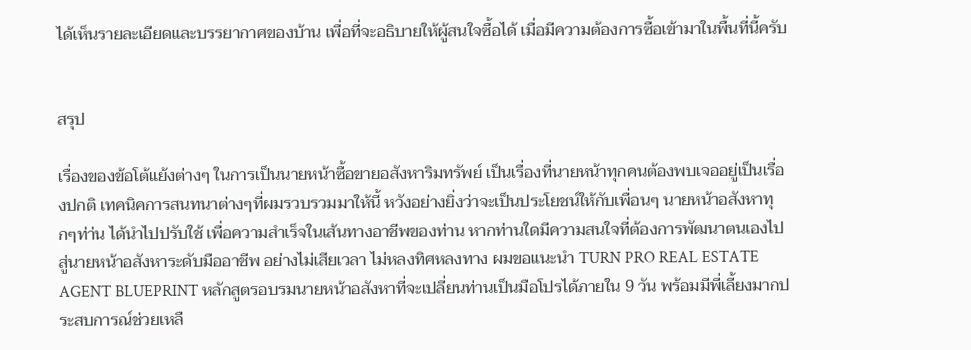ได้เห็นรายละเอียดและบรรยากาศของบ้าน เพื่อที่จะอธิบายให้ผู้สนใจซื้อได้ เมื่อมีความต้องการซื้อเข้ามาในพื้นที่นี้ครับ


สรุป

เรื่องของข้อโต้แย้งต่างๆ ในการเป็นนายหน้าซื้อขายอสังหาริมทรัพย์ เป็นเรื่องที่นายหน้าทุกคนต้องพบเจออยู่เป็นเรื่องปกติ เทคนิคการสนทนาต่างๆที่ผมรวบรวมมาให้นี้ หวังอย่างยิ่งว่าจะเป็นประโยชน์ให้กับเพื่อนๆ นายหน้าอสังหาทุกๆท่า่น ได้นำไปปรับใช้ เพื่อความสำเร็จในเส้นทางอาชีพของท่าน หากท่านใดมีความสนใจที่ต้องการพัฒนาตนเองไปสู่นายหน้าอสังหาระดับมืออาชีพ อย่างไม่เสียเวลา ไม่หลงทิศหลงทาง ผมขอแนะนำ TURN PRO REAL ESTATE AGENT BLUEPRINT หลักสูตรอบรมนายหน้าอสังหาที่จะเปลี่ยนท่านเป็นมือโปรได้ภายใน 9 วัน พร้อมมีพี่เลี้ยงมากประสบการณ์ช่วยเหลื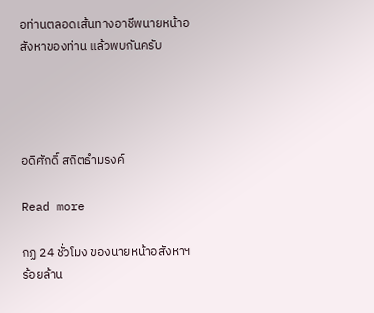อท่านตลอดเส้นทางอาชีพนายหน้าอสังหาของท่าน แล้วพบกันครับ




อดิศักดิ์ สถิตธำมรงค์

Read more

กฏ 24 ชั่วโมง ของนายหน้าอสังหาฯ ร้อยล้าน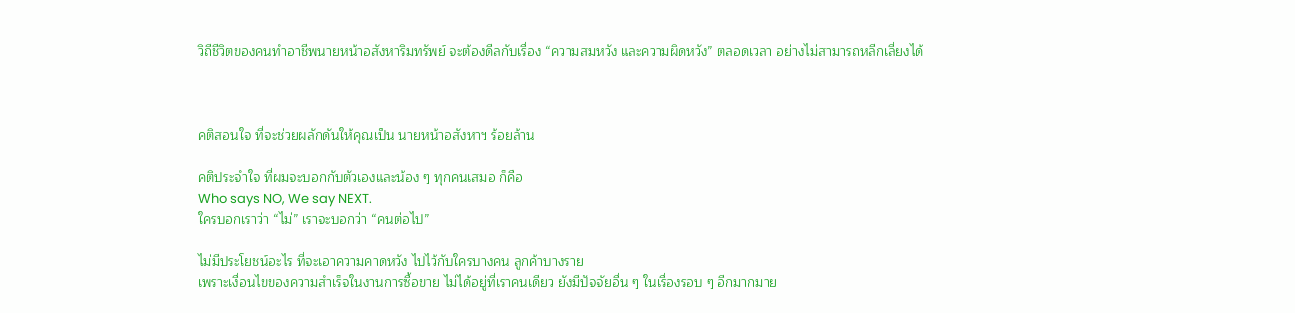วิถีชีวิตของคนทำอาชีพนายหน้าอสังหาริมทรัพย์ จะต้องดีลกับเรื่อง “ความสมหวัง และความผิดหวัง” ตลอดเวลา อย่างไม่สามารถหลีกเลี่ยงได้



คติสอนใจ ที่จะช่วยผลักดันให้คุณเป็น นายหน้าอสังหาฯ ร้อยล้าน

คติประจำใจ ที่ผมจะบอกกับตัวเองและน้อง ๆ ทุกคนเสมอ ก็คือ
Who says NO, We say NEXT.
ใครบอกเราว่า “ไม่” เราจะบอกว่า “คนต่อไป”

ไม่มีประโยชน์อะไร ที่จะเอาความคาดหวัง ไปไว้กับใครบางคน ลูกค้าบางราย
เพราะเงื่อนไขของความสำเร็จในงานการซื้อขาย ไม่ได้อยู่ที่เราคนเดียว ยังมีปัจจัยอื่น ๆ ในเรื่องรอบ ๆ อีกมากมาย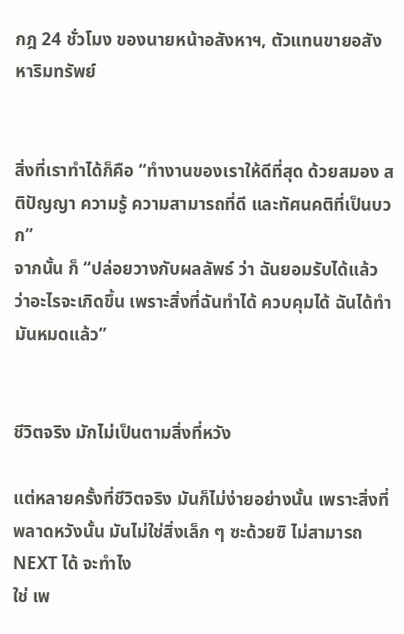กฎ 24 ชั่วโมง ของนายหน้าอสังหาฯ, ตัวแทนขายอสังหาริมทรัพย์


สิ่งที่เราทำได้ก็คือ “ทำงานของเราให้ดีที่สุด ด้วยสมอง สติปัญญา ความรู้ ความสามารถที่ดี และทัศนคติที่เป็นบวก”
จากนั้น ก็ “ปล่อยวางกับผลลัพธ์ ว่า ฉันยอมรับได้แล้ว ว่าอะไรจะเกิดขึ้น เพราะสิ่งที่ฉันทำได้ ควบคุมได้ ฉันได้ทำมันหมดแล้ว”


ชีวิตจริง มักไม่เป็นตามสิ่งที่หวัง

แต่หลายครั้งที่ชีวิตจริง มันก็ไม่ง่ายอย่างนั้น เพราะสิ่งที่พลาดหวังนั้น มันไม่ใช่สิ่งเล็ก ๆ ซะด้วยซิ ไม่สามารถ NEXT ได้ จะทำไง
ใช่ เพ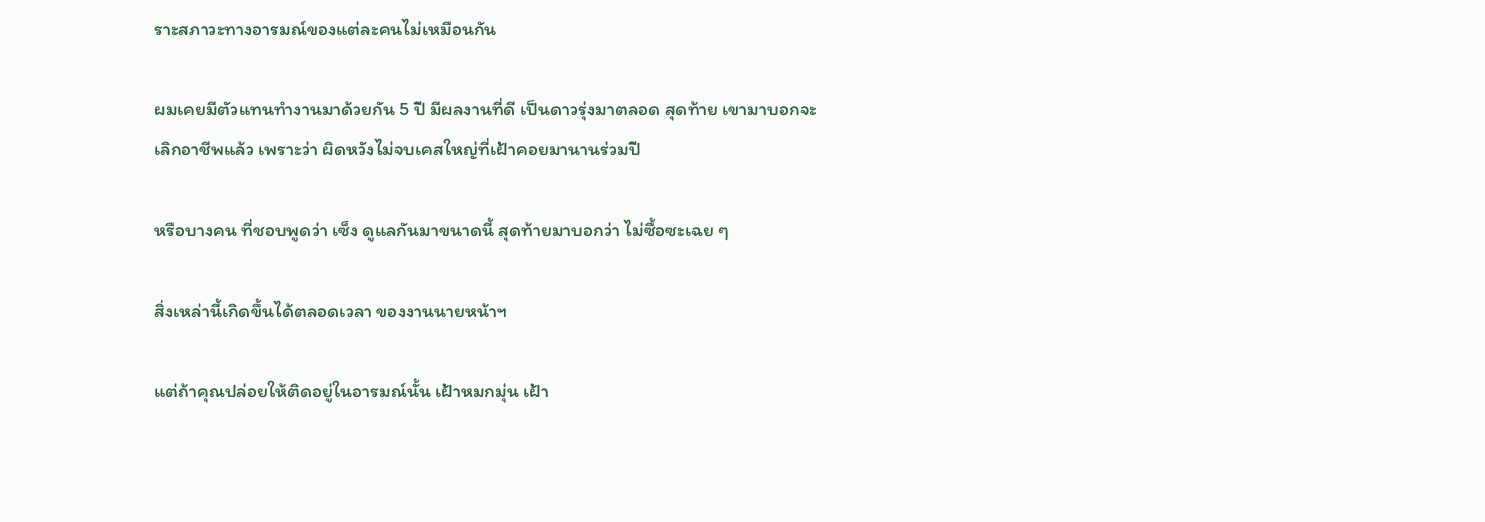ราะสภาวะทางอารมณ์ของแต่ละคนไม่เหมือนกัน

ผมเคยมีตัวแทนทำงานมาด้วยกัน 5 ปี มีผลงานที่ดี เป็นดาวรุ่งมาตลอด สุดท้าย เขามาบอกจะเลิกอาชีพแล้ว เพราะว่า ผิดหวังไม่จบเคสใหญ่ที่เฝ้าคอยมานานร่วมปี

หรือบางคน ที่ชอบพูดว่า เซ็ง ดูแลกันมาขนาดนี้ สุดท้ายมาบอกว่า ไม่ซื้อซะเฉย ๆ

สิ่งเหล่านี้เกิดขึ้นได้ตลอดเวลา ของงานนายหน้าฯ

แต่ถ้าคุณปล่อยให้ติดอยู่ในอารมณ์นั้น เฝ้าหมกมุ่น เฝ้า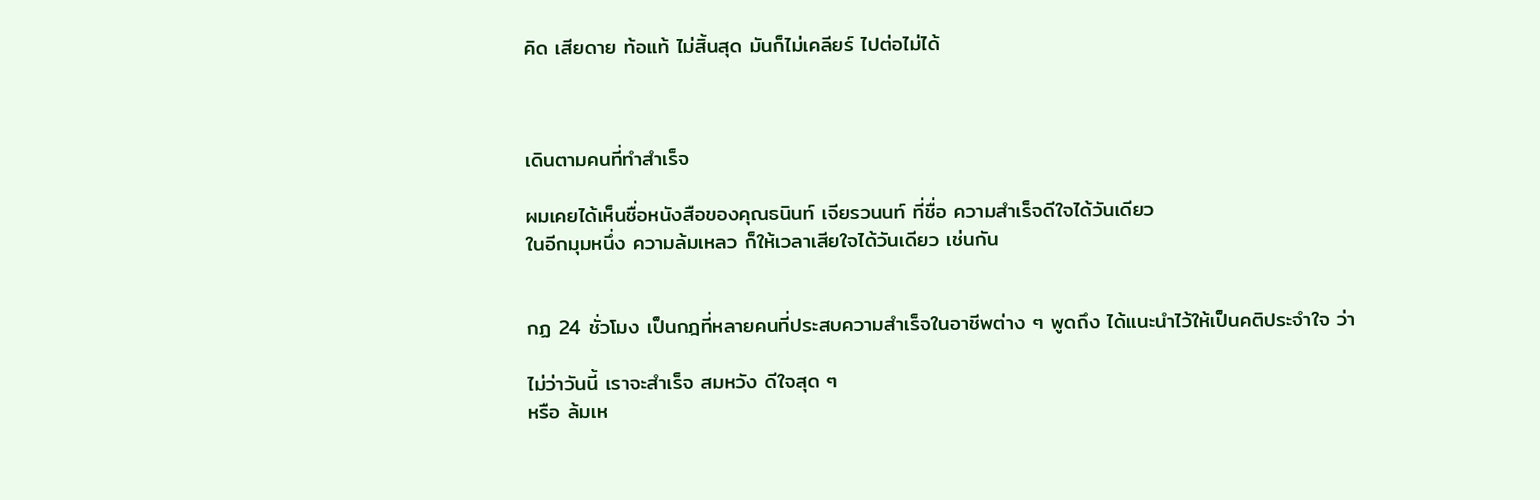คิด เสียดาย ท้อแท้ ไม่สิ้นสุด มันก็ไม่เคลียร์ ไปต่อไม่ได้



เดินตามคนที่ทำสำเร็จ

ผมเคยได้เห็นชื่อหนังสือของคุณธนินท์ เจียรวนนท์ ที่ชื่อ ความสำเร็จดีใจได้วันเดียว
ในอีกมุมหนึ่ง ความล้มเหลว ก็ให้เวลาเสียใจได้วันเดียว เช่นกัน


กฏ 24 ชั่วโมง เป็นกฎที่หลายคนที่ประสบความสำเร็จในอาชีพต่าง ๆ พูดถึง ได้แนะนำไว้ให้เป็นคติประจำใจ ว่า

ไม่ว่าวันนี้ เราจะสำเร็จ สมหวัง ดีใจสุด ๆ
หรือ ล้มเห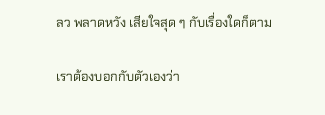ลว พลาดหวัง เสียใจสุด ๆ กับเรื่องใดก็ตาม

เราต้องบอกกับตัวเองว่า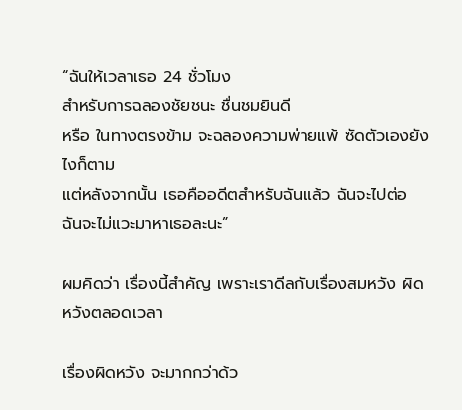“ฉันให้เวลาเธอ 24 ชั่วโมง
สำหรับการฉลองชัยชนะ ชื่นชมยินดี
หรือ ในทางตรงข้าม จะฉลองความพ่ายแพ้ ซัดตัวเองยังไงก็ตาม
แต่หลังจากนั้น เธอคืออดีตสำหรับฉันแล้ว ฉันจะไปต่อ ฉันจะไม่แวะมาหาเธอละนะ”

ผมคิดว่า เรื่องนี้สำคัญ เพราะเราดีลกับเรื่องสมหวัง ผิดหวังตลอดเวลา

เรื่องผิดหวัง จะมากกว่าด้ว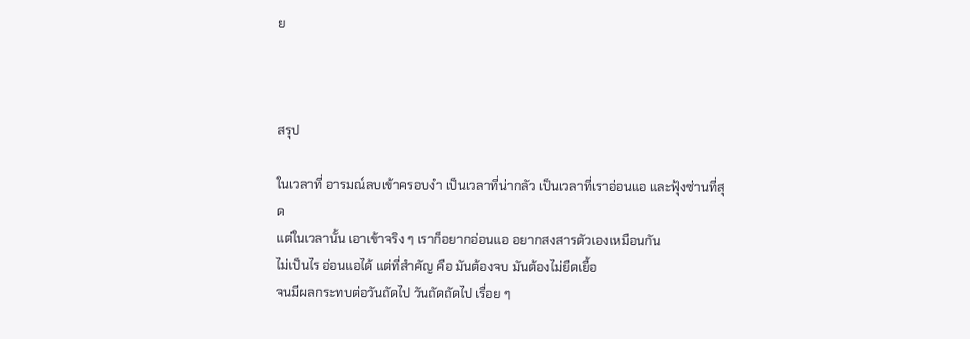ย



สรุป

ในเวลาที่ อารมณ์ลบเข้าครอบงำ เป็นเวลาที่น่ากลัว เป็นเวลาที่เราอ่อนแอ และฟุ้งซ่านที่สุด
แต่ในเวลานั้น เอาเข้าจริง ๆ เราก็อยากอ่อนแอ อยากสงสารตัวเองเหมือนกัน
ไม่เป็นไร อ่อนแอได้ แต่ที่สำคัญ คือ มันต้องจบ มันต้องไม่ยืดเยื้อ
จนมีผลกระทบต่อวันถัดไป วันถัดถัดไป เรื่อย ๆ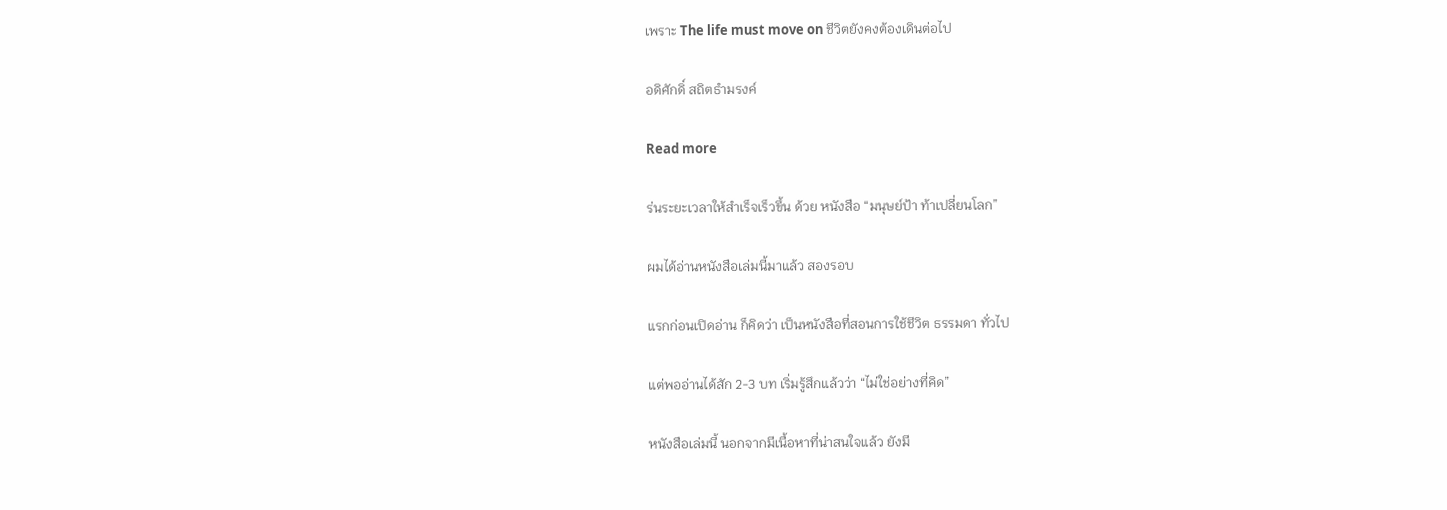เพราะ The life must move on ชีวิตยังคงต้องเดินต่อไป

อดิศักดิ์ สถิตธำมรงค์

Read more

ร่นระยะเวลาให้สำเร็จเร็วขึ้น ด้วย หนังสือ “มนุษย์ป้า ท้าเปลี่ยนโลก”

ผมได้อ่านหนังสือเล่มนี้มาแล้ว สองรอบ

แรกก่อนเปิดอ่าน ก็คิดว่า เป็นหนังสือที่สอนการใช้ชีวิต ธรรมดา ทั่วไป

แต่พออ่านได้สัก 2-3 บท เริ่มรู้สึกแล้วว่า “ไม่ใช่อย่างที่คิด”

หนังสือเล่มนี้ นอกจากมีเนื้อหาที่น่าสนใจแล้ว ยังมี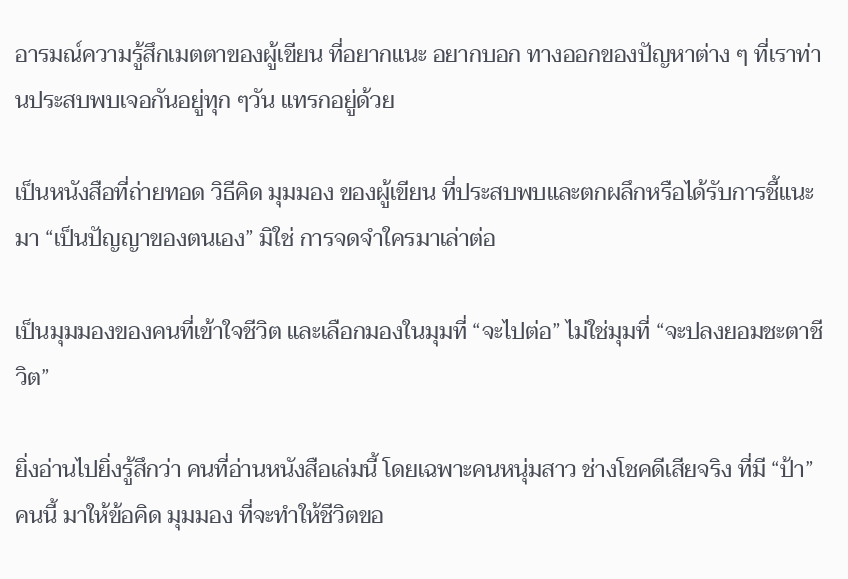อารมณ์ความรู้สึกเมตตาของผู้เขียน ที่อยากแนะ อยากบอก ทางออกของปัญหาต่าง ๆ ที่เราท่านประสบพบเจอกันอยู่ทุก ๆวัน แทรกอยู่ด้วย

เป็นหนังสือที่ถ่ายทอด วิธีคิด มุมมอง ของผู้เขียน ที่ประสบพบและตกผลึกหรือได้รับการชี้แนะมา “เป็นปัญญาของตนเอง” มิใช่ การจดจำใครมาเล่าต่อ

เป็นมุมมองของคนที่เข้าใจชีวิต และเลือกมองในมุมที่ “จะไปต่อ” ไม่ใช่มุมที่ “จะปลงยอมชะตาชีวิต”

ยิ่งอ่านไปยิ่งรู้สึกว่า คนที่อ่านหนังสือเล่มนี้ โดยเฉพาะคนหนุ่มสาว ช่างโชคดีเสียจริง ที่มี “ป้า” คนนี้ มาให้ข้อคิด มุมมอง ที่จะทำให้ชีวิตขอ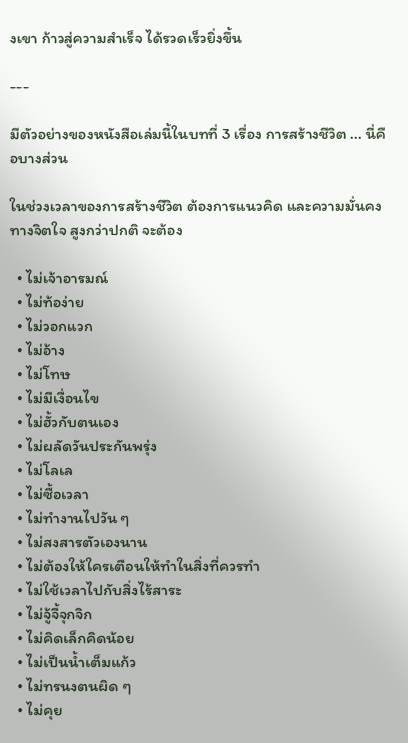งเขา ก้าวสู่ความสำเร็จ ได้รวดเร็วยิ่งขึ้น

---

มีตัวอย่างของหนังสือเล่มนี้ในบทที่ 3 เรื่อง การสร้างชีวิต ... นี่คือบางส่วน

ในช่วงเวลาของการสร้างชีวิต ต้องการแนวคิด และความมั่นคงทางจิตใจ สูงกว่าปกติ จะต้อง

  • ไม่เจ้าอารมณ์
  • ไม่ท้อง่าย
  • ไม่วอกแวก
  • ไม่อ้าง
  • ไม่โทษ
  • ไม่มีเงื่อนไข
  • ไม่ฮั้วกับตนเอง
  • ไม่ผลัดวันประกันพรุ่ง
  • ไม่โลเล
  • ไม่ซื้อเวลา
  • ไม่ทำงานไปวัน ๆ
  • ไม่สงสารตัวเองนาน
  • ไม่ต้องให้ใครเตือนให้ทำในสิ่งที่ควรทำ
  • ไม่ใช้เวลาไปกับสิ่งไร้สาระ
  • ไม่จู้จี้จุกจิก
  • ไม่คิดเล็กคิดน้อย
  • ไม่เป็นน้ำเต็มแก้ว
  • ไม่ทรนงตนผิด ๆ
  • ไม่คุย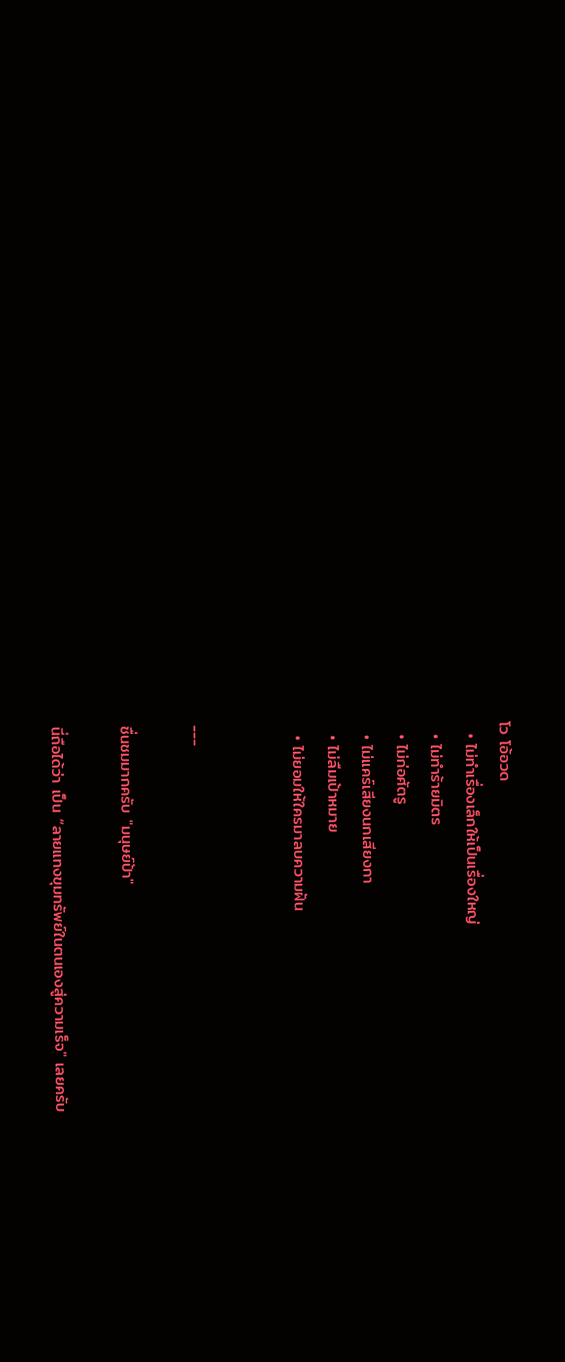โว โอ้อวด
  • ไม่ทำเรื่องเล็กให้เป็นเรื่องใหญ่
  • ไม่ทำร้ายมิตร
  • ไม่ก่อศัตรู
  • ไม่แคร์เสียงนกเสียงกา
  • ไม่ลืมเป้าหมาย
  • ไม่ยอมให้ใครมาลบความฝัน


---

ชื่นชมมากครับ "มนุษย์ป้า"

นี่ถือได้ว่า เป็น “ลายแทงขุมทรัพย์ในตนเองสู่ความเร็จ" เลยครับ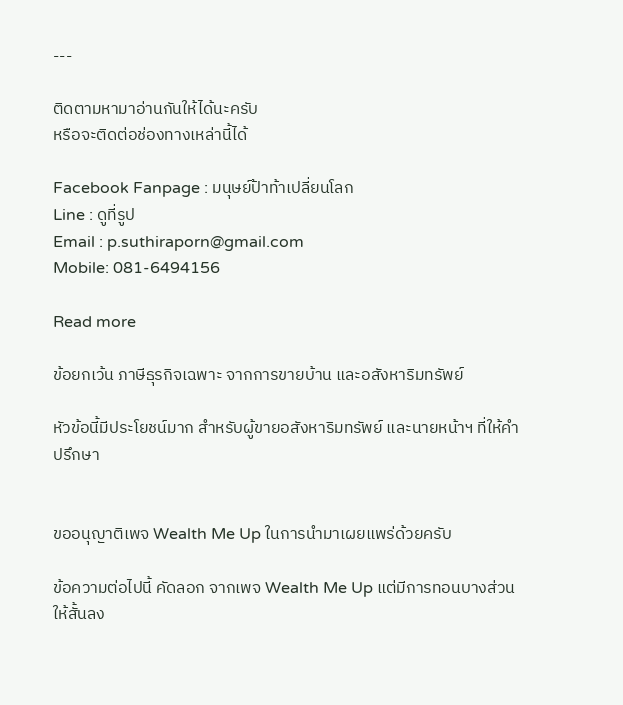---

ติดตามหามาอ่านกันให้ได้นะครับ
หรือจะติดต่อช่องทางเหล่านี้ได้

Facebook Fanpage : มนุษย์ป้าท้าเปลี่ยนโลก
Line : ดูที่รูป
Email : p.suthiraporn@gmail.com
Mobile: 081-6494156

Read more

ข้อยกเว้น ภาษีธุรกิจเฉพาะ จากการขายบ้าน และอสังหาริมทรัพย์

หัวข้อนี้มีประโยชน์มาก สำหรับผู้ขายอสังหาริมทรัพย์ และนายหน้าฯ ที่ให้คำปรึกษา


ขออนุญาติเพจ Wealth Me Up ในการนำมาเผยแพร่ด้วยครับ

ข้อความต่อไปนี้ คัดลอก จากเพจ Wealth Me Up แต่มีการทอนบางส่วนให้สั้นลง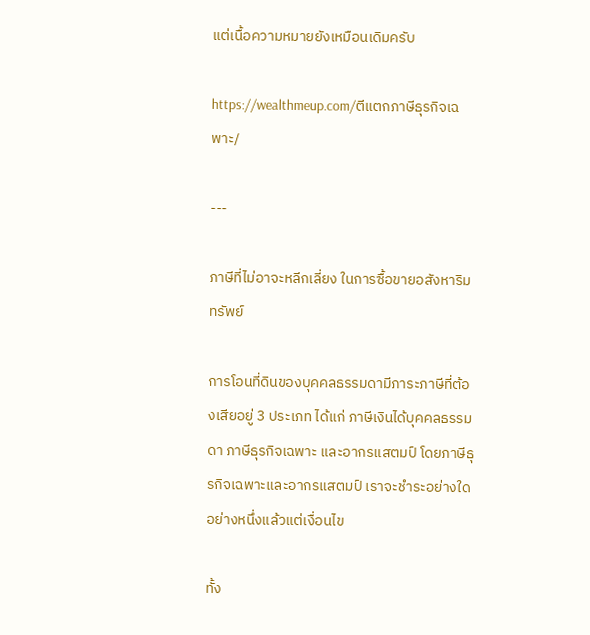แต่เนื้อความหมายยังเหมือนเดิมครับ

https://wealthmeup.com/ตีแตกภาษีธุรกิจเฉพาะ/

---

ภาษีที่ไม่อาจะหลีกเลี่ยง ในการซื้อขายอสังหาริมทรัพย์

การโอนที่ดินของบุคคลธรรมดามีภาระภาษีที่ต้องเสียอยู่ 3 ประเภท ได้แก่ ภาษีเงินได้บุคคลธรรมดา ภาษีธุรกิจเฉพาะ และอากรแสตมป์ โดยภาษีธุรกิจเฉพาะและอากรแสตมป์ เราจะชำระอย่างใดอย่างหนึ่งแล้วแต่เงื่อนไข

ทั้ง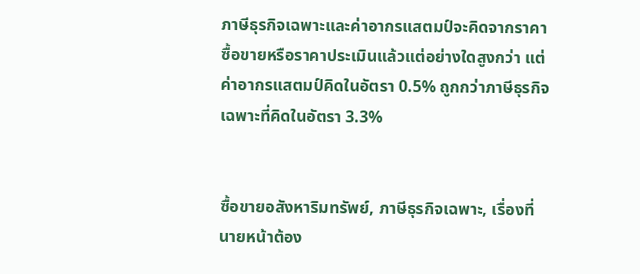ภาษีธุรกิจเฉพาะและค่าอากรแสตมป์จะคิดจากราคาซื้อขายหรือราคาประเมินแล้วแต่อย่างใดสูงกว่า แต่ค่าอากรแสตมป์คิดในอัตรา 0.5% ถูกกว่าภาษีธุรกิจเฉพาะที่คิดในอัตรา 3.3%


ซื้อขายอสังหาริมทรัพย์, ภาษีธุรกิจเฉพาะ, เรื่องที่นายหน้าต้อง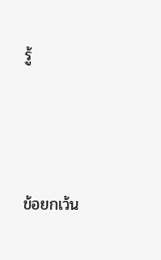รู้



ข้อยกเว้น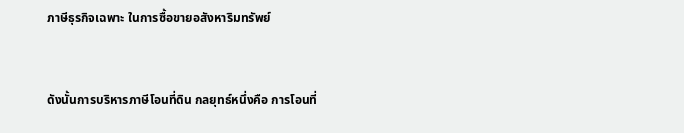ภาษีธุรกิจเฉพาะ ในการซื้อขายอสังหาริมทรัพย์


ดังนั้นการบริหารภาษีโอนที่ดิน กลยุทธ์หนึ่งคือ การโอนที่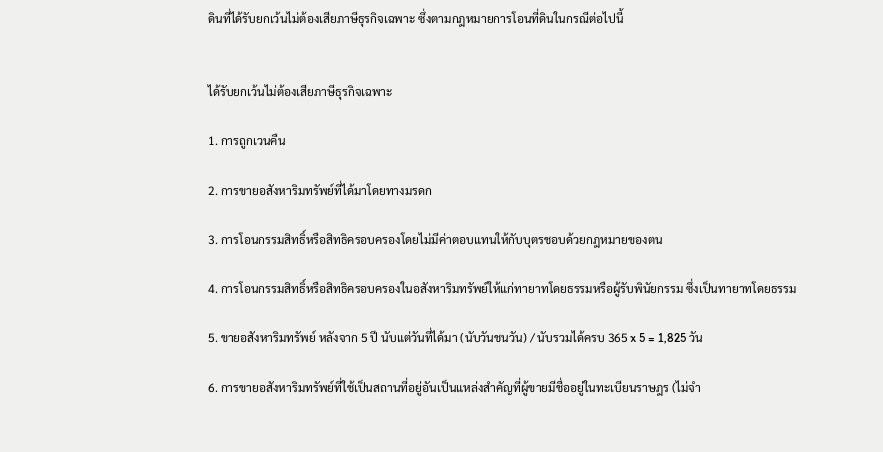ดินที่ได้รับยกเว้นไม่ต้องเสียภาษีธุรกิจเฉพาะ ซึ่งตามกฎหมายการโอนที่ดินในกรณีต่อไปนี้


ได้รับยกเว้นไม่ต้องเสียภาษีธุรกิจเฉพาะ

1. การถูกเวนคืน

2. การขายอสังหาริมทรัพย์ที่ได้มาโดยทางมรดก

3. การโอนกรรมสิทธิ์หรือสิทธิครอบครองโดยไม่มีค่าตอบแทนให้กับบุตรชอบด้วยกฎหมายของตน

4. การโอนกรรมสิทธิ์หรือสิทธิครอบครองในอสังหาริมทรัพย์ให้แก่ทายาทโดยธรรมหรือผู้รับพินัยกรรม ซึ่งเป็นทายาทโดยธรรม

5. ขายอสังหาริมทรัพย์ หลังจาก 5 ปี นับแต่วันที่ได้มา (นับวันชนวัน) / นับรวมได้ครบ 365 x 5 = 1,825 วัน

6. การขายอสังหาริมทรัพย์ที่ใช้เป็นสถานที่อยู่อันเป็นแหล่งสำคัญที่ผู้ขายมีชื่ออยู่ในทะเบียนราษฎร (ไม่จำ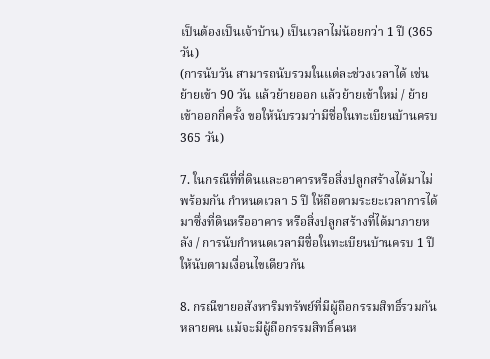เป็นต้องเป็นเจ้าบ้าน) เป็นเวลาไม่น้อยกว่า 1 ปี (365วัน)
(การนับวัน สามารถนับรวมในแต่ละช่วงเวลาได้ เช่นย้ายเข้า 90 วัน แล้วย้ายออก แล้วย้ายเข้าใหม่ / ย้ายเข้าออกกี่ครั้ง ขอให้นับรวมว่ามีชื่อในทะเบียนบ้านครบ 365 วัน)

7. ในกรณีที่ที่ดินและอาคารหรือสิ่งปลูกสร้างได้มาไม่พร้อมกัน กำหนดเวลา 5 ปี ให้ถือตามระยะเวลาการได้มาซึ่งที่ดินหรืออาคาร หรือสิ่งปลูกสร้างที่ได้มาภายหลัง / การนับกำหนดเวลามีชื่อในทะเบียนบ้านครบ 1 ปี ให้นับตามเงื่อนไขเดียวกัน

8. กรณีขายอสังหาริมทรัพย์ที่มีผู้ถือกรรมสิทธิ์รวมกันหลายคน แม้จะมีผู้ถือกรรมสิทธิ์คนห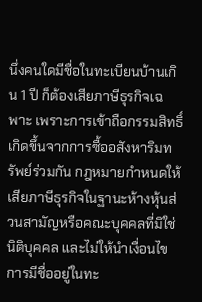นึ่งคนใดมีชื่อในทะเบียนบ้านเกิน 1 ปี ก็ต้องเสียภาษีธุรกิจเฉพาะ เพราะการเข้าถือกรรมสิทธิ์เกิดขึ้นจากการซื้ออสังหาริมทรัพย์ร่วมกัน กฎหมายกำหนดให้เสียภาษีธุรกิจในฐานะห้างหุ้นส่วนสามัญหรือคณะบุคคลที่มิใช่นิติบุคคล และไม่ให้นำเงื่อนไขการมีชื่ออยู่ในทะ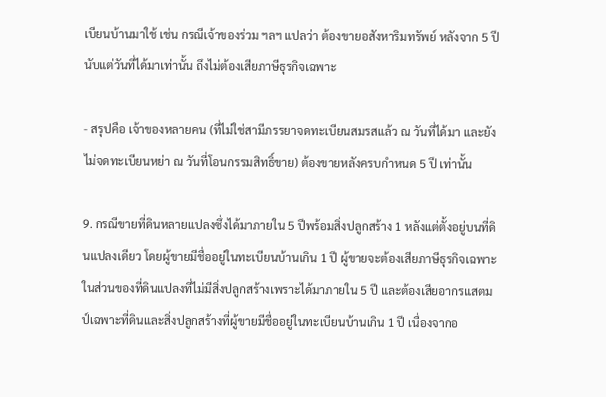เบียนบ้านมาใช้ เช่น กรณีเจ้าของร่วม ฯลฯ แปลว่า ต้องขายอสังหาริมทรัพย์ หลังจาก 5 ปี นับแต่วันที่ได้มาเท่านั้น ถึงไม่ต้องเสียภาษีธุรกิจเฉพาะ

- สรุปคือ เจ้าของหลายคน (ที่ไม่ใช่สามีภรรยาจดทะเบียนสมรสแล้ว ณ วันที่ได้มา และยังไม่จดทะเบียนหย่า ณ วันที่โอนกรรมสิทธิ์ขาย) ต้องขายหลังครบกำหนด 5 ปี เท่านั้น

9. กรณีขายที่ดินหลายแปลงซึ่งได้มาภายใน 5 ปีพร้อมสิ่งปลูกสร้าง 1 หลังแต่ตั้งอยู่บนที่ดินแปลงเดียว โดยผู้ขายมีชื่ออยู่ในทะเบียนบ้านเกิน 1 ปี ผู้ขายจะต้องเสียภาษีธุรกิจเฉพาะในส่วนของที่ดินแปลงที่ไม่มีสิ่งปลูกสร้างเพราะได้มาภายใน 5 ปี และต้องเสียอากรแสตมป์เฉพาะที่ดินและสิ่งปลูกสร้างที่ผู้ขายมีชื่ออยู่ในทะเบียนบ้านเกิน 1 ปี เนื่องจากอ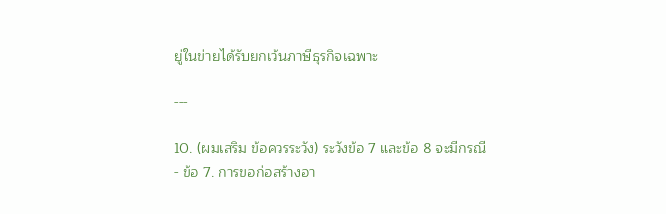ยู่ในข่ายได้รับยกเว้นภาษีธุรกิจเฉพาะ

---

10. (ผมเสริม ข้อควรระวัง) ระวังข้อ 7 และข้อ 8 จะมีกรณี
- ข้อ 7. การขอก่อสร้างอา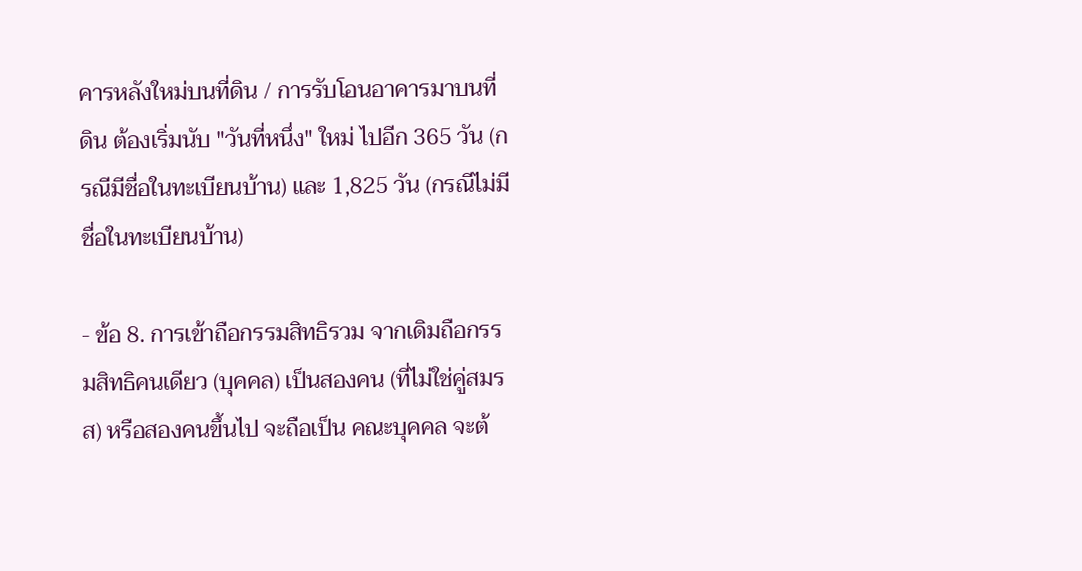คารหลังใหม่บนที่ดิน / การรับโอนอาคารมาบนที่ดิน ต้องเริ่มนับ "วันที่หนึ่ง" ใหม่ ไปอีก 365 วัน (กรณีมีชื่อในทะเบียนบ้าน) และ 1,825 วัน (กรณีไม่มีชื่อในทะเบียนบ้าน)

- ข้อ 8. การเข้าถือกรรมสิทธิรวม จากเดิมถือกรรมสิทธิคนเดียว (บุคคล) เป็นสองคน (ที่ไม่ใช่คู่สมรส) หรือสองคนขึ้นไป จะถือเป็น คณะบุคคล จะต้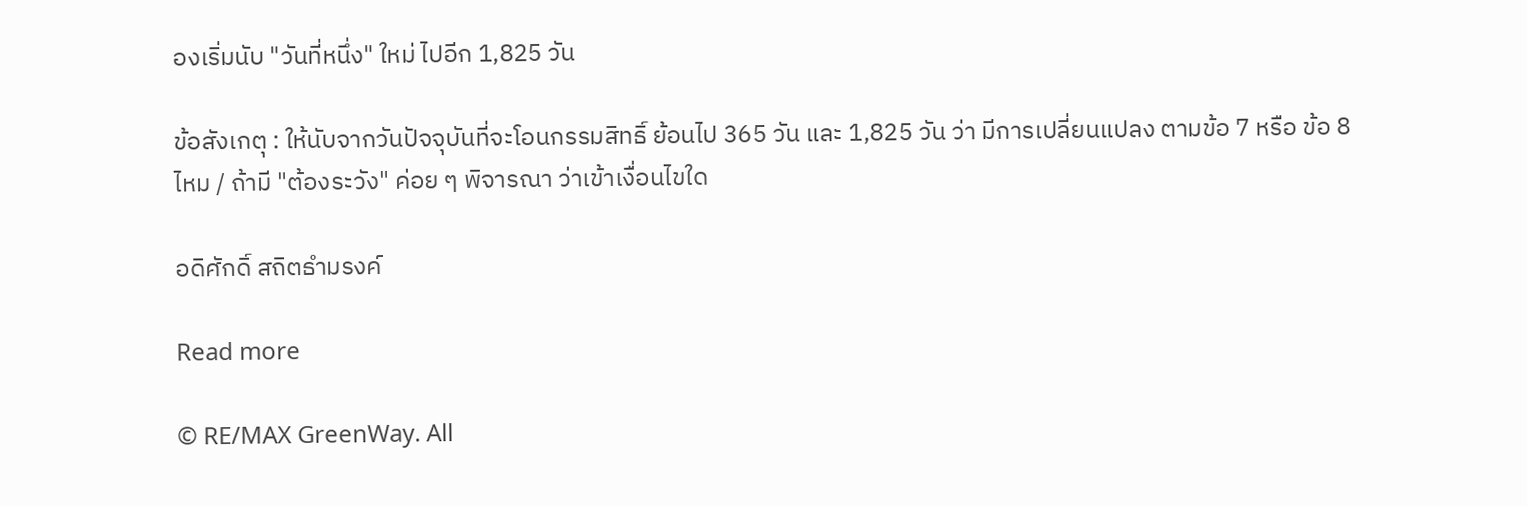องเริ่มนับ "วันที่หนึ่ง" ใหม่ ไปอีก 1,825 วัน

ข้อสังเกตุ : ให้นับจากวันปัจจุบันที่จะโอนกรรมสิทธิ์ ย้อนไป 365 วัน และ 1,825 วัน ว่า มีการเปลี่ยนแปลง ตามข้อ 7 หรือ ข้อ 8 ไหม / ถ้ามี "ต้องระวัง" ค่อย ๆ พิจารณา ว่าเข้าเงื่อนไขใด

อดิศักดิ์ สถิตธำมรงค์

Read more

© RE/MAX GreenWay. All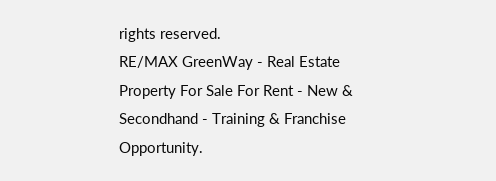rights reserved.
RE/MAX GreenWay - Real Estate Property For Sale For Rent - New & Secondhand - Training & Franchise Opportunity.